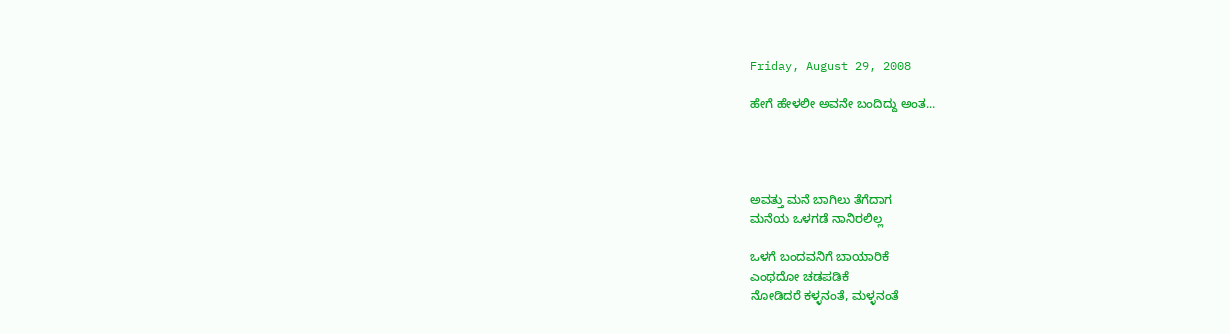Friday, August 29, 2008

ಹೇಗೆ ಹೇಳಲೀ ಅವನೇ ಬಂದಿದ್ದು ಅಂತ...




ಅವತ್ತು ಮನೆ ಬಾಗಿಲು ತೆಗೆದಾಗ
ಮನೆಯ ಒಳಗಡೆ ನಾನಿರಲಿಲ್ಲ

ಒಳಗೆ ಬಂದವನಿಗೆ ಬಾಯಾರಿಕೆ
ಎಂಥದೋ ಚಡಪಡಿಕೆ
ನೋಡಿದರೆ ಕಳ್ಳನಂತೆ, ಮಳ್ಳನಂತೆ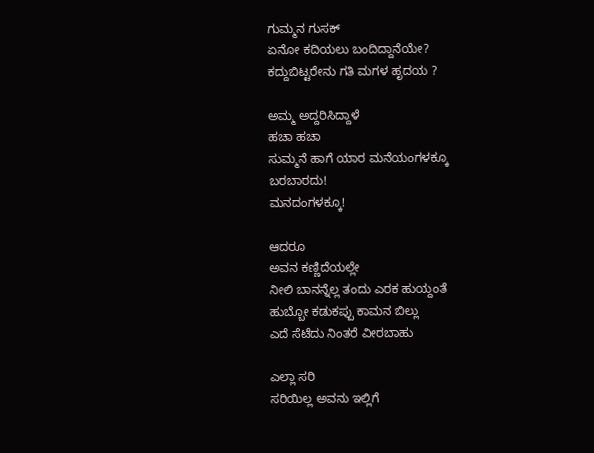ಗುಮ್ಮನ ಗುಸಕ್
ಏನೋ ಕದಿಯಲು ಬಂದಿದ್ದಾನೆಯೇ?
ಕದ್ದುಬಿಟ್ಟರೇನು ಗತಿ ಮಗಳ ಹೃದಯ ?

ಅಮ್ಮ ಅದ್ದರಿಸಿದ್ದಾಳೆ
ಹಚಾ ಹಚಾ
ಸುಮ್ಮನೆ ಹಾಗೆ ಯಾರ ಮನೆಯಂಗಳಕ್ಕೂ
ಬರಬಾರದು!
ಮನದಂಗಳಕ್ಕೂ!

ಆದರೂ
ಅವನ ಕಣ್ಣಿದೆಯಲ್ಲೇ
ನೀಲಿ ಬಾನನ್ನೆಲ್ಲ ತಂದು ಎರಕ ಹುಯ್ದಂತೆ
ಹುಬ್ಬೋ ಕಡುಕಪ್ಪು ಕಾಮನ ಬಿಲ್ಲು
ಎದೆ ಸೆಟೆದು ನಿಂತರೆ ವೀರಬಾಹು

ಎಲ್ಲಾ ಸರಿ
ಸರಿಯಿಲ್ಲ ಅವನು ಇಲ್ಲಿಗೆ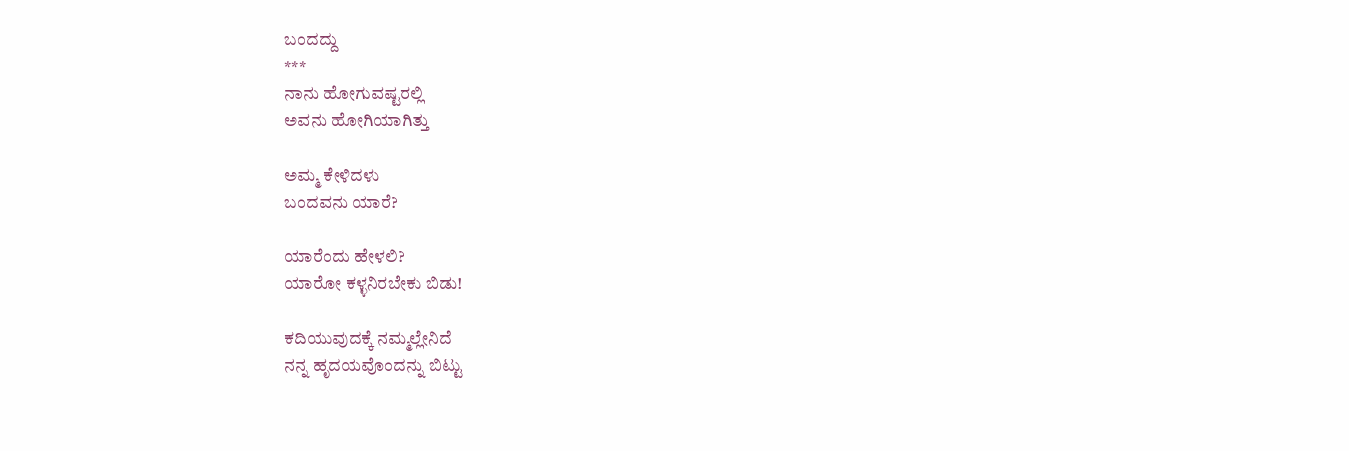ಬಂದದ್ದು
***
ನಾನು ಹೋಗುವಷ್ಟರಲ್ಲಿ
ಅವನು ಹೋಗಿಯಾಗಿತ್ತು

ಅಮ್ಮ ಕೇಳಿದಳು
ಬಂದವನು ಯಾರೆ?

ಯಾರೆಂದು ಹೇಳಲಿ?
ಯಾರೋ ಕಳ್ಳನಿರಬೇಕು ಬಿಡು!

ಕದಿಯುವುದಕ್ಕೆ ನಮ್ಮಲ್ಲೇನಿದೆ
ನನ್ನ ಹೃದಯವೊಂದನ್ನು ಬಿಟ್ಟು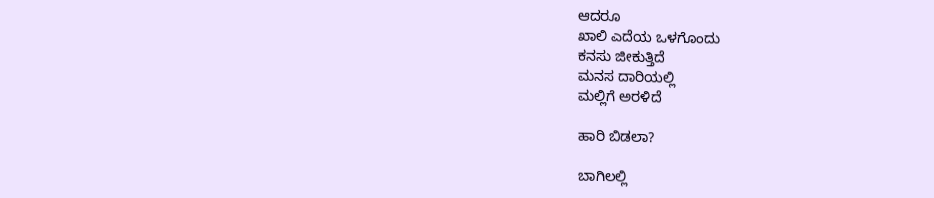ಆದರೂ
ಖಾಲಿ ಎದೆಯ ಒಳಗೊಂದು
ಕನಸು ಜೀಕುತ್ತಿದೆ
ಮನಸ ದಾರಿಯಲ್ಲಿ
ಮಲ್ಲಿಗೆ ಅರಳಿದೆ

ಹಾರಿ ಬಿಡಲಾ?

ಬಾಗಿಲಲ್ಲಿ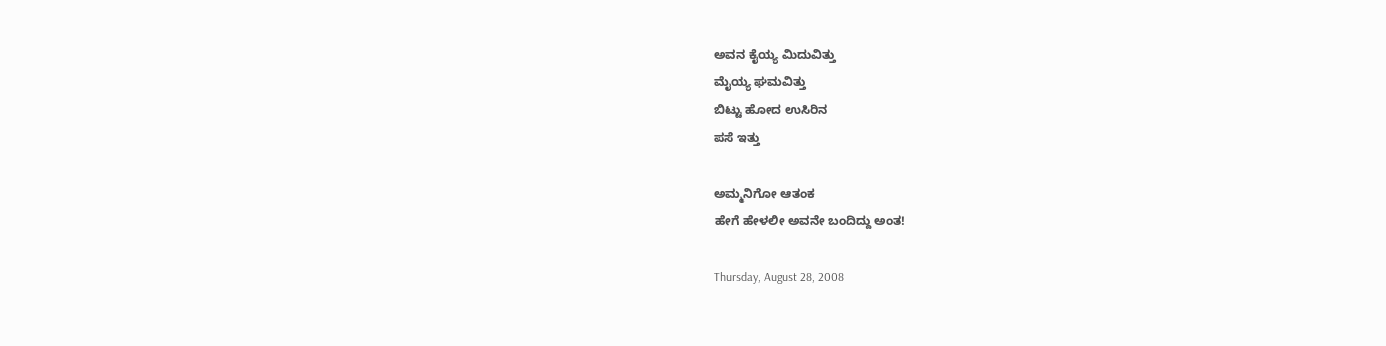ಅವನ ಕೈಯ್ಯ ಮಿದುವಿತ್ತು
ಮೈಯ್ಯ ಘಮವಿತ್ತು
ಬಿಟ್ಟು ಹೋದ ಉಸಿರಿನ
ಪಸೆ ಇತ್ತು

ಅಮ್ಮನಿಗೋ ಆತಂಕ
ಹೇಗೆ ಹೇಳಲೀ ಅವನೇ ಬಂದಿದ್ದು ಅಂತ!

Thursday, August 28, 2008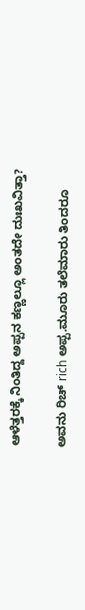ಆಳೆತ್ತರಕ್ಕೆ ನಿಂತಿದ್ದ ಅಪ್ಪನ ಕಣ್ಣಲ್ಲೂ ಅಂತದೇ ದುಃಖವಿತ್ತಾ?

ಅವನು ರಿಚ್ rich ಅಪ್ಪ.ಮೂರು ತಲೆಮಾರು ತಿಂದರೂ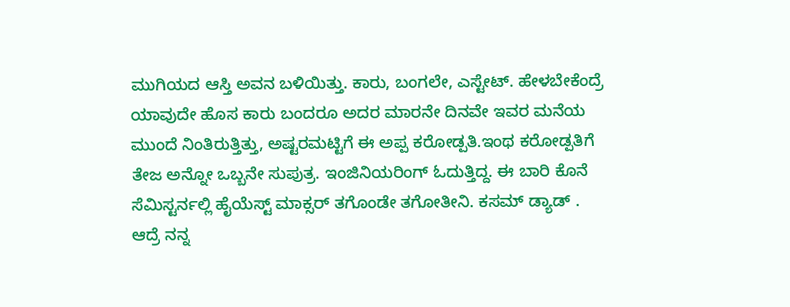ಮುಗಿಯದ ಆಸ್ತಿ ಅವನ ಬಳಿಯಿತ್ತು. ಕಾರು, ಬಂಗಲೇ, ಎಸ್ಟೇಟ್. ಹೇಳಬೇಕೆಂದ್ರೆ ಯಾವುದೇ ಹೊಸ ಕಾರು ಬಂದರೂ ಅದರ ಮಾರನೇ ದಿನವೇ ಇವರ ಮನೆಯ ಮುಂದೆ ನಿಂತಿರುತ್ತಿತ್ತು, ಅಷ್ಟರಮಟ್ಟಿಗೆ ಈ ಅಪ್ಪ ಕರೋಡ್ಪತಿ.ಇಂಥ ಕರೋಡ್ಪತಿಗೆ ತೇಜ ಅನ್ನೋ ಒಬ್ಬನೇ ಸುಪುತ್ರ. ಇಂಜಿನಿಯರಿಂಗ್ ಓದುತ್ತಿದ್ದ. ಈ ಬಾರಿ ಕೊನೆ ಸೆಮಿಸ್ಟರ್ನಲ್ಲಿ ಹೈಯೆಸ್ಟ್ ಮಾಕ್ಸರ್ ತಗೊಂಡೇ ತಗೋತೀನಿ. ಕಸಮ್ ಡ್ಯಾಡ್ . ಆದ್ರೆ ನನ್ನ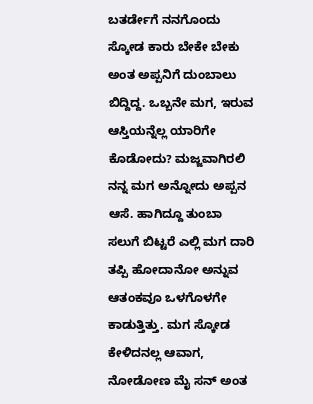ಬತರ್ಡೇಗೆ ನನಗೊಂದು ಸ್ಕೋಡ ಕಾರು ಬೇಕೇ ಬೇಕು ಅಂತ ಅಪ್ಪನಿಗೆ ದುಂಬಾಲು ಬಿದ್ದಿದ್ದ. ಒಬ್ಬನೇ ಮಗ, ಇರುವ ಆಸ್ತಿಯನ್ನೆಲ್ಲ ಯಾರಿಗೇ ಕೊಡೋದು? ಮಜ್ಜವಾಗಿರಲಿ ನನ್ನ ಮಗ ಅನ್ನೋದು ಅಪ್ಪನ ಆಸೆ. ಹಾಗಿದ್ದೂ ತುಂಬಾ ಸಲುಗೆ ಬಿಟ್ಟರೆ ಎಲ್ಲಿ ಮಗ ದಾರಿ ತಪ್ಪಿ ಹೋದಾನೋ ಅನ್ನುವ ಆತಂಕವೂ ಒಳಗೊಳಗೇ ಕಾಡುತ್ತಿತ್ತು. ಮಗ ಸ್ಕೋಡ ಕೇಳಿದನಲ್ಲ ಆವಾಗ, ನೋಡೋಣ ಮೈ ಸನ್ ಅಂತ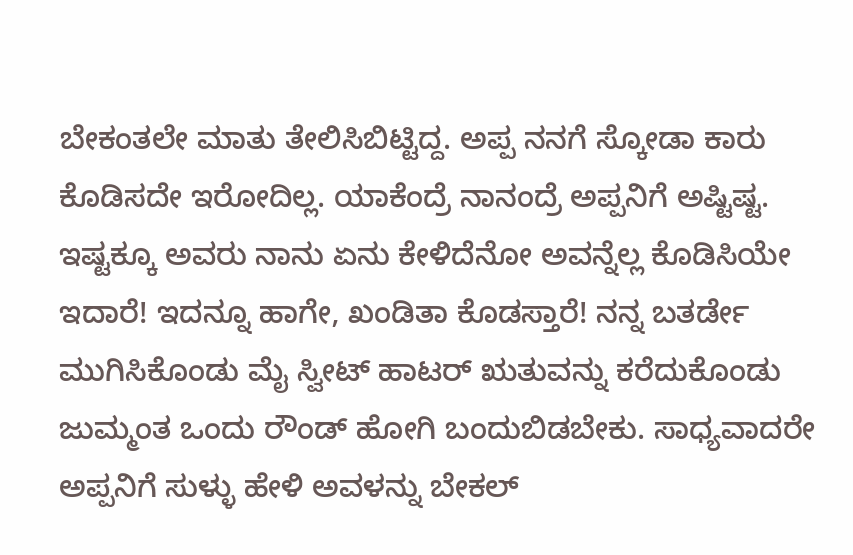ಬೇಕಂತಲೇ ಮಾತು ತೇಲಿಸಿಬಿಟ್ಟಿದ್ದ. ಅಪ್ಪ ನನಗೆ ಸ್ಕೋಡಾ ಕಾರು ಕೊಡಿಸದೇ ಇರೋದಿಲ್ಲ. ಯಾಕೆಂದ್ರೆ ನಾನಂದ್ರೆ ಅಪ್ಪನಿಗೆ ಅಷ್ಟಿಷ್ಟ. ಇಷ್ಟಕ್ಕೂ ಅವರು ನಾನು ಏನು ಕೇಳಿದೆನೋ ಅವನ್ನೆಲ್ಲ ಕೊಡಿಸಿಯೇ ಇದಾರೆ! ಇದನ್ನೂ ಹಾಗೇ, ಖಂಡಿತಾ ಕೊಡಸ್ತಾರೆ! ನನ್ನ ಬತರ್ಡೇ ಮುಗಿಸಿಕೊಂಡು ಮೈ ಸ್ವೀಟ್ ಹಾಟರ್ ಋತುವನ್ನು ಕರೆದುಕೊಂಡು ಜುಮ್ಮಂತ ಒಂದು ರೌಂಡ್ ಹೋಗಿ ಬಂದುಬಿಡಬೇಕು. ಸಾಧ್ಯವಾದರೇ ಅಪ್ಪನಿಗೆ ಸುಳ್ಳು ಹೇಳಿ ಅವಳನ್ನು ಬೇಕಲ್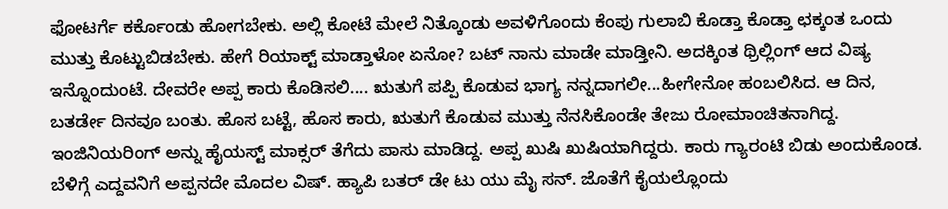ಫೋಟರ್ಗೆ ಕರ್ಕೊಂಡು ಹೋಗಬೇಕು. ಅಲ್ಲಿ ಕೋಟೆ ಮೇಲೆ ನಿತ್ಕೊಂಡು ಅವಳಿಗೊಂದು ಕೆಂಪು ಗುಲಾಬಿ ಕೊಡ್ತಾ ಕೊಡ್ತಾ ಛಕ್ಕಂತ ಒಂದು ಮುತ್ತು ಕೊಟ್ಟುಬಿಡಬೇಕು. ಹೇಗೆ ರಿಯಾಕ್ಟ್ ಮಾಡ್ತಾಳೋ ಏನೋ? ಬಟ್ ನಾನು ಮಾಡೇ ಮಾಡ್ತೀನಿ. ಅದಕ್ಕಿಂತ ಥ್ರಿಲ್ಲಿಂಗ್ ಆದ ವಿಷ್ಯ ಇನ್ನೊಂದುಂಟೆ. ದೇವರೇ ಅಪ್ಪ ಕಾರು ಕೊಡಿಸಲಿ.... ಋತುಗೆ ಪಪ್ಪಿ ಕೊಡುವ ಭಾಗ್ಯ ನನ್ನದಾಗಲೀ...ಹೀಗೇನೋ ಹಂಬಲಿಸಿದ. ಆ ದಿನ, ಬತರ್ಡೇ ದಿನವೂ ಬಂತು. ಹೊಸ ಬಟ್ಟೆ, ಹೊಸ ಕಾರು, ಋತುಗೆ ಕೊಡುವ ಮುತ್ತು ನೆನಸಿಕೊಂಡೇ ತೇಜು ರೋಮಾಂಚಿತನಾಗಿದ್ದ. ಇಂಜಿನಿಯರಿಂಗ್ ಅನ್ನು ಹೈಯಸ್ಟ್ ಮಾಕ್ಸರ್ ತೆಗೆದು ಪಾಸು ಮಾಡಿದ್ದ. ಅಪ್ಪ ಖುಷಿ ಖುಷಿಯಾಗಿದ್ದರು. ಕಾರು ಗ್ಯಾರಂಟಿ ಬಿಡು ಅಂದುಕೊಂಡ. ಬೆಳಿಗ್ಗೆ ಎದ್ದವನಿಗೆ ಅಪ್ಪನದೇ ಮೊದಲ ವಿಷ್. ಹ್ಯಾಪಿ ಬತರ್ ಡೇ ಟು ಯು ಮೈ ಸನ್. ಜೊತೆಗೆ ಕೈಯಲ್ಲೊಂದು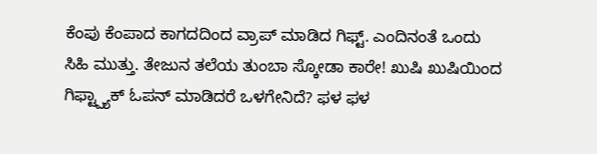ಕೆಂಪು ಕೆಂಪಾದ ಕಾಗದದಿಂದ ವ್ರಾಪ್ ಮಾಡಿದ ಗಿಫ್ಟ್. ಎಂದಿನಂತೆ ಒಂದು ಸಿಹಿ ಮುತ್ತು. ತೇಜುನ ತಲೆಯ ತುಂಬಾ ಸ್ಕೋಡಾ ಕಾರೇ! ಖುಷಿ ಖುಷಿಯಿಂದ ಗಿಫ್ಟ್ಪ್ಯಾಕ್ ಓಪನ್ ಮಾಡಿದರೆ ಒಳಗೇನಿದೆ? ಫಳ ಫಳ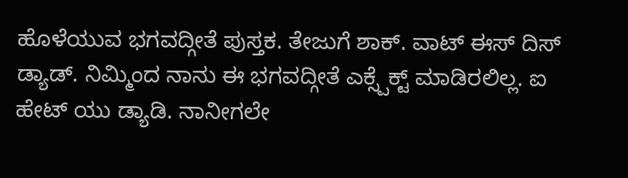ಹೊಳೆಯುವ ಭಗವದ್ಗೀತೆ ಪುಸ್ತಕ. ತೇಜುಗೆ ಶಾಕ್. ವಾಟ್ ಈಸ್ ದಿಸ್ ಡ್ಯಾಡ್. ನಿಮ್ಮಿಂದ ನಾನು ಈ ಭಗವದ್ಗೀತೆ ಎಕ್ಸ್ಪೆಕ್ಟ್ ಮಾಡಿರಲಿಲ್ಲ. ಐ ಹೇಟ್ ಯು ಡ್ಯಾಡಿ. ನಾನೀಗಲೇ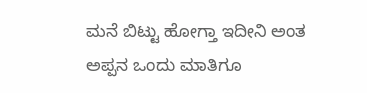ಮನೆ ಬಿಟ್ಟು ಹೋಗ್ತಾ ಇದೀನಿ ಅಂತ ಅಪ್ಪನ ಒಂದು ಮಾತಿಗೂ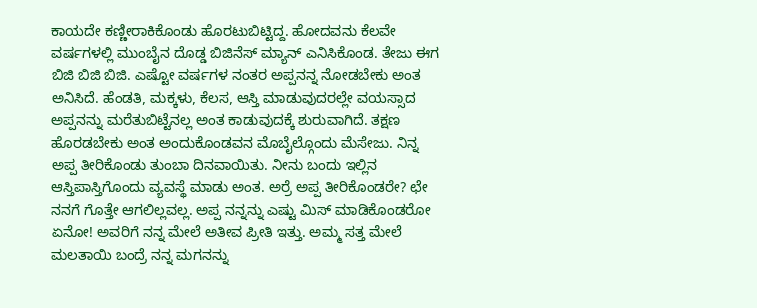ಕಾಯದೇ ಕಣ್ಣೀರಾಕಿಕೊಂಡು ಹೊರಟುಬಿಟ್ಟಿದ್ದ. ಹೋದವನು ಕೆಲವೇ ವರ್ಷಗಳಲ್ಲಿ ಮುಂಬೈನ ದೊಡ್ಡ ಬಿಜಿನೆಸ್ ಮ್ಯಾನ್ ಎನಿಸಿಕೊಂಡ. ತೇಜು ಈಗ ಬಿಜಿ ಬಿಜಿ ಬಿಜಿ. ಎಷ್ಟೋ ವರ್ಷಗಳ ನಂತರ ಅಪ್ಪನನ್ನ ನೋಡಬೇಕು ಅಂತ ಅನಿಸಿದೆ. ಹೆಂಡತಿ, ಮಕ್ಕಳು, ಕೆಲಸ, ಆಸ್ತಿ ಮಾಡುವುದರಲ್ಲೇ ವಯಸ್ಸಾದ ಅಪ್ಪನನ್ನು ಮರೆತುಬಿಟ್ಟೆನಲ್ಲ ಅಂತ ಕಾಡುವುದಕ್ಕೆ ಶುರುವಾಗಿದೆ. ತಕ್ಷಣ ಹೊರಡಬೇಕು ಅಂತ ಅಂದುಕೊಂಡವನ ಮೊಬೈಲ್ಗೊಂದು ಮೆಸೇಜು. ನಿನ್ನ ಅಪ್ಪ ತೀರಿಕೊಂಡು ತುಂಬಾ ದಿನವಾಯಿತು. ನೀನು ಬಂದು ಇಲ್ಲಿನ ಆಸ್ತಿಪಾಸ್ತಿಗೊಂದು ವ್ಯವಸ್ಥೆ ಮಾಡು ಅಂತ. ಅರ್ರೆ ಅಪ್ಪ ತೀರಿಕೊಂಡರೇ? ಛೇ ನನಗೆ ಗೊತ್ತೇ ಆಗಲಿಲ್ಲವಲ್ಲ. ಅಪ್ಪ ನನ್ನನ್ನು ಎಷ್ಟು ಮಿಸ್ ಮಾಡಿಕೊಂಡರೋ ಏನೋ! ಅವರಿಗೆ ನನ್ನ ಮೇಲೆ ಅತೀವ ಪ್ರೀತಿ ಇತ್ತು. ಅಮ್ಮ ಸತ್ತ ಮೇಲೆ ಮಲತಾಯಿ ಬಂದ್ರೆ ನನ್ನ ಮಗನನ್ನು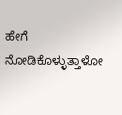ಹೇಗೆ ನೋಡಿಕೊಳ್ಳುತ್ತಾಳೋ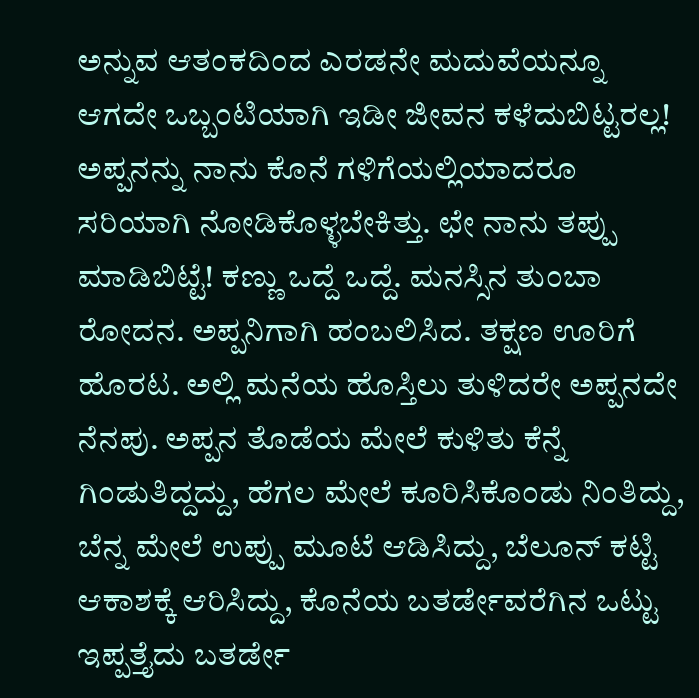ಅನ್ನುವ ಆತಂಕದಿಂದ ಎರಡನೇ ಮದುವೆಯನ್ನೂ ಆಗದೇ ಒಬ್ಬಂಟಿಯಾಗಿ ಇಡೀ ಜೀವನ ಕಳೆದುಬಿಟ್ಟರಲ್ಲ! ಅಪ್ಪನನ್ನು ನಾನು ಕೊನೆ ಗಳಿಗೆಯಲ್ಲಿಯಾದರೂ ಸರಿಯಾಗಿ ನೋಡಿಕೊಳ್ಳಬೇಕಿತ್ತು. ಛೇ ನಾನು ತಪ್ಪು ಮಾಡಿಬಿಟ್ಟೆ! ಕಣ್ಣು ಒದ್ದೆ ಒದ್ದೆ. ಮನಸ್ಸಿನ ತುಂಬಾ ರೋದನ. ಅಪ್ಪನಿಗಾಗಿ ಹಂಬಲಿಸಿದ. ತಕ್ಷಣ ಊರಿಗೆ ಹೊರಟ. ಅಲ್ಲಿ ಮನೆಯ ಹೊಸ್ತಿಲು ತುಳಿದರೇ ಅಪ್ಪನದೇ ನೆನಪು. ಅಪ್ಪನ ತೊಡೆಯ ಮೇಲೆ ಕುಳಿತು ಕೆನ್ನೆ ಗಿಂಡುತಿದ್ದದ್ದು, ಹೆಗಲ ಮೇಲೆ ಕೂರಿಸಿಕೊಂಡು ನಿಂತಿದ್ದು, ಬೆನ್ನ ಮೇಲೆ ಉಪ್ಪು ಮೂಟೆ ಆಡಿಸಿದ್ದು, ಬೆಲೂನ್ ಕಟ್ಟಿ ಆಕಾಶಕ್ಕೆ ಆರಿಸಿದ್ದು, ಕೊನೆಯ ಬತರ್ಡೇವರೆಗಿನ ಒಟ್ಟು ಇಪ್ಪತ್ತೈದು ಬತರ್ಡೇ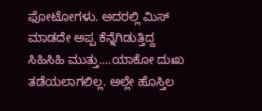ಫೋಟೋಗಳು. ಅದರಲ್ಲಿ ಮಿಸ್ ಮಾಡದೇ ಅಪ್ಪ ಕೆನ್ನೆಗಿಡುತ್ತಿದ್ದ ಸಿಹಿಸಿಹಿ ಮುತ್ತು....ಯಾಕೋ ದುಃಖ ತಡೆಯಲಾಗಲಿಲ್ಲ. ಅಲ್ಲೇ ಹೊಸ್ತಿಲ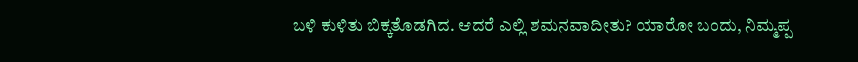ಬಳಿ ಕುಳಿತು ಬಿಕ್ಕತೊಡಗಿದ. ಆದರೆ ಎಲ್ಲಿ ಶಮನವಾದೀತು? ಯಾರೋ ಬಂದು, ನಿಮ್ಮಪ್ಪ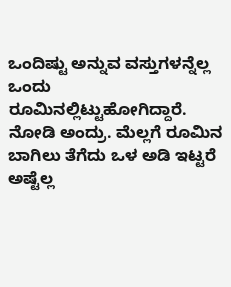ಒಂದಿಷ್ಟು ಅನ್ನುವ ವಸ್ತುಗಳನ್ನೆಲ್ಲ ಒಂದು ರೂಮಿನಲ್ಲಿಟ್ಟುಹೋಗಿದ್ದಾರೆ. ನೋಡಿ ಅಂದ್ರು. ಮೆಲ್ಲಗೆ ರೂಮಿನ ಬಾಗಿಲು ತೆಗೆದು ಒಳ ಅಡಿ ಇಟ್ಟರೆ ಅಷ್ಟೆಲ್ಲ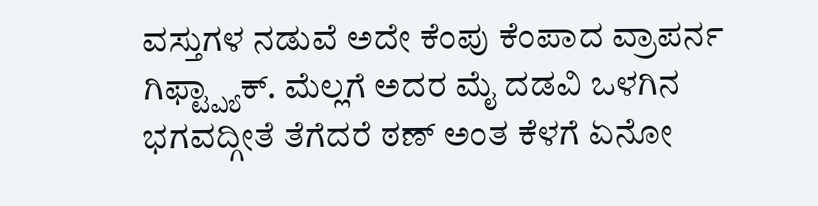ವಸ್ತುಗಳ ನಡುವೆ ಅದೇ ಕೆಂಪು ಕೆಂಪಾದ ವ್ರಾಪರ್ನ ಗಿಫ್ಟ್ಪ್ಯಾಕ್. ಮೆಲ್ಲಗೆ ಅದರ ಮೈ ದಡವಿ ಒಳಗಿನ ಭಗವದ್ಗೀತೆ ತೆಗೆದರೆ ಠಣ್ ಅಂತ ಕೆಳಗೆ ಏನೋ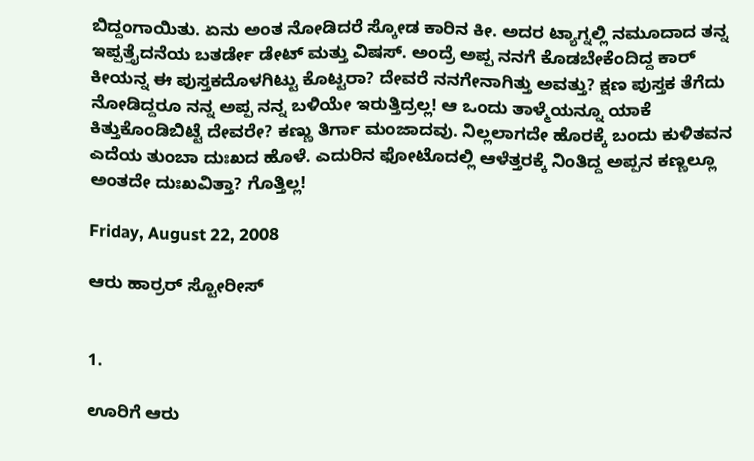ಬಿದ್ದಂಗಾಯಿತು. ಏನು ಅಂತ ನೋಡಿದರೆ ಸ್ಕೋಡ ಕಾರಿನ ಕೀ. ಅದರ ಟ್ಯಾಗ್ನಲ್ಲಿ ನಮೂದಾದ ತನ್ನ ಇಪ್ಪತ್ತೈದನೆಯ ಬತರ್ಡೇ ಡೇಟ್ ಮತ್ತು ವಿಷಸ್. ಅಂದ್ರೆ ಅಪ್ಪ ನನಗೆ ಕೊಡಬೇಕೆಂದಿದ್ದ ಕಾರ್ ಕೀಯನ್ನ ಈ ಪುಸ್ತಕದೊಳಗಿಟ್ಟು ಕೊಟ್ಟರಾ? ದೇವರೆ ನನಗೇನಾಗಿತ್ತು ಅವತ್ತು? ಕ್ಷಣ ಪುಸ್ತಕ ತೆಗೆದು ನೋಡಿದ್ದರೂ ನನ್ನ ಅಪ್ಪ ನನ್ನ ಬಳಿಯೇ ಇರುತ್ತಿದ್ರಲ್ಲ! ಆ ಒಂದು ತಾಳ್ಮೆಯನ್ನೂ ಯಾಕೆ ಕಿತ್ತುಕೊಂಡಿಬಿಟ್ಟೆ ದೇವರೇ? ಕಣ್ಣು ತಿರ್ಗಾ ಮಂಜಾದವು. ನಿಲ್ಲಲಾಗದೇ ಹೊರಕ್ಕೆ ಬಂದು ಕುಳಿತವನ ಎದೆಯ ತುಂಬಾ ದುಃಖದ ಹೊಳೆ. ಎದುರಿನ ಫೋಟೊದಲ್ಲಿ ಆಳೆತ್ತರಕ್ಕೆ ನಿಂತಿದ್ದ ಅಪ್ಪನ ಕಣ್ಣಲ್ಲೂ ಅಂತದೇ ದುಃಖವಿತ್ತಾ? ಗೊತ್ತಿಲ್ಲ!

Friday, August 22, 2008

ಆರು ಹಾರ್ರರ್ ಸ್ಟೋರೀಸ್


1.

ಊರಿಗೆ ಆರು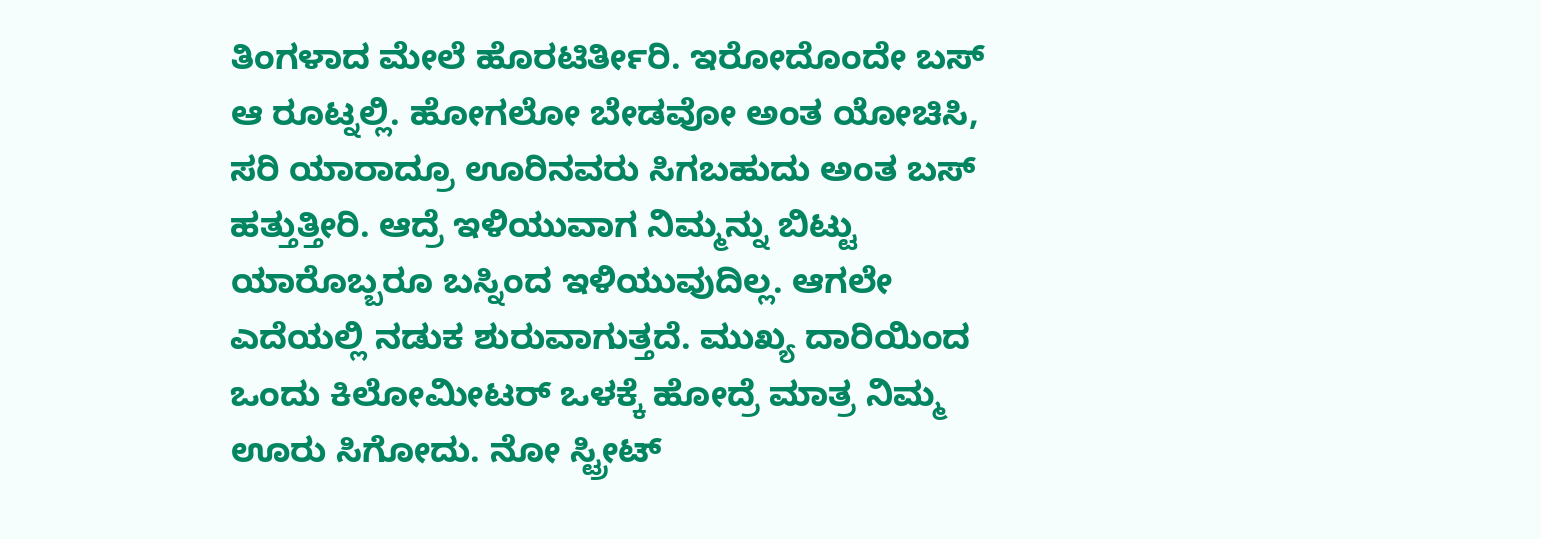ತಿಂಗಳಾದ ಮೇಲೆ ಹೊರಟಿರ್ತೀರಿ. ಇರೋದೊಂದೇ ಬಸ್ ಆ ರೂಟ್ನಲ್ಲಿ. ಹೋಗಲೋ ಬೇಡವೋ ಅಂತ ಯೋಚಿಸಿ, ಸರಿ ಯಾರಾದ್ರೂ ಊರಿನವರು ಸಿಗಬಹುದು ಅಂತ ಬಸ್ ಹತ್ತುತ್ತೀರಿ. ಆದ್ರೆ ಇಳಿಯುವಾಗ ನಿಮ್ಮನ್ನು ಬಿಟ್ಟು ಯಾರೊಬ್ಬರೂ ಬಸ್ನಿಂದ ಇಳಿಯುವುದಿಲ್ಲ. ಆಗಲೇ ಎದೆಯಲ್ಲಿ ನಡುಕ ಶುರುವಾಗುತ್ತದೆ. ಮುಖ್ಯ ದಾರಿಯಿಂದ ಒಂದು ಕಿಲೋಮೀಟರ್ ಒಳಕ್ಕೆ ಹೋದ್ರೆ ಮಾತ್ರ ನಿಮ್ಮ ಊರು ಸಿಗೋದು. ನೋ ಸ್ಟ್ರೀಟ್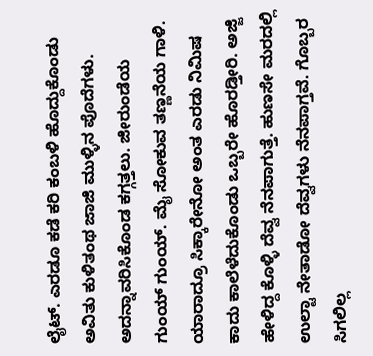ಲೈಟ್. ಎರಡೂ ಕಡೆ ಕರಿ ಕಂಬಳಿ ಹೊದ್ದುಕೊಂಡು ಅವಿತು ಕುಳಿತಂಥ ಜಾಜಿ ಮುಳ್ಳಿನ ಪೊದೆಗಳು. ಅದನ್ನಾವರಿಸಿಕೊಂಡ ಕಗ್ಗತ್ತಲು. ಜೀರುಂಡೆಯ ಗುಂಯ್ ಗುಂಯ್. ಮೈ ಸೋಕುವ ತಣ್ಣನೆಯ ಗಾಳಿ. ಯಾರಾದ್ರೂ ಸಿಕ್ಕಾರೇನೋ ಅಂತ ಎರಡು ನಿಮಿಷ ಕಾದು ಕಾಲೆಳೆದುಕೊಂಡು ಒಬ್ಬರೇ ಹೊರಡ್ತೀರಿ. ಅಜ್ಜಿ ಹೇಳಿದ್ದ ಕೊಳ್ಳಿ ದೆವ್ವ ನೆನಪಾಗುತ್ತೆ. ಹುಣಸೇ ಮರದಲ್ಲಿ ಉಲ್ಟಾ ನೇತಾಡೋ ದೆವ್ವಗಳು ನೆನಪಾಗ್ತವೆ. ಗೊಬ್ಬರ ಸಿಗಲಿಲ್ಲ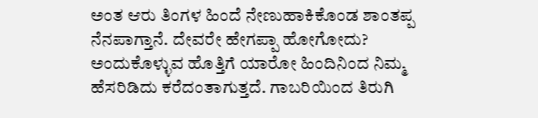ಅಂತ ಆರು ತಿಂಗಳ ಹಿಂದೆ ನೇಣುಹಾಕಿಕೊಂಡ ಶಾಂತಪ್ಪ ನೆನಪಾಗ್ತಾನೆ. ದೇವರೇ ಹೇಗಪ್ಪಾ ಹೋಗೋದು? ಅಂದುಕೊಳ್ಳುವ ಹೊತ್ತಿಗೆ ಯಾರೋ ಹಿಂದಿನಿಂದ ನಿಮ್ಮ ಹೆಸರಿಡಿದು ಕರೆದಂತಾಗುತ್ತದೆ. ಗಾಬರಿಯಿಂದ ತಿರುಗಿ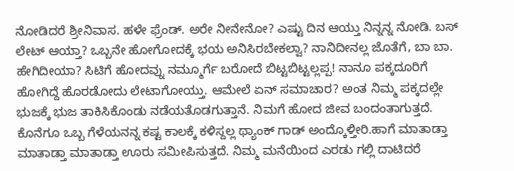ನೋಡಿದರೆ ಶ್ರೀನಿವಾಸ. ಹಳೇ ಫ್ರೆಂಡ್. ಅರೇ ನೀನೇನೋ? ಎಷ್ಟು ದಿನ ಆಯ್ತು ನಿನ್ನನ್ನ ನೋಡಿ. ಬಸ್ ಲೇಟ್ ಆಯ್ತಾ? ಒಬ್ಬನೇ ಹೋಗೋದಕ್ಕೆ ಭಯ ಅನಿಸಿರಬೇಕಲ್ವಾ? ನಾನಿದೀನಲ್ಲ ಜೊತೆಗೆ, ಬಾ ಬಾ. ಹೇಗಿದೀಯಾ? ಸಿಟಿಗೆ ಹೋದವ್ನು ನಮ್ಮೂರ್ಗೆ ಬರೋದೆ ಬಿಟ್ಟಬಿಟ್ಟಲ್ಲಪ್ಪ! ನಾನೂ ಪಕ್ಕದೂರಿಗೆ ಹೋಗಿದ್ದೆ ಹೊರಡೋದು ಲೇಟಾಗೋಯ್ತು. ಆಮೇಲೆ ಏನ್ ಸಮಾಚಾರ? ಅಂತ ನಿಮ್ಮ ಪಕ್ಕದಲ್ಲೇ ಭುಜಕ್ಕೆ ಭುಜ ತಾಕಿಸಿಕೊಂಡು ನಡೆಯತೊಡಗುತ್ತಾನೆ. ನಿಮಗೆ ಹೋದ ಜೀವ ಬಂದಂತಾಗುತ್ತದೆ. ಕೊನೆಗೂ ಒಬ್ಬ ಗೆಳೆಯನನ್ನ ಕಷ್ಟ ಕಾಲಕ್ಕೆ ಕಳಿಸ್ದಲ್ಲ ಥ್ಯಾಂಕ್ ಗಾಡ್ ಅಂದ್ಕೊಳ್ತೀರಿ.ಹಾಗೆ ಮಾತಾಡ್ತಾ ಮಾತಾಡ್ತಾ ಮಾತಾಡ್ತಾ ಊರು ಸಮೀಪಿಸುತ್ತದೆ. ನಿಮ್ಮ ಮನೆಯಿಂದ ಎರಡು ಗಲ್ಲಿ ದಾಟಿದರೆ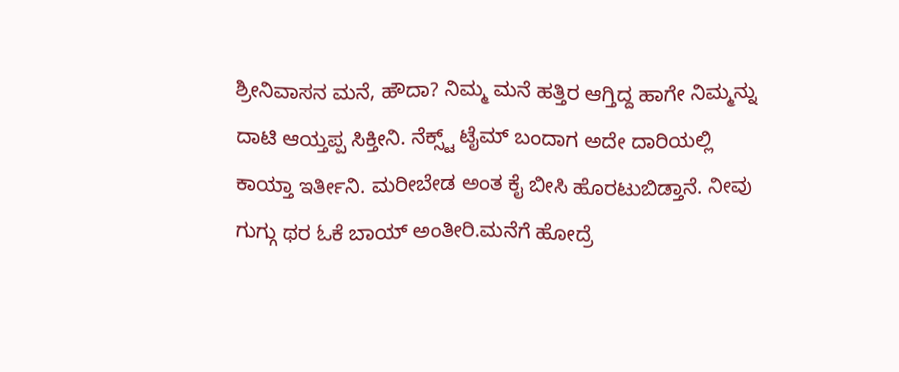ಶ್ರೀನಿವಾಸನ ಮನೆ, ಹೌದಾ? ನಿಮ್ಮ ಮನೆ ಹತ್ತಿರ ಆಗ್ತಿದ್ದ ಹಾಗೇ ನಿಮ್ಮನ್ನು ದಾಟಿ ಆಯ್ತಪ್ಪ ಸಿಕ್ತೀನಿ. ನೆಕ್ಸ್ಟ್ ಟೈಮ್ ಬಂದಾಗ ಅದೇ ದಾರಿಯಲ್ಲಿ ಕಾಯ್ತಾ ಇರ್ತೀನಿ. ಮರೀಬೇಡ ಅಂತ ಕೈ ಬೀಸಿ ಹೊರಟುಬಿಡ್ತಾನೆ. ನೀವು ಗುಗ್ಗು ಥರ ಓಕೆ ಬಾಯ್ ಅಂತೀರಿ.ಮನೆಗೆ ಹೋದ್ರೆ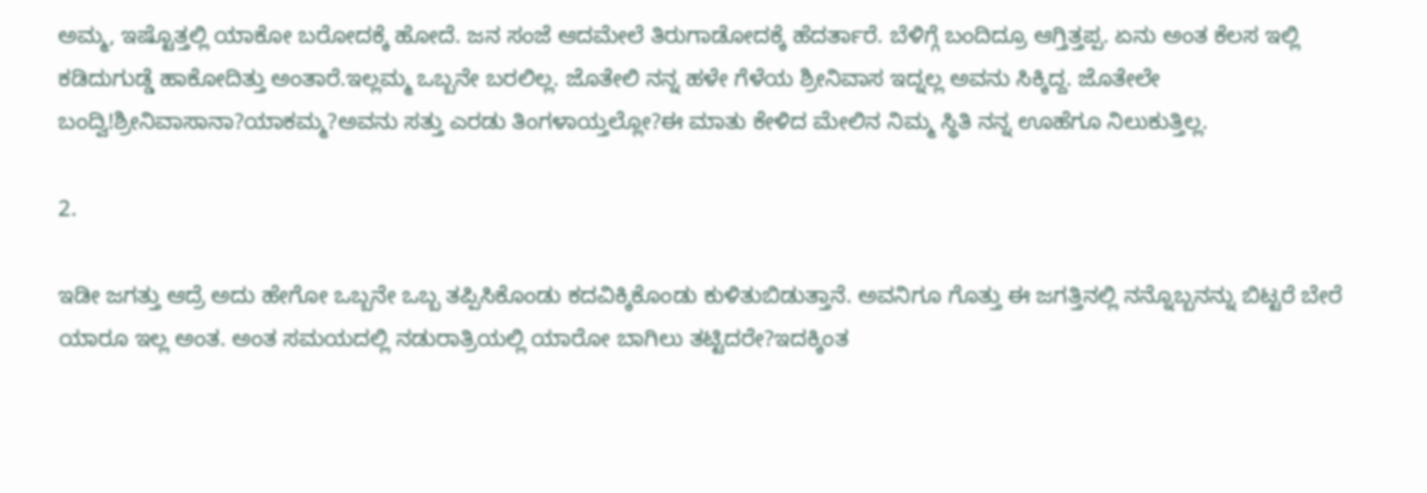ಅಮ್ಮ, ಇಷ್ಟೊತ್ತಲ್ಲಿ ಯಾಕೋ ಬರೋದಕ್ಕೆ ಹೋದೆ. ಜನ ಸಂಜೆ ಆದಮೇಲೆ ತಿರುಗಾಡೋದಕ್ಕೆ ಹೆದರ್ತಾರೆ. ಬೆಳಿಗ್ಗೆ ಬಂದಿದ್ರೂ ಆಗ್ತಿತ್ತಪ್ಪ. ಏನು ಅಂತ ಕೆಲಸ ಇಲ್ಲಿ ಕಡಿದುಗುಡ್ಡೆ ಹಾಕೋದಿತ್ತು ಅಂತಾರೆ.ಇಲ್ಲಮ್ಮ ಒಬ್ಬನೇ ಬರಲಿಲ್ಲ. ಜೊತೇಲಿ ನನ್ನ ಹಳೇ ಗೆಳೆಯ ಶ್ರೀನಿವಾಸ ಇದ್ನಲ್ಲ ಅವನು ಸಿಕ್ಕಿದ್ದ. ಜೊತೇಲೇ ಬಂದ್ವಿ!ಶ್ರೀನಿವಾಸಾನಾ?ಯಾಕಮ್ಮ?ಅವನು ಸತ್ತು ಎರಡು ತಿಂಗಳಾಯ್ತಲ್ಲೋ?ಈ ಮಾತು ಕೇಳಿದ ಮೇಲಿನ ನಿಮ್ಮ ಸ್ಥಿತಿ ನನ್ನ ಊಹೆಗೂ ನಿಲುಕುತ್ತಿಲ್ಲ.

2.

ಇಡೀ ಜಗತ್ತು ಆದ್ರೆ ಅದು ಹೇಗೋ ಒಬ್ಬನೇ ಒಬ್ಬ ತಪ್ಪಿಸಿಕೊಂಡು ಕದವಿಕ್ಕಿಕೊಂಡು ಕುಳಿತುಬಿಡುತ್ತಾನೆ. ಅವನಿಗೂ ಗೊತ್ತು ಈ ಜಗತ್ತಿನಲ್ಲಿ ನನ್ನೊಬ್ಬನನ್ನು ಬಿಟ್ಟರೆ ಬೇರೆ ಯಾರೂ ಇಲ್ಲ ಅಂತ. ಅಂತ ಸಮಯದಲ್ಲಿ ನಡುರಾತ್ರಿಯಲ್ಲಿ ಯಾರೋ ಬಾಗಿಲು ತಟ್ಟಿದರೇ?ಇದಕ್ಕಿಂತ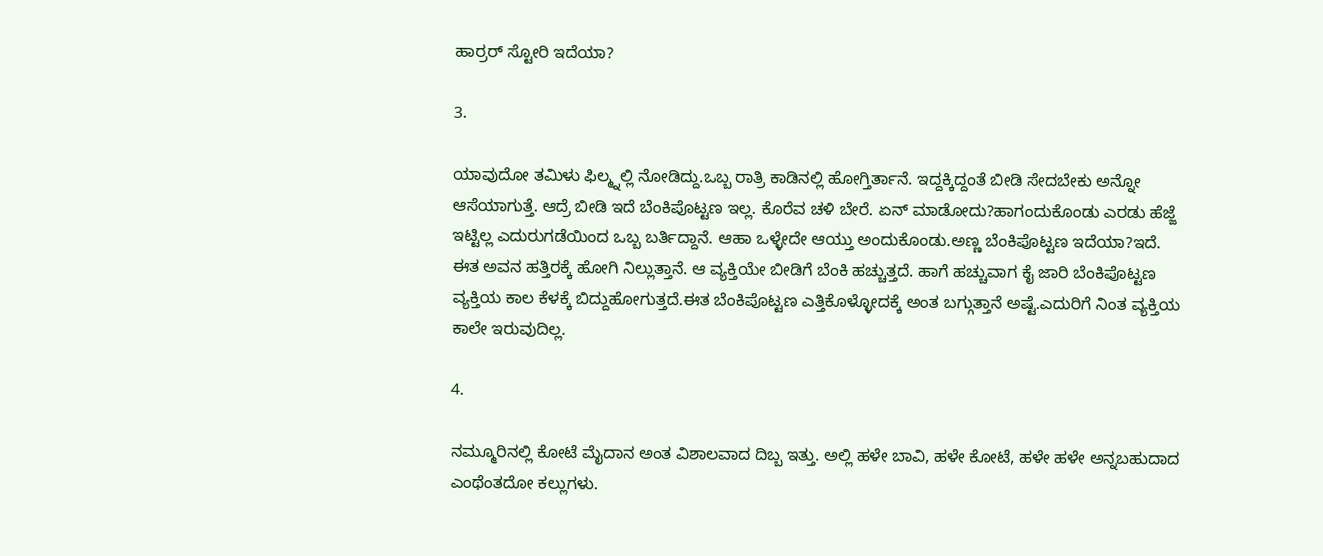ಹಾರ್ರರ್ ಸ್ಟೋರಿ ಇದೆಯಾ?

3.

ಯಾವುದೋ ತಮಿಳು ಫಿಲ್ಮ್ನಲ್ಲಿ ನೋಡಿದ್ದು.ಒಬ್ಬ ರಾತ್ರಿ ಕಾಡಿನಲ್ಲಿ ಹೋಗ್ತಿರ್ತಾನೆ. ಇದ್ದಕ್ಕಿದ್ದಂತೆ ಬೀಡಿ ಸೇದಬೇಕು ಅನ್ನೋ ಆಸೆಯಾಗುತ್ತೆ. ಆದ್ರೆ ಬೀಡಿ ಇದೆ ಬೆಂಕಿಪೊಟ್ಟಣ ಇಲ್ಲ. ಕೊರೆವ ಚಳಿ ಬೇರೆ. ಏನ್ ಮಾಡೋದು?ಹಾಗಂದುಕೊಂಡು ಎರಡು ಹೆಜ್ಜೆ ಇಟ್ಟಿಲ್ಲ ಎದುರುಗಡೆಯಿಂದ ಒಬ್ಬ ಬರ್ತಿದ್ದಾನೆ. ಆಹಾ ಒಳ್ಳೇದೇ ಆಯ್ತು ಅಂದುಕೊಂಡು.ಅಣ್ಣ ಬೆಂಕಿಪೊಟ್ಟಣ ಇದೆಯಾ?ಇದೆ. ಈತ ಅವನ ಹತ್ತಿರಕ್ಕೆ ಹೋಗಿ ನಿಲ್ಲುತ್ತಾನೆ. ಆ ವ್ಯಕ್ತಿಯೇ ಬೀಡಿಗೆ ಬೆಂಕಿ ಹಚ್ಚುತ್ತದೆ. ಹಾಗೆ ಹಚ್ಚುವಾಗ ಕೈ ಜಾರಿ ಬೆಂಕಿಪೊಟ್ಟಣ ವ್ಯಕ್ತಿಯ ಕಾಲ ಕೆಳಕ್ಕೆ ಬಿದ್ದುಹೋಗುತ್ತದೆ.ಈತ ಬೆಂಕಿಪೊಟ್ಟಣ ಎತ್ತಿಕೊಳ್ಳೋದಕ್ಕೆ ಅಂತ ಬಗ್ಗುತ್ತಾನೆ ಅಷ್ಟೆ.ಎದುರಿಗೆ ನಿಂತ ವ್ಯಕ್ತಿಯ ಕಾಲೇ ಇರುವುದಿಲ್ಲ.

4.

ನಮ್ಮೂರಿನಲ್ಲಿ ಕೋಟೆ ಮೈದಾನ ಅಂತ ವಿಶಾಲವಾದ ದಿಬ್ಬ ಇತ್ತು. ಅಲ್ಲಿ ಹಳೇ ಬಾವಿ, ಹಳೇ ಕೋಟೆ, ಹಳೇ ಹಳೇ ಅನ್ನಬಹುದಾದ ಎಂಥೆಂತದೋ ಕಲ್ಲುಗಳು.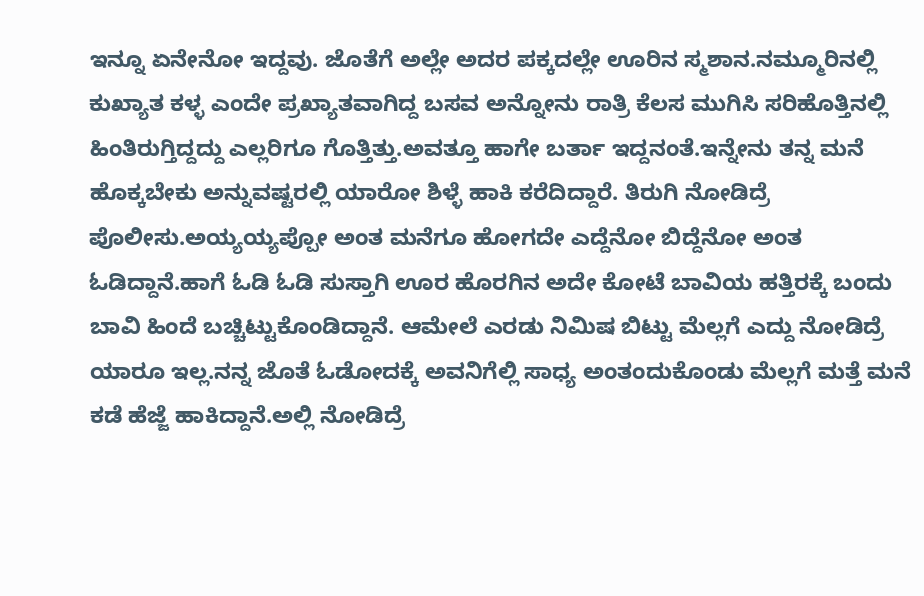ಇನ್ನೂ ಏನೇನೋ ಇದ್ದವು. ಜೊತೆಗೆ ಅಲ್ಲೇ ಅದರ ಪಕ್ಕದಲ್ಲೇ ಊರಿನ ಸ್ಮಶಾನ.ನಮ್ಮೂರಿನಲ್ಲಿ ಕುಖ್ಯಾತ ಕಳ್ಳ ಎಂದೇ ಪ್ರಖ್ಯಾತವಾಗಿದ್ದ ಬಸವ ಅನ್ನೋನು ರಾತ್ರಿ ಕೆಲಸ ಮುಗಿಸಿ ಸರಿಹೊತ್ತಿನಲ್ಲಿ ಹಿಂತಿರುಗ್ತಿದ್ದದ್ದು ಎಲ್ಲರಿಗೂ ಗೊತ್ತಿತ್ತು.ಅವತ್ತೂ ಹಾಗೇ ಬರ್ತಾ ಇದ್ದನಂತೆ.ಇನ್ನೇನು ತನ್ನ ಮನೆ ಹೊಕ್ಕಬೇಕು ಅನ್ನುವಷ್ಟರಲ್ಲಿ ಯಾರೋ ಶಿಳ್ಳೆ ಹಾಕಿ ಕರೆದಿದ್ದಾರೆ. ತಿರುಗಿ ನೋಡಿದ್ರೆ ಪೊಲೀಸು.ಅಯ್ಯಯ್ಯಪ್ಪೋ ಅಂತ ಮನೆಗೂ ಹೋಗದೇ ಎದ್ದೆನೋ ಬಿದ್ದೆನೋ ಅಂತ ಓಡಿದ್ದಾನೆ.ಹಾಗೆ ಓಡಿ ಓಡಿ ಸುಸ್ತಾಗಿ ಊರ ಹೊರಗಿನ ಅದೇ ಕೋಟೆ ಬಾವಿಯ ಹತ್ತಿರಕ್ಕೆ ಬಂದು ಬಾವಿ ಹಿಂದೆ ಬಚ್ಚಿಟ್ಟುಕೊಂಡಿದ್ದಾನೆ. ಆಮೇಲೆ ಎರಡು ನಿಮಿಷ ಬಿಟ್ಟು ಮೆಲ್ಲಗೆ ಎದ್ದು ನೋಡಿದ್ರೆ ಯಾರೂ ಇಲ್ಲ.ನನ್ನ ಜೊತೆ ಓಡೋದಕ್ಕೆ ಅವನಿಗೆಲ್ಲಿ ಸಾಧ್ಯ ಅಂತಂದುಕೊಂಡು ಮೆಲ್ಲಗೆ ಮತ್ತೆ ಮನೆ ಕಡೆ ಹೆಜ್ಜೆ ಹಾಕಿದ್ದಾನೆ.ಅಲ್ಲಿ ನೋಡಿದ್ರೆ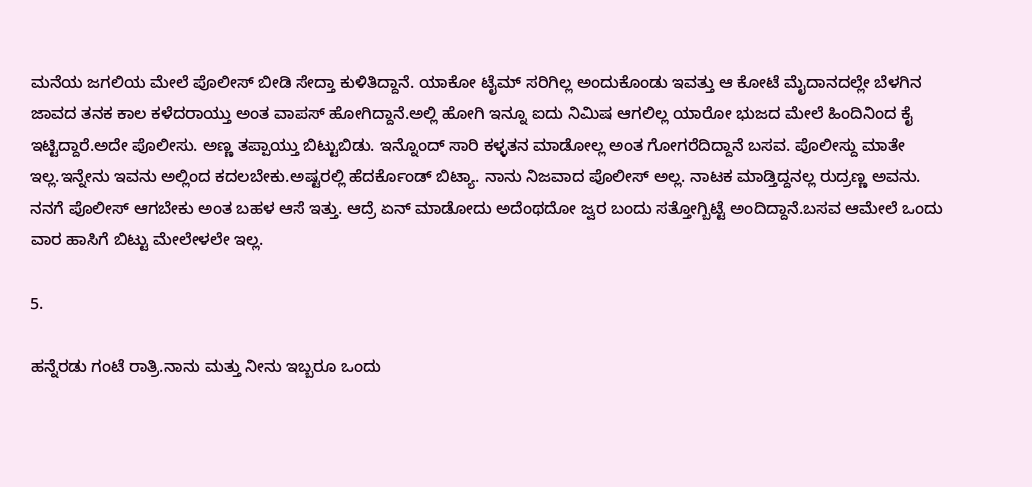ಮನೆಯ ಜಗಲಿಯ ಮೇಲೆ ಪೊಲೀಸ್ ಬೀಡಿ ಸೇದ್ತಾ ಕುಳಿತಿದ್ದಾನೆ. ಯಾಕೋ ಟೈಮ್ ಸರಿಗಿಲ್ಲ ಅಂದುಕೊಂಡು ಇವತ್ತು ಆ ಕೋಟೆ ಮೈದಾನದಲ್ಲೇ ಬೆಳಗಿನ ಜಾವದ ತನಕ ಕಾಲ ಕಳೆದರಾಯ್ತು ಅಂತ ವಾಪಸ್ ಹೋಗಿದ್ದಾನೆ.ಅಲ್ಲಿ ಹೋಗಿ ಇನ್ನೂ ಐದು ನಿಮಿಷ ಆಗಲಿಲ್ಲ ಯಾರೋ ಭುಜದ ಮೇಲೆ ಹಿಂದಿನಿಂದ ಕೈ ಇಟ್ಟಿದ್ದಾರೆ.ಅದೇ ಪೊಲೀಸು. ಅಣ್ಣ ತಪ್ಪಾಯ್ತು ಬಿಟ್ಟುಬಿಡು. ಇನ್ನೊಂದ್ ಸಾರಿ ಕಳ್ಳತನ ಮಾಡೋಲ್ಲ ಅಂತ ಗೋಗರೆದಿದ್ದಾನೆ ಬಸವ. ಪೊಲೀಸ್ದು ಮಾತೇ ಇಲ್ಲ.ಇನ್ನೇನು ಇವನು ಅಲ್ಲಿಂದ ಕದಲಬೇಕು.ಅಷ್ಟರಲ್ಲಿ ಹೆದರ್ಕೊಂಡ್ ಬಿಟ್ಯಾ. ನಾನು ನಿಜವಾದ ಪೊಲೀಸ್ ಅಲ್ಲ. ನಾಟಕ ಮಾಡ್ತಿದ್ದನಲ್ಲ ರುದ್ರಣ್ಣ ಅವನು. ನನಗೆ ಪೊಲೀಸ್ ಆಗಬೇಕು ಅಂತ ಬಹಳ ಆಸೆ ಇತ್ತು. ಆದ್ರೆ ಏನ್ ಮಾಡೋದು ಅದೆಂಥದೋ ಜ್ವರ ಬಂದು ಸತ್ತೋಗ್ಬಿಟ್ಟೆ ಅಂದಿದ್ದಾನೆ.ಬಸವ ಆಮೇಲೆ ಒಂದು ವಾರ ಹಾಸಿಗೆ ಬಿಟ್ಟು ಮೇಲೇಳಲೇ ಇಲ್ಲ.

5.

ಹನ್ನೆರಡು ಗಂಟೆ ರಾತ್ರಿ.ನಾನು ಮತ್ತು ನೀನು ಇಬ್ಬರೂ ಒಂದು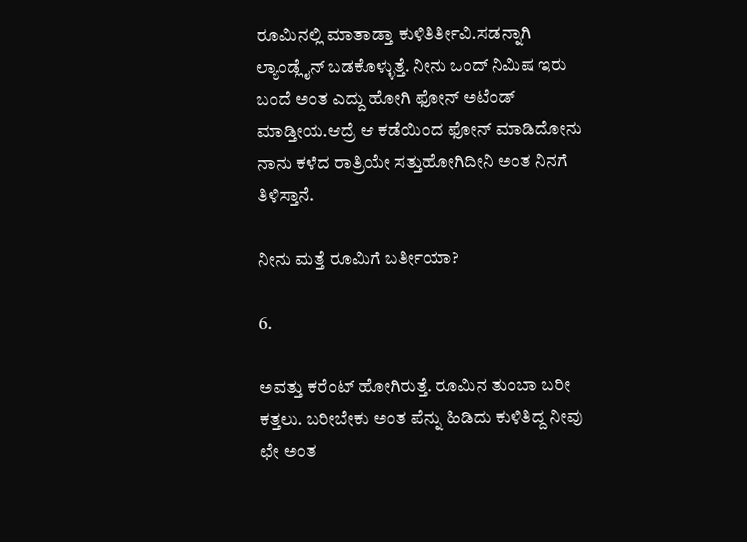ರೂಮಿನಲ್ಲಿ ಮಾತಾಡ್ತಾ ಕುಳಿತಿರ್ತೀವಿ.ಸಡನ್ನಾಗಿ ಲ್ಯಾಂಡ್ಲೈನ್ ಬಡಕೊಳ್ಳುತ್ತೆ. ನೀನು ಒಂದ್ ನಿಮಿಷ ಇರು ಬಂದೆ ಅಂತ ಎದ್ದು ಹೋಗಿ ಫೋನ್ ಅಟೆಂಡ್ ಮಾಡ್ತೀಯ.ಆದ್ರೆ ಆ ಕಡೆಯಿಂದ ಫೋನ್ ಮಾಡಿದೋನು ನಾನು ಕಳೆದ ರಾತ್ರಿಯೇ ಸತ್ತುಹೋಗಿದೀನಿ ಅಂತ ನಿನಗೆ ತಿಳಿಸ್ತಾನೆ.

ನೀನು ಮತ್ತೆ ರೂಮಿಗೆ ಬರ್ತೀಯಾ?

6.

ಅವತ್ತು ಕರೆಂಟ್ ಹೋಗಿರುತ್ತೆ. ರೂಮಿನ ತುಂಬಾ ಬರೀ ಕತ್ತಲು. ಬರೀಬೇಕು ಅಂತ ಪೆನ್ನು ಹಿಡಿದು ಕುಳಿತಿದ್ದ ನೀವು ಛೇ ಅಂತ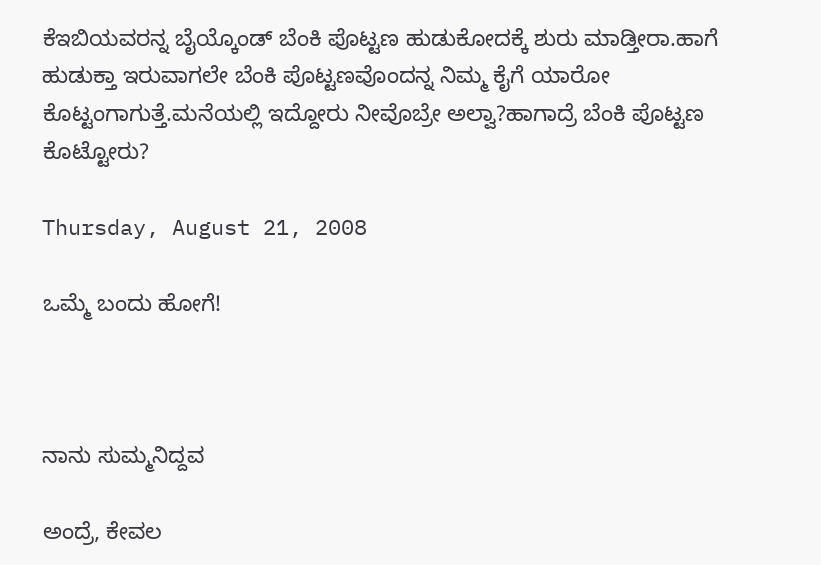ಕೆಇಬಿಯವರನ್ನ ಬೈಯ್ಕೊಂಡ್ ಬೆಂಕಿ ಪೊಟ್ಟಣ ಹುಡುಕೋದಕ್ಕೆ ಶುರು ಮಾಡ್ತೀರಾ.ಹಾಗೆ ಹುಡುಕ್ತಾ ಇರುವಾಗಲೇ ಬೆಂಕಿ ಪೊಟ್ಟಣವೊಂದನ್ನ ನಿಮ್ಮ ಕೈಗೆ ಯಾರೋ ಕೊಟ್ಟಂಗಾಗುತ್ತೆ.ಮನೆಯಲ್ಲಿ ಇದ್ದೋರು ನೀವೊಬ್ರೇ ಅಲ್ವಾ?ಹಾಗಾದ್ರೆ ಬೆಂಕಿ ಪೊಟ್ಟಣ ಕೊಟ್ಟೋರು?

Thursday, August 21, 2008

ಒಮ್ಮೆ ಬಂದು ಹೋಗೆ!



ನಾನು ಸುಮ್ಮನಿದ್ದವ

ಅಂದ್ರೆ, ಕೇವಲ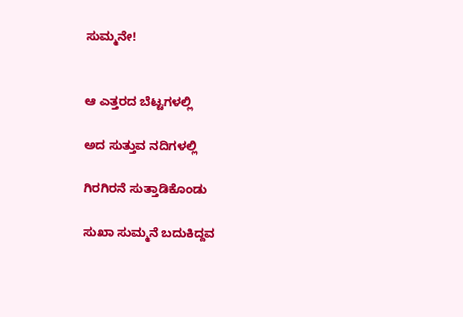ಸುಮ್ಮನೇ!


ಆ ಎತ್ತರದ ಬೆಟ್ಟಗಳಲ್ಲಿ

ಅದ ಸುತ್ತುವ ನದಿಗಳಲ್ಲಿ

ಗಿರಗಿರನೆ ಸುತ್ತಾಡಿಕೊಂಡು

ಸುಖಾ ಸುಮ್ಮನೆ ಬದುಕಿದ್ದವ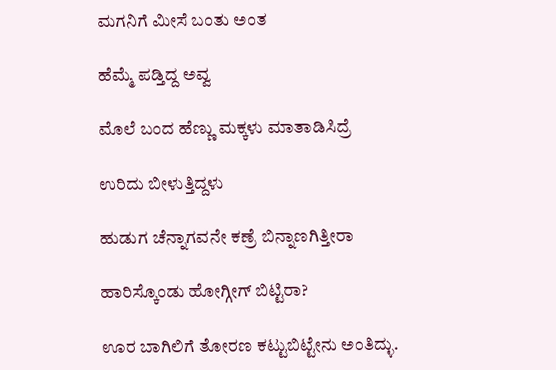ಮಗನಿಗೆ ಮೀಸೆ ಬಂತು ಅಂತ

ಹೆಮ್ಮೆ ಪಡ್ತಿದ್ದ ಅವ್ವ

ಮೊಲೆ ಬಂದ ಹೆಣ್ಣು ಮಕ್ಕಳು ಮಾತಾಡಿಸಿದ್ರೆ

ಉರಿದು ಬೀಳುತ್ತಿದ್ದಳು

ಹುಡುಗ ಚೆನ್ನಾಗವನೇ ಕಣ್ರೆ ಬಿನ್ನಾಣಗಿತ್ತೀರಾ

ಹಾರಿಸ್ಕೊಂಡು ಹೋಗ್ಗೀಗ್ ಬಿಟ್ಟಿರಾ?

ಊರ ಬಾಗಿಲಿಗೆ ತೋರಣ ಕಟ್ಟುಬಿಟ್ಟೇನು ಅಂತಿದ್ಳು.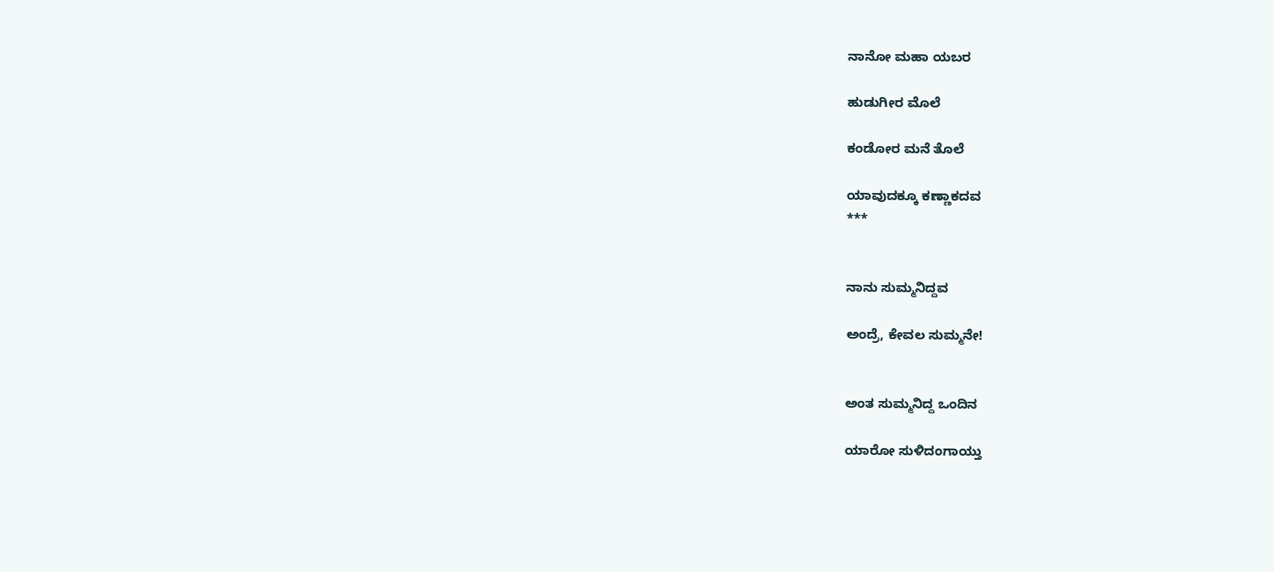ನಾನೋ ಮಹಾ ಯಬರ

ಹುಡುಗೀರ ಮೊಲೆ

ಕಂಡೋರ ಮನೆ ತೊಲೆ

ಯಾವುದಕ್ಕೂ ಕಣ್ಣಾಕದವ
***


ನಾನು ಸುಮ್ಮನಿದ್ದವ

ಅಂದ್ರೆ, ಕೇವಲ ಸುಮ್ಮನೇ!


ಅಂತ ಸುಮ್ಮನಿದ್ದ ಒಂದಿನ

ಯಾರೋ ಸುಳಿದಂಗಾಯ್ತು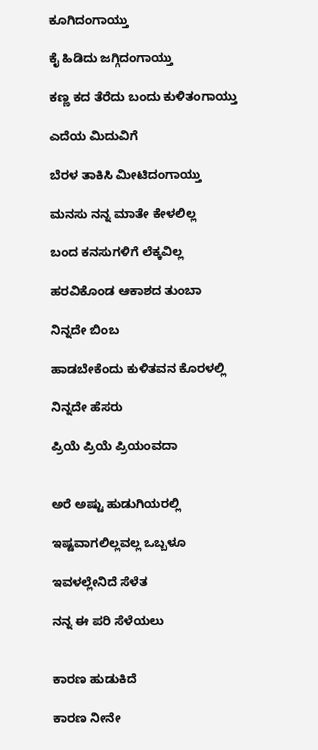ಕೂಗಿದಂಗಾಯ್ತು

ಕೈ ಹಿಡಿದು ಜಗ್ಗಿದಂಗಾಯ್ತು

ಕಣ್ಣ ಕದ ತೆರೆದು ಬಂದು ಕುಳಿತಂಗಾಯ್ತು

ಎದೆಯ ಮಿದುವಿಗೆ

ಬೆರಳ ತಾಕಿಸಿ ಮೀಟಿದಂಗಾಯ್ತು

ಮನಸು ನನ್ನ ಮಾತೇ ಕೇಳಲಿಲ್ಲ

ಬಂದ ಕನಸುಗಳಿಗೆ ಲೆಕ್ಕವಿಲ್ಲ

ಹರವಿಕೊಂಡ ಆಕಾಶದ ತುಂಬಾ

ನಿನ್ನದೇ ಬಿಂಬ

ಹಾಡಬೇಕೆಂದು ಕುಳಿತವನ ಕೊರಳಲ್ಲಿ

ನಿನ್ನದೇ ಹೆಸರು

ಪ್ರಿಯೆ ಪ್ರಿಯೆ ಪ್ರಿಯಂವದಾ


ಅರೆ ಅಷ್ಟು ಹುಡುಗಿಯರಲ್ಲಿ

ಇಷ್ಟವಾಗಲಿಲ್ಲವಲ್ಲ ಒಬ್ಬಳೂ

ಇವಳಲ್ಲೇನಿದೆ ಸೆಳೆತ

ನನ್ನ ಈ ಪರಿ ಸೆಳೆಯಲು


ಕಾರಣ ಹುಡುಕಿದೆ

ಕಾರಣ ನೀನೇ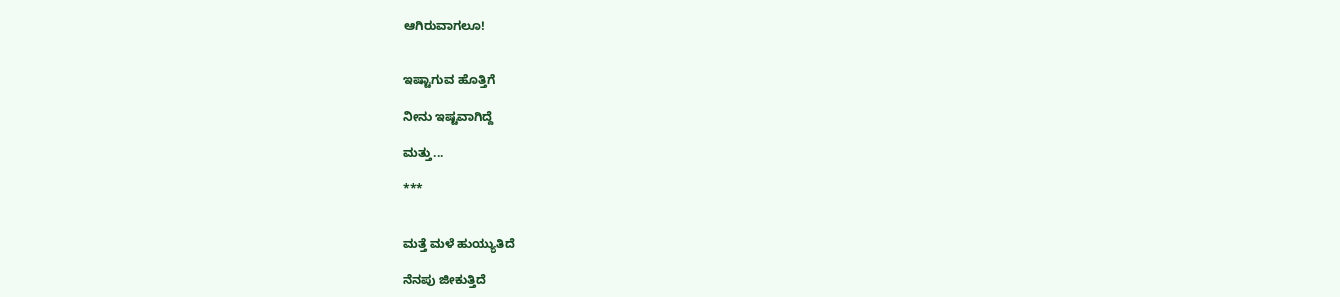ಆಗಿರುವಾಗಲೂ!


ಇಷ್ಟಾಗುವ ಹೊತ್ತಿಗೆ

ನೀನು ಇಷ್ಟವಾಗಿದ್ದೆ

ಮತ್ತು...

***


ಮತ್ತೆ ಮಳೆ ಹುಯ್ಯುತಿದೆ

ನೆನಪು ಜೀಕುತ್ತಿದೆ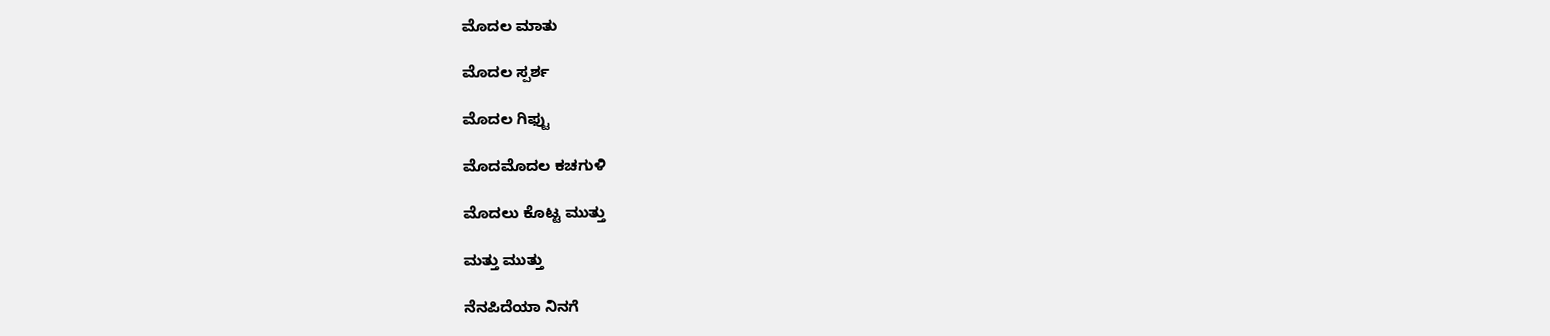ಮೊದಲ ಮಾತು

ಮೊದಲ ಸ್ಪರ್ಶ

ಮೊದಲ ಗಿಫ್ಟು

ಮೊದಮೊದಲ ಕಚಗುಳಿ

ಮೊದಲು ಕೊಟ್ಟ ಮುತ್ತು

ಮತ್ತು ಮುತ್ತು

ನೆನಪಿದೆಯಾ ನಿನಗೆ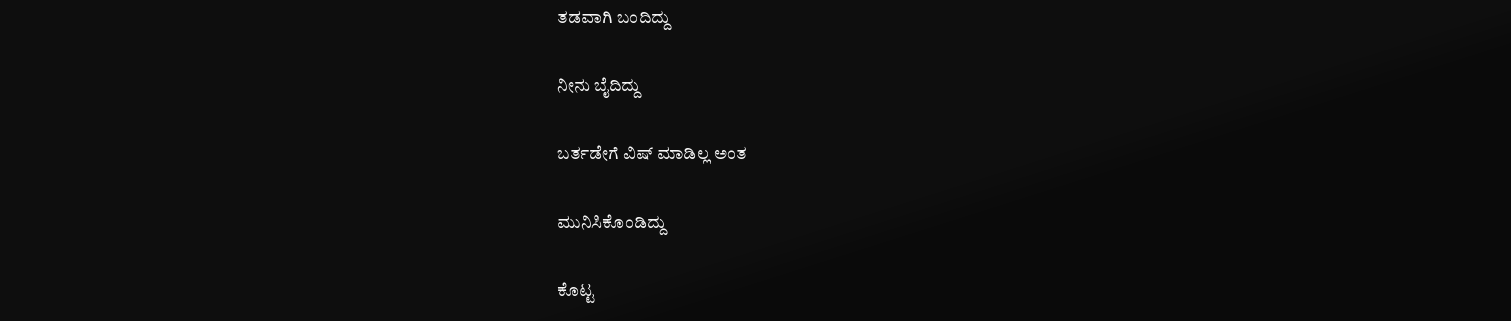ತಡವಾಗಿ ಬಂದಿದ್ದು

ನೀನು ಬೈದಿದ್ದು

ಬರ್ತಡೇಗೆ ವಿಷ್ ಮಾಡಿಲ್ಲ ಅಂತ

ಮುನಿಸಿಕೊಂಡಿದ್ದು

ಕೊಟ್ಟ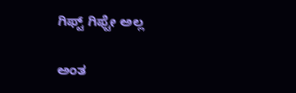ಗಿಫ್ಟ್ ಗಿಫ್ಟೇ ಅಲ್ಲ

ಅಂತ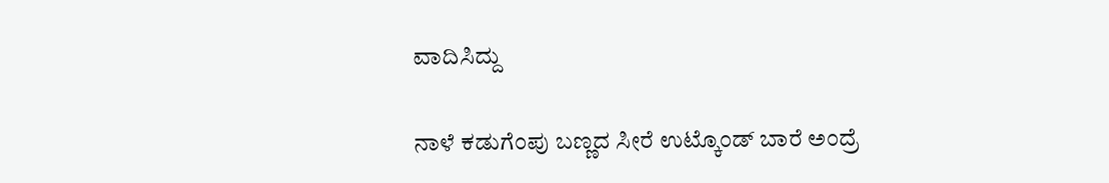ವಾದಿಸಿದ್ದು

ನಾಳೆ ಕಡುಗೆಂಪು ಬಣ್ಣದ ಸೀರೆ ಉಟ್ಕೊಂಡ್ ಬಾರೆ ಅಂದ್ರೆ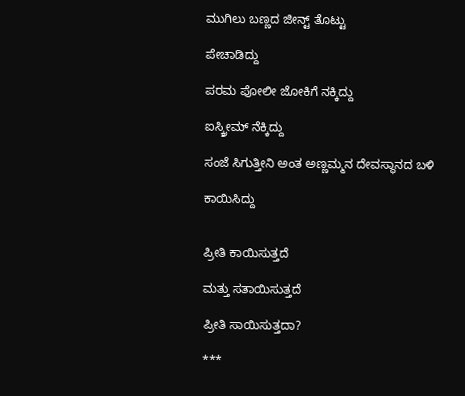ಮುಗಿಲು ಬಣ್ಣದ ಜೀನ್ಟ್ ತೊಟ್ಟು

ಪೇಚಾಡಿದ್ದು

ಪರಮ ಪೋಲೀ ಜೋಕಿಗೆ ನಕ್ಕಿದ್ದು

ಐಸ್ಕ್ರೀಮ್ ನೆಕ್ಕಿದ್ದು

ಸಂಜೆ ಸಿಗುತ್ತೀನಿ ಅಂತ ಅಣ್ಣಮ್ಮನ ದೇವಸ್ಥಾನದ ಬಳಿ

ಕಾಯಿಸಿದ್ದು


ಪ್ರೀತಿ ಕಾಯಿಸುತ್ತದೆ

ಮತ್ತು ಸತಾಯಿಸುತ್ತದೆ

ಪ್ರೀತಿ ಸಾಯಿಸುತ್ತದಾ?

***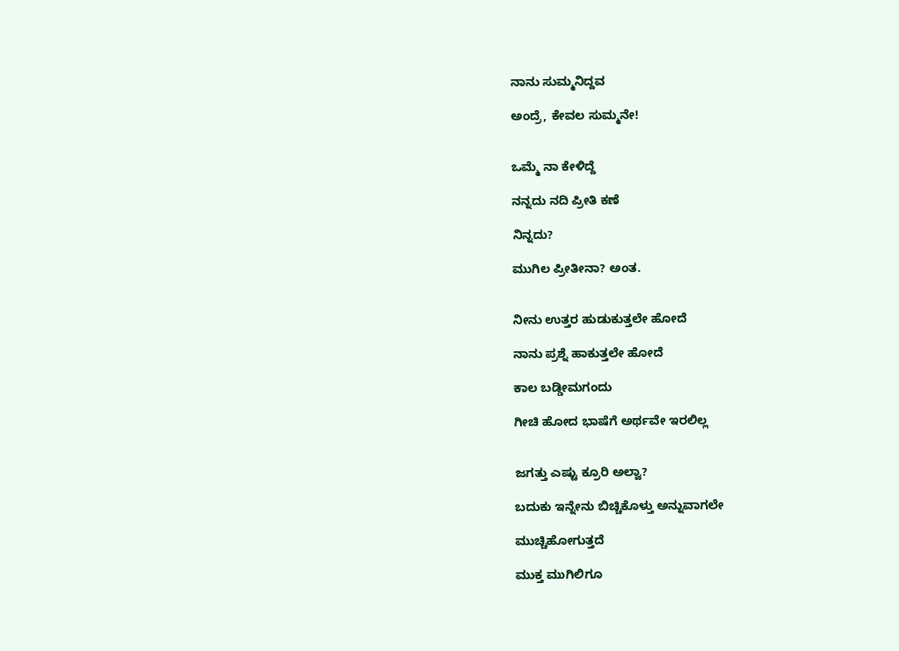ನಾನು ಸುಮ್ಮನಿದ್ದವ

ಅಂದ್ರೆ, ಕೇವಲ ಸುಮ್ಮನೇ!


ಒಮ್ಮೆ ನಾ ಕೇಳಿದ್ದೆ

ನನ್ನದು ನದಿ ಪ್ರೀತಿ ಕಣೆ

ನಿನ್ನದು?

ಮುಗಿಲ ಪ್ರೀತೀನಾ? ಅಂತ.


ನೀನು ಉತ್ತರ ಹುಡುಕುತ್ತಲೇ ಹೋದೆ

ನಾನು ಪ್ರಶ್ನೆ ಹಾಕುತ್ತಲೇ ಹೋದೆ

ಕಾಲ ಬಡ್ಡೀಮಗಂದು

ಗೀಚಿ ಹೋದ ಭಾಷೆಗೆ ಅರ್ಥವೇ ಇರಲಿಲ್ಲ


ಜಗತ್ತು ಎಷ್ಟು ಕ್ರೂರಿ ಅಲ್ವಾ?

ಬದುಕು ಇನ್ನೇನು ಬಿಚ್ಚಿಕೊಳ್ತು ಅನ್ನುವಾಗಲೇ

ಮುಚ್ಚಿಹೋಗುತ್ತದೆ

ಮುಕ್ತ ಮುಗಿಲಿಗೂ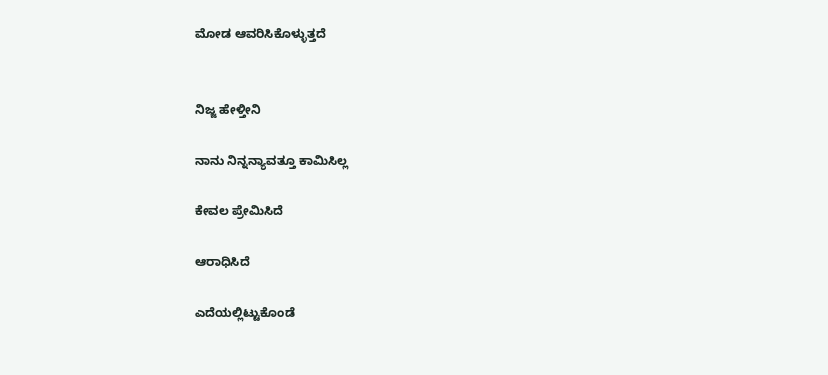ಮೋಡ ಆವರಿಸಿಕೊಳ್ಳುತ್ತದೆ


ನಿಜ್ಜ ಹೇಳ್ತೀನಿ

ನಾನು ನಿನ್ನನ್ಯಾವತ್ತೂ ಕಾಮಿಸಿಲ್ಲ

ಕೇವಲ ಪ್ರೇಮಿಸಿದೆ

ಆರಾಧಿಸಿದೆ

ಎದೆಯಲ್ಲಿಟ್ಟುಕೊಂಡೆ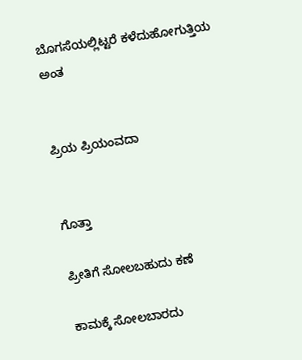ಬೊಗಸೆಯಲ್ಲಿಟ್ಟರೆ ಕಳೆದುಹೋಗುತ್ತಿಯ ಅಂತ


ಪ್ರಿಯ ಪ್ರಿಯಂವದಾ


ಗೊತ್ತಾ

ಪ್ರೀತಿಗೆ ಸೋಲಬಹುದು ಕಣೆ

ಕಾಮಕ್ಕೆ ಸೋಲಬಾರದು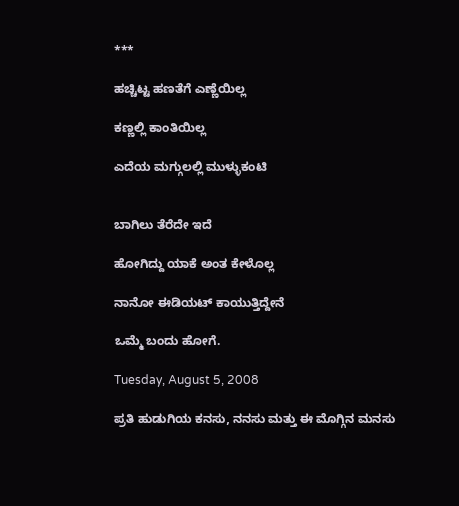***

ಹಚ್ಚಿಟ್ಟ ಹಣತೆಗೆ ಎಣ್ಣೆಯಿಲ್ಲ

ಕಣ್ಣಲ್ಲಿ ಕಾಂತಿಯಿಲ್ಲ

ಎದೆಯ ಮಗ್ಗುಲಲ್ಲಿ ಮುಳ್ಳುಕಂಟಿ


ಬಾಗಿಲು ತೆರೆದೇ ಇದೆ

ಹೋಗಿದ್ದು ಯಾಕೆ ಅಂತ ಕೇಳೊಲ್ಲ

ನಾನೋ ಈಡಿಯಟ್ ಕಾಯುತ್ತಿದ್ದೇನೆ

ಒಮ್ಮೆ ಬಂದು ಹೋಗೆ.

Tuesday, August 5, 2008

ಪ್ರತಿ ಹುಡುಗಿಯ ಕನಸು, ನನಸು ಮತ್ತು ಈ ಮೊಗ್ಗಿನ ಮನಸು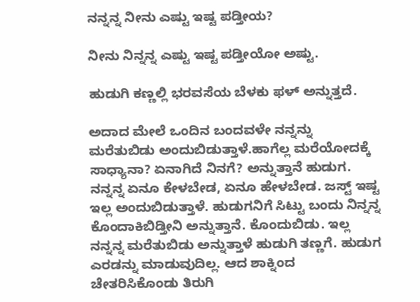ನನ್ನನ್ನ ನೀನು ಎಷ್ಟು ಇಷ್ಟ ಪಡ್ತೀಯ?

ನೀನು ನಿನ್ನನ್ನ ಎಷ್ಟು ಇಷ್ಟ ಪಡ್ತೀಯೋ ಅಷ್ಟು.

ಹುಡುಗಿ ಕಣ್ಣಲ್ಲಿ ಭರವಸೆಯ ಬೆಳಕು ಫಳ್ ಅನ್ನುತ್ತದೆ.

ಅದಾದ ಮೇಲೆ ಒಂದಿನ ಬಂದವಳೇ ನನ್ನನ್ನು ಮರೆತುಬಿಡು ಅಂದುಬಿಡುತ್ತಾಳೆ.ಹಾಗೆಲ್ಲ ಮರೆಯೋದಕ್ಕೆ ಸಾಧ್ಯಾನಾ? ಏನಾಗಿದೆ ನಿನಗೆ? ಅನ್ನುತ್ತಾನೆ ಹುಡುಗ. ನನ್ನನ್ನ ಏನೂ ಕೇಳಬೇಡ, ಏನೂ ಹೇಳಬೇಡ. ಜಸ್ಟ್ ಇಷ್ಟ ಇಲ್ಲ ಅಂದುಬಿಡುತ್ತಾಳೆ. ಹುಡುಗನಿಗೆ ಸಿಟ್ಟು ಬಂದು ನಿನ್ನನ್ನ ಕೊಂದಾಕಿಬಿಡ್ತೀನಿ ಅನ್ನುತ್ತಾನೆ. ಕೊಂದುಬಿಡು. ಇಲ್ಲ ನನ್ನನ್ನ ಮರೆತುಬಿಡು ಅನ್ನುತ್ತಾಳೆ ಹುಡುಗಿ ತಣ್ಣಗೆ. ಹುಡುಗ ಎರಡನ್ನು ಮಾಡುವುದಿಲ್ಲ. ಆದ ಶಾಕ್ನಿಂದ ಚೇತರಿಸಿಕೊಂಡು ತಿರುಗಿ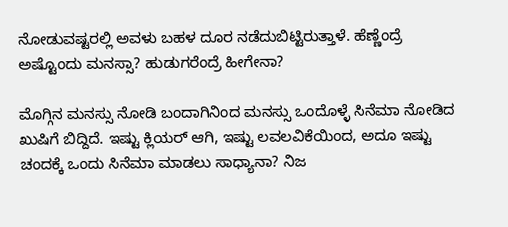ನೋಡುವಷ್ಟರಲ್ಲಿ ಅವಳು ಬಹಳ ದೂರ ನಡೆದುಬಿಟ್ಟಿರುತ್ತಾಳೆ. ಹೆಣ್ಣೆಂದ್ರೆ ಅಷ್ಟೊಂದು ಮನಸ್ಸಾ? ಹುಡುಗರೆಂದ್ರೆ ಹೀಗೇನಾ?

ಮೊಗ್ಗಿನ ಮನಸ್ಸು ನೋಡಿ ಬಂದಾಗಿನಿಂದ ಮನಸ್ಸು ಒಂದೊಳ್ಳೆ ಸಿನೆಮಾ ನೋಡಿದ ಖುಷಿಗೆ ಬಿದ್ದಿದೆ. ಇಷ್ಟು ಕ್ಲಿಯರ್ ಆಗಿ, ಇಷ್ಟು ಲವಲವಿಕೆಯಿಂದ, ಅದೂ ಇಷ್ಟು ಚಂದಕ್ಕೆ ಒಂದು ಸಿನೆಮಾ ಮಾಡಲು ಸಾಧ್ಯಾನಾ? ನಿಜ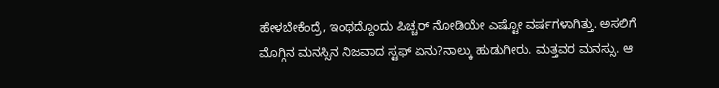ಹೇಳಬೇಕೆಂದ್ರೆ, ಇಂಥದ್ದೊಂದು ಪಿಚ್ಚರ್ ನೋಡಿಯೇ ಎಷ್ಟೋ ವರ್ಷಗಳಾಗಿತ್ತು. ಅಸಲಿಗೆ ಮೊಗ್ಗಿನ ಮನಸ್ಸಿನ ನಿಜವಾದ ಸ್ಟಫ್ ಏನು?ನಾಲ್ಕು ಹುಡುಗೀರು. ಮತ್ತವರ ಮನಸ್ಸು. ಆ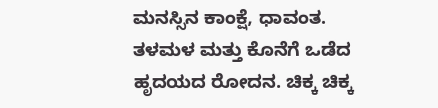ಮನಸ್ಸಿನ ಕಾಂಕ್ಷೆ, ಧಾವಂತ. ತಳಮಳ ಮತ್ತು ಕೊನೆಗೆ ಒಡೆದ ಹೃದಯದ ರೋದನ. ಚಿಕ್ಕ ಚಿಕ್ಕ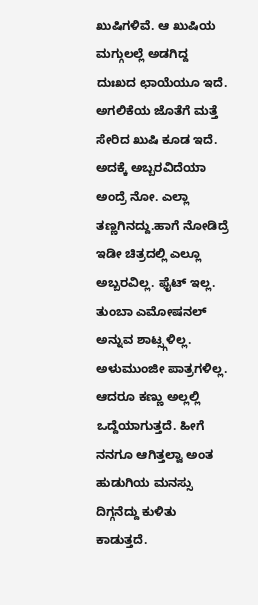ಖುಷಿಗಳಿವೆ. ಆ ಖುಷಿಯ ಮಗ್ಗುಲಲ್ಲೆ ಅಡಗಿದ್ದ ದುಃಖದ ಛಾಯೆಯೂ ಇದೆ. ಅಗಲಿಕೆಯ ಜೊತೆಗೆ ಮತ್ತೆ ಸೇರಿದ ಖುಷಿ ಕೂಡ ಇದೆ. ಅದಕ್ಕೆ ಅಬ್ಬರವಿದೆಯಾ ಅಂದ್ರೆ ನೋ. ಎಲ್ಲಾ ತಣ್ಣಗಿನದ್ದು.ಹಾಗೆ ನೋಡಿದ್ರೆ ಇಡೀ ಚಿತ್ರದಲ್ಲಿ ಎಲ್ಲೂ ಅಬ್ಬರವಿಲ್ಲ. ಫೈಟ್ ಇಲ್ಲ. ತುಂಬಾ ಎಮೋಷನಲ್ ಅನ್ನುವ ಶಾಟ್ಸ್ಗಳಿಲ್ಲ. ಅಳುಮುಂಜೀ ಪಾತ್ರಗಳಿಲ್ಲ. ಆದರೂ ಕಣ್ಣು ಅಲ್ಲಲ್ಲಿ ಒದ್ದೆಯಾಗುತ್ತದೆ. ಹೀಗೆ ನನಗೂ ಆಗಿತ್ತಲ್ವಾ ಅಂತ ಹುಡುಗಿಯ ಮನಸ್ಸು ದಿಗ್ಗನೆದ್ದು ಕುಳಿತು ಕಾಡುತ್ತದೆ.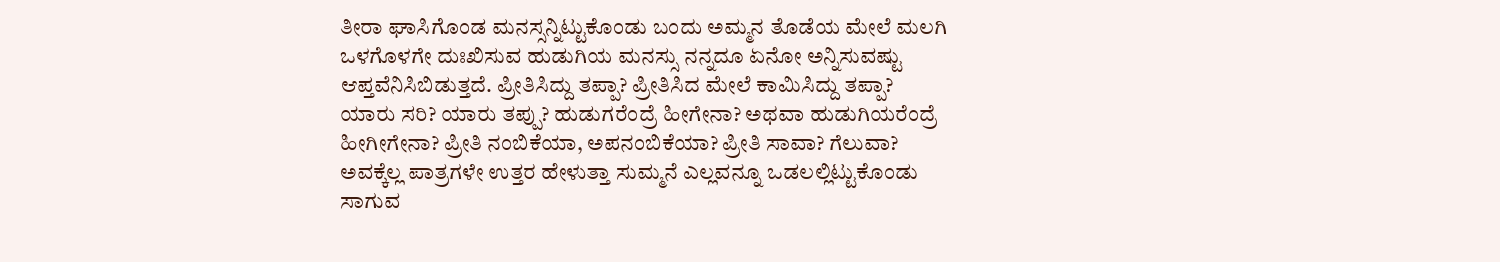ತೀರಾ ಘಾಸಿಗೊಂಡ ಮನಸ್ಸನ್ನಿಟ್ಟುಕೊಂಡು ಬಂದು ಅಮ್ಮನ ತೊಡೆಯ ಮೇಲೆ ಮಲಗಿ ಒಳಗೊಳಗೇ ದುಃಖಿಸುವ ಹುಡುಗಿಯ ಮನಸ್ಸು ನನ್ನದೂ ಏನೋ ಅನ್ನಿಸುವಷ್ಟು ಆಪ್ತವೆನಿಸಿಬಿಡುತ್ತದೆ. ಪ್ರೀತಿಸಿದ್ದು ತಪ್ಪಾ? ಪ್ರೀತಿಸಿದ ಮೇಲೆ ಕಾಮಿಸಿದ್ದು ತಪ್ಪಾ? ಯಾರು ಸರಿ? ಯಾರು ತಪ್ಪು? ಹುಡುಗರೆಂದ್ರೆ ಹೀಗೇನಾ? ಅಥವಾ ಹುಡುಗಿಯರೆಂದ್ರೆ ಹೀಗೀಗೇನಾ? ಪ್ರೀತಿ ನಂಬಿಕೆಯಾ, ಅಪನಂಬಿಕೆಯಾ? ಪ್ರೀತಿ ಸಾವಾ? ಗೆಲುವಾ? ಅವಕ್ಕೆಲ್ಲ ಪಾತ್ರಗಳೇ ಉತ್ತರ ಹೇಳುತ್ತಾ ಸುಮ್ಮನೆ ಎಲ್ಲವನ್ನೂ ಒಡಲಲ್ಲಿಟ್ಟುಕೊಂಡು ಸಾಗುವ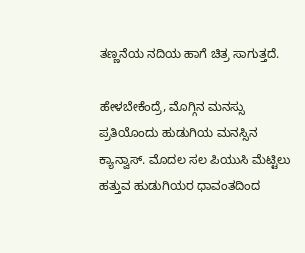ತಣ್ಣನೆಯ ನದಿಯ ಹಾಗೆ ಚಿತ್ರ ಸಾಗುತ್ತದೆ.

ಹೇಳಬೇಕೆಂದ್ರೆ, ಮೊಗ್ಗಿನ ಮನಸ್ಸು ಪ್ರತಿಯೊಂದು ಹುಡುಗಿಯ ಮನಸ್ಸಿನ ಕ್ಯಾನ್ವಾಸ್. ಮೊದಲ ಸಲ ಪಿಯುಸಿ ಮೆಟ್ಟಿಲು ಹತ್ತುವ ಹುಡುಗಿಯರ ಧಾವಂತದಿಂದ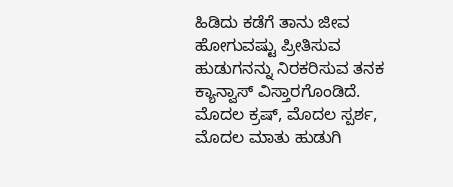ಹಿಡಿದು ಕಡೆಗೆ ತಾನು ಜೀವ ಹೋಗುವಷ್ಟು ಪ್ರೀತಿಸುವ ಹುಡುಗನನ್ನು ನಿರಕರಿಸುವ ತನಕ ಕ್ಯಾನ್ವಾಸ್ ವಿಸ್ತಾರಗೊಂಡಿದೆ. ಮೊದಲ ಕ್ರಷ್, ಮೊದಲ ಸ್ಪರ್ಶ, ಮೊದಲ ಮಾತು ಹುಡುಗಿ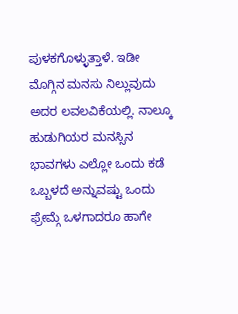ಪುಳಕಗೊಳ್ಳುತ್ತಾಳೆ. ಇಡೀ ಮೊಗ್ಗಿನ ಮನಸು ನಿಲ್ಲುವುದು ಅದರ ಲವಲವಿಕೆಯಲ್ಲಿ. ನಾಲ್ಕೂ ಹುಡುಗಿಯರ ಮನಸ್ಸಿನ ಭಾವಗಳು ಎಲ್ಲೋ ಒಂದು ಕಡೆ ಒಬ್ಬಳದೆ ಅನ್ನುವಷ್ಟು ಒಂದು ಫ್ರೇಮ್ಗೆ ಒಳಗಾದರೂ ಹಾಗೇ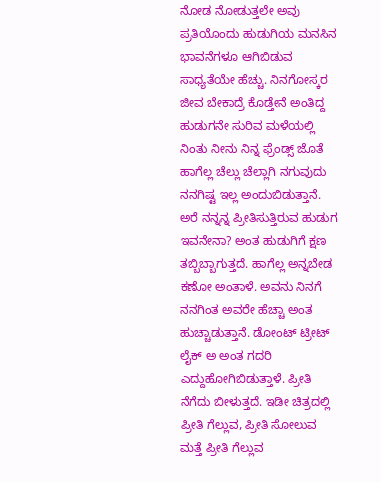ನೋಡ ನೋಡುತ್ತಲೇ ಅವು ಪ್ರತಿಯೊಂದು ಹುಡುಗಿಯ ಮನಸಿನ ಭಾವನೆಗಳೂ ಆಗಿಬಿಡುವ ಸಾಧ್ಯತೆಯೇ ಹೆಚ್ಚು. ನಿನಗೋಸ್ಕರ ಜೀವ ಬೇಕಾದ್ರೆ ಕೊಡ್ತೇನೆ ಅಂತಿದ್ದ ಹುಡುಗನೇ ಸುರಿವ ಮಳೆಯಲ್ಲಿ ನಿಂತು ನೀನು ನಿನ್ನ ಫ್ರೆಂಡ್ಸ್ ಜೊತೆ ಹಾಗೆಲ್ಲ ಚೆಲ್ಲು ಚೆಲ್ಲಾಗಿ ನಗುವುದು ನನಗಿಷ್ಟ ಇಲ್ಲ ಅಂದುಬಿಡುತ್ತಾನೆ. ಅರೆ ನನ್ನನ್ನ ಪ್ರೀತಿಸುತ್ತಿರುವ ಹುಡುಗ ಇವನೇನಾ? ಅಂತ ಹುಡುಗಿಗೆ ಕ್ಷಣ ತಬ್ಬಿಬ್ಬಾಗುತ್ತದೆ. ಹಾಗೆಲ್ಲ ಅನ್ನಬೇಡ ಕಣೋ ಅಂತಾಳೆ. ಅವನು ನಿನಗೆ ನನಗಿಂತ ಅವರೇ ಹೆಚ್ಚಾ ಅಂತ ಹುಚ್ಚಾಡುತ್ತಾನೆ. ಡೋಂಟ್ ಟ್ರೀಟ್ ಲೈಕ್ ಅ ಅಂತ ಗದರಿ ಎದ್ದುಹೋಗಿಬಿಡುತ್ತಾಳೆ. ಪ್ರೀತಿ ನೆಗೆದು ಬೀಳುತ್ತದೆ. ಇಡೀ ಚಿತ್ರದಲ್ಲಿ ಪ್ರೀತಿ ಗೆಲ್ಲುವ, ಪ್ರೀತಿ ಸೋಲುವ ಮತ್ತೆ ಪ್ರೀತಿ ಗೆಲ್ಲುವ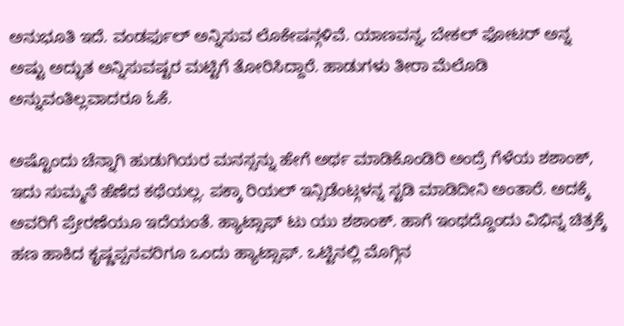ಅನುಭೂತಿ ಇದೆ. ವಂಡರ್ಫುಲ್ ಅನ್ನಿಸುವ ಲೊಕೇಷನ್ಗಳಿವೆ. ಯಾಣವನ್ನ, ಬೇಕಲ್ ಫೋಟರ್ ಅನ್ನ ಅಷ್ಟು ಅದ್ಭುತ ಅನ್ನಿಸುವಷ್ಟರ ಮಟ್ಟಿಗೆ ತೋರಿಸಿದ್ದಾರೆ. ಹಾಡುಗಳು ತೀರಾ ಮೆಲೊಡಿ ಅನ್ನುವಂತಿಲ್ಲವಾದರೂ ಓಕೆ.

ಅಷ್ಟೊಂದು ಚೆನ್ನಾಗಿ ಹುಡುಗಿಯರ ಮನಸ್ಸನ್ನು ಹೇಗೆ ಅರ್ಥ ಮಾಡಿಕೊಂಡಿರಿ ಅಂದ್ರೆ ಗೆಳೆಯ ಶಶಾಂಕ್, ಇದು ಸುಮ್ಮನೆ ಹೆಣೆದ ಕಥೆಯಲ್ಲ. ಪಕ್ಕಾ ರಿಯಲ್ ಇನ್ಸಿಡೆಂಟ್ಗಳನ್ನ ಸ್ಟಡಿ ಮಾಡಿದೀನಿ ಅಂತಾರೆ. ಅದಕ್ಕೆ ಅವರಿಗೆ ಪ್ರೇರಣೆಯೂ ಇದೆಯಂತೆ. ಹ್ಯಾಟ್ಸಾಫ್ ಟು ಯು ಶಶಾಂಕ್. ಹಾಗೆ ಇಂಥದ್ದೊಂದು ವಿಭಿನ್ನ ಚಿತ್ರಕ್ಕೆ ಹಣ ಹಾಕಿದ ಕೃಷ್ಣಪ್ಪನವರಿಗೂ ಒಂದು ಹ್ಯಾಟ್ಸಾಫ್. ಒಟ್ಟಿನಲ್ಲಿ ಮೊಗ್ಗಿನ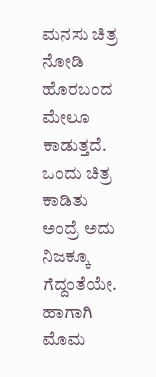ಮನಸು ಚಿತ್ರ ನೋಡಿ ಹೊರಬಂದ ಮೇಲೂ ಕಾಡುತ್ತದೆ. ಒಂದು ಚಿತ್ರ ಕಾಡಿತು ಅಂದ್ರೆ ಅದು ನಿಜಕ್ಕೂ ಗೆದ್ದಂತೆಯೇ. ಹಾಗಾಗಿ ಮೊಮ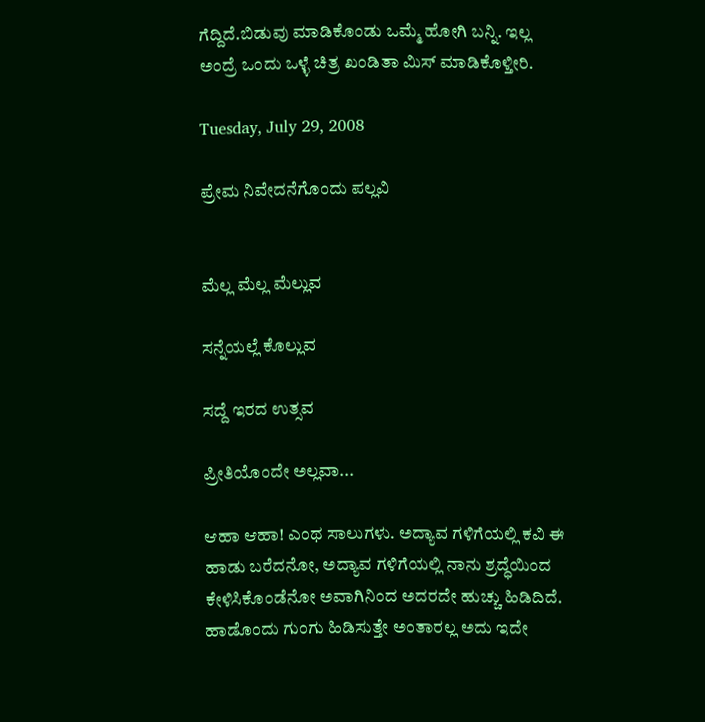ಗೆದ್ದಿದೆ.ಬಿಡುವು ಮಾಡಿಕೊಂಡು ಒಮ್ಮೆ ಹೋಗಿ ಬನ್ನಿ. ಇಲ್ಲ ಅಂದ್ರೆ ಒಂದು ಒಳ್ಳೆ ಚಿತ್ರ ಖಂಡಿತಾ ಮಿಸ್ ಮಾಡಿಕೊಳ್ತೀರಿ.

Tuesday, July 29, 2008

ಪ್ರೇಮ ನಿವೇದನೆಗೊಂದು ಪಲ್ಲವಿ


ಮೆಲ್ಲ ಮೆಲ್ಲ ಮೆಲ್ಲುವ

ಸನ್ನೆಯಲ್ಲೆ ಕೊಲ್ಲುವ

ಸದ್ದೆ ಇರದ ಉತ್ಸವ

ಪ್ರೀತಿಯೊಂದೇ ಅಲ್ಲವಾ...

ಆಹಾ ಆಹಾ! ಎಂಥ ಸಾಲುಗಳು. ಅದ್ಯಾವ ಗಳಿಗೆಯಲ್ಲಿ ಕವಿ ಈ ಹಾಡು ಬರೆದನೋ, ಅದ್ಯಾವ ಗಳಿಗೆಯಲ್ಲಿ ನಾನು ಶ್ರದ್ಧೆಯಿಂದ ಕೇಳಿಸಿಕೊಂಡೆನೋ ಅವಾಗಿನಿಂದ ಅದರದೇ ಹುಚ್ಚು ಹಿಡಿದಿದೆ. ಹಾಡೊಂದು ಗುಂಗು ಹಿಡಿಸುತ್ತೇ ಅಂತಾರಲ್ಲ ಅದು ಇದೇ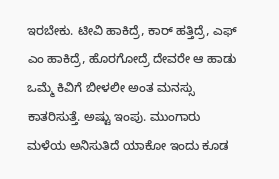ಇರಬೇಕು. ಟೀವಿ ಹಾಕಿದ್ರೆ, ಕಾರ್ ಹತ್ತಿದ್ರೆ, ಎಫ್ ಎಂ ಹಾಕಿದ್ರೆ, ಹೊರಗೋದ್ರೆ ದೇವರೇ ಆ ಹಾಡು ಒಮ್ಮೆ ಕಿವಿಗೆ ಬೀಳಲೀ ಅಂತ ಮನಸ್ಸು ಕಾತರಿಸುತ್ತೆ. ಅಷ್ಟು ಇಂಪು. ಮುಂಗಾರು ಮಳೆಯ ಅನಿಸುತಿದೆ ಯಾಕೋ ಇಂದು ಕೂಡ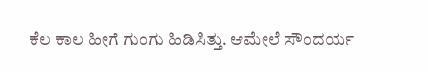ಕೆಲ ಕಾಲ ಹೀಗೆ ಗುಂಗು ಹಿಡಿಸಿತ್ತು. ಆಮೇಲೆ ಸೌಂದರ್ಯ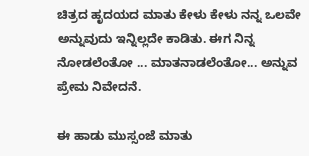ಚಿತ್ರದ ಹೃದಯದ ಮಾತು ಕೇಳು ಕೇಳು ನನ್ನ ಒಲವೇ ಅನ್ನುವುದು ಇನ್ನಿಲ್ಲದೇ ಕಾಡಿತು. ಈಗ ನಿನ್ನ ನೋಡಲೆಂತೋ ... ಮಾತನಾಡಲೆಂತೋ... ಅನ್ನುವ ಪ್ರೇಮ ನಿವೇದನೆ.

ಈ ಹಾಡು ಮುಸ್ಸಂಜೆ ಮಾತು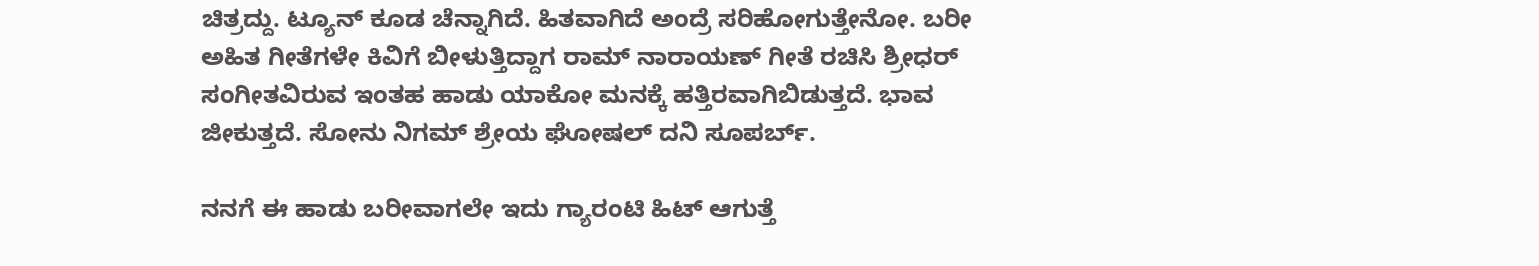ಚಿತ್ರದ್ದು. ಟ್ಯೂನ್ ಕೂಡ ಚೆನ್ನಾಗಿದೆ. ಹಿತವಾಗಿದೆ ಅಂದ್ರೆ ಸರಿಹೋಗುತ್ತೇನೋ. ಬರೀ ಅಹಿತ ಗೀತೆಗಳೇ ಕಿವಿಗೆ ಬೀಳುತ್ತಿದ್ದಾಗ ರಾಮ್ ನಾರಾಯಣ್ ಗೀತೆ ರಚಿಸಿ ಶ್ರೀಧರ್ ಸಂಗೀತವಿರುವ ಇಂತಹ ಹಾಡು ಯಾಕೋ ಮನಕ್ಕೆ ಹತ್ತಿರವಾಗಿಬಿಡುತ್ತದೆ. ಭಾವ ಜೀಕುತ್ತದೆ. ಸೋನು ನಿಗಮ್ ಶ್ರೇಯ ಘೋಷಲ್ ದನಿ ಸೂಪರ್ಬ್.

ನನಗೆ ಈ ಹಾಡು ಬರೀವಾಗಲೇ ಇದು ಗ್ಯಾರಂಟಿ ಹಿಟ್ ಆಗುತ್ತೆ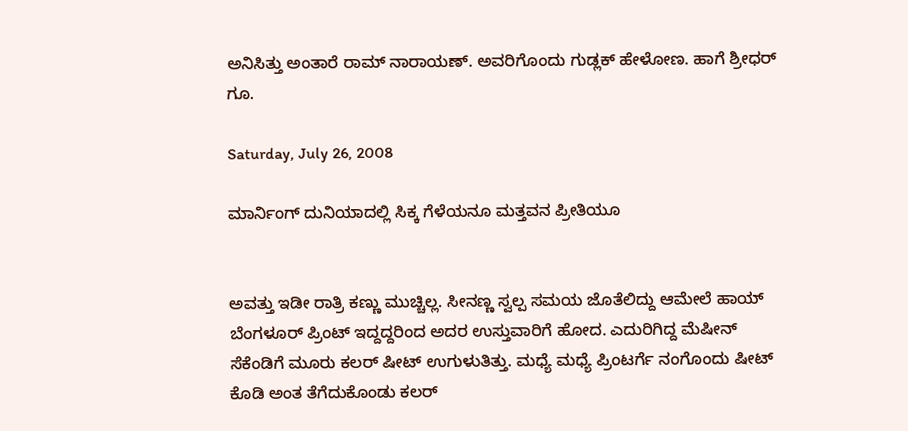ಅನಿಸಿತ್ತು ಅಂತಾರೆ ರಾಮ್ ನಾರಾಯಣ್. ಅವರಿಗೊಂದು ಗುಡ್ಲಕ್ ಹೇಳೋಣ. ಹಾಗೆ ಶ್ರೀಧರ್ ಗೂ.

Saturday, July 26, 2008

ಮಾರ್ನಿಂಗ್ ದುನಿಯಾದಲ್ಲಿ ಸಿಕ್ಕ ಗೆಳೆಯನೂ ಮತ್ತವನ ಪ್ರೀತಿಯೂ


ಅವತ್ತು ಇಡೀ ರಾತ್ರಿ ಕಣ್ಣು ಮುಚ್ಚಿಲ್ಲ. ಸೀನಣ್ಣ ಸ್ವಲ್ಪ ಸಮಯ ಜೊತೆಲಿದ್ದು ಆಮೇಲೆ ಹಾಯ್ ಬೆಂಗಳೂರ್ ಪ್ರಿಂಟ್ ಇದ್ದದ್ದರಿಂದ ಅದರ ಉಸ್ತುವಾರಿಗೆ ಹೋದ. ಎದುರಿಗಿದ್ದ ಮೆಷೀನ್ ಸೆಕೆಂಡಿಗೆ ಮೂರು ಕಲರ್ ಷೀಟ್ ಉಗುಳುತಿತ್ತು. ಮಧ್ಯೆ ಮಧ್ಯೆ ಪ್ರಿಂಟರ್ಗೆ ನಂಗೊಂದು ಷೀಟ್ ಕೊಡಿ ಅಂತ ತೆಗೆದುಕೊಂಡು ಕಲರ್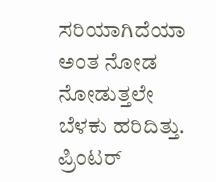ಸರಿಯಾಗಿದೆಯಾ ಅಂತ ನೋಡ ನೋಡುತ್ತಲೇ ಬೆಳಕು ಹರಿದಿತ್ತು. ಪ್ರಿಂಟರ್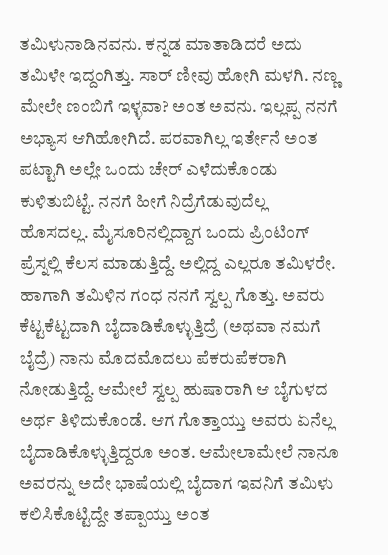ತಮಿಳುನಾಡಿನವನು. ಕನ್ನಡ ಮಾತಾಡಿದರೆ ಅದು ತಮಿಳೇ ಇದ್ದಂಗಿತ್ತು. ಸಾರ್ ಣೀವು ಹೋಗಿ ಮಳಗಿ. ನಣ್ಣ ಮೇಲೇ ಣಂಬಿಗೆ ಇಳ್ಳವಾ? ಅಂತ ಅವನು. ಇಲ್ಲಪ್ಪ ನನಗೆ ಅಭ್ಯಾಸ ಆಗಿಹೋಗಿದೆ. ಪರವಾಗಿಲ್ಲ ಇರ್ತೇನೆ ಅಂತ ಪಟ್ಟಾಗಿ ಅಲ್ಲೇ ಒಂದು ಚೇರ್ ಎಳೆದುಕೊಂಡು ಕುಳಿತುಬಿಟ್ಟೆ. ನನಗೆ ಹೀಗೆ ನಿದ್ರೆಗೆಡುವುದೆಲ್ಲ ಹೊಸದಲ್ಲ. ಮೈಸೂರಿನಲ್ಲಿದ್ದಾಗ ಒಂದು ಪ್ರಿಂಟಿಂಗ್ ಪ್ರೆಸ್ನಲ್ಲಿ ಕೆಲಸ ಮಾಡುತ್ತಿದ್ದೆ. ಅಲ್ಲಿದ್ದ ಎಲ್ಲರೂ ತಮಿಳರೇ. ಹಾಗಾಗಿ ತಮಿಳಿನ ಗಂಧ ನನಗೆ ಸ್ವಲ್ಪ ಗೊತ್ತು. ಅವರು ಕೆಟ್ಟಕೆಟ್ಟದಾಗಿ ಬೈದಾಡಿಕೊಳ್ಳುತ್ತಿದ್ರೆ (ಅಥವಾ ನಮಗೆ ಬೈದ್ರೆ) ನಾನು ಮೊದಮೊದಲು ಪೆಕರುಪೆಕರಾಗಿ ನೋಡುತ್ತಿದ್ದೆ. ಆಮೇಲೆ ಸ್ವಲ್ಪ ಹುಷಾರಾಗಿ ಆ ಬೈಗುಳದ ಅರ್ಥ ತಿಳಿದುಕೊಂಡೆ. ಆಗ ಗೊತ್ತಾಯ್ತು ಅವರು ಏನೆಲ್ಲ ಬೈದಾಡಿಕೊಳ್ಳುತ್ತಿದ್ದರೂ ಅಂತ. ಆಮೇಲಾಮೇಲೆ ನಾನೂ ಅವರನ್ನು ಅದೇ ಭಾಷೆಯಲ್ಲಿ ಬೈದಾಗ ಇವನಿಗೆ ತಮಿಳು ಕಲಿಸಿಕೊಟ್ಟಿದ್ದೇ ತಪ್ಪಾಯ್ತು ಅಂತ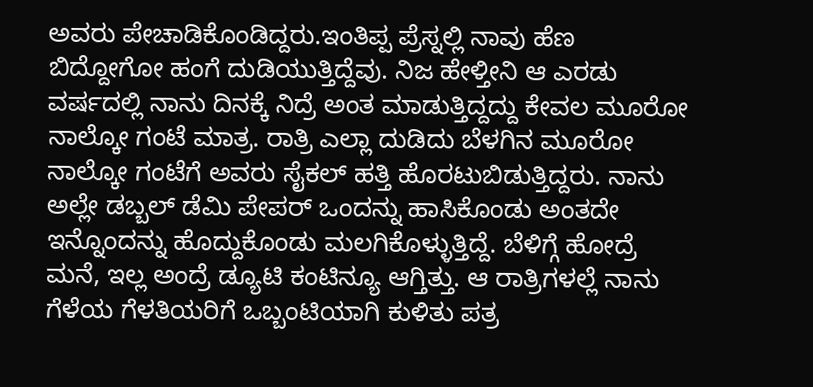ಅವರು ಪೇಚಾಡಿಕೊಂಡಿದ್ದರು.ಇಂತಿಪ್ಪ ಪ್ರೆಸ್ನಲ್ಲಿ ನಾವು ಹೆಣ ಬಿದ್ದೋಗೋ ಹಂಗೆ ದುಡಿಯುತ್ತಿದ್ದೆವು. ನಿಜ ಹೇಳ್ತೀನಿ ಆ ಎರಡು ವರ್ಷದಲ್ಲಿ ನಾನು ದಿನಕ್ಕೆ ನಿದ್ರೆ ಅಂತ ಮಾಡುತ್ತಿದ್ದದ್ದು ಕೇವಲ ಮೂರೋ ನಾಲ್ಕೋ ಗಂಟೆ ಮಾತ್ರ. ರಾತ್ರಿ ಎಲ್ಲಾ ದುಡಿದು ಬೆಳಗಿನ ಮೂರೋ ನಾಲ್ಕೋ ಗಂಟೆಗೆ ಅವರು ಸೈಕಲ್ ಹತ್ತಿ ಹೊರಟುಬಿಡುತ್ತಿದ್ದರು. ನಾನು ಅಲ್ಲೇ ಡಬ್ಬಲ್ ಡೆಮಿ ಪೇಪರ್ ಒಂದನ್ನು ಹಾಸಿಕೊಂಡು ಅಂತದೇ ಇನ್ನೊಂದನ್ನು ಹೊದ್ದುಕೊಂಡು ಮಲಗಿಕೊಳ್ಳುತ್ತಿದ್ದೆ. ಬೆಳಿಗ್ಗೆ ಹೋದ್ರೆ ಮನೆ, ಇಲ್ಲ ಅಂದ್ರೆ ಡ್ಯೂಟಿ ಕಂಟಿನ್ಯೂ ಆಗ್ತಿತ್ತು. ಆ ರಾತ್ರಿಗಳಲ್ಲೆ ನಾನು ಗೆಳೆಯ ಗೆಳತಿಯರಿಗೆ ಒಬ್ಬಂಟಿಯಾಗಿ ಕುಳಿತು ಪತ್ರ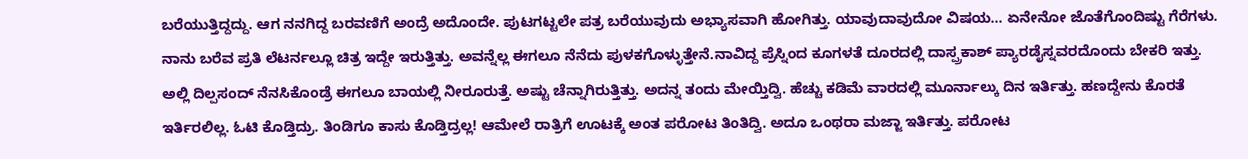ಬರೆಯುತ್ತಿದ್ದದ್ದು. ಆಗ ನನಗಿದ್ದ ಬರವಣಿಗೆ ಅಂದ್ರೆ ಅದೊಂದೇ. ಪುಟಗಟ್ಟಲೇ ಪತ್ರ ಬರೆಯುವುದು ಅಭ್ಯಾಸವಾಗಿ ಹೋಗಿತ್ತು. ಯಾವುದಾವುದೋ ವಿಷಯ... ಏನೇನೋ ಜೊತೆಗೊಂದಿಷ್ಟು ಗೆರೆಗಳು. ನಾನು ಬರೆವ ಪ್ರತಿ ಲೆಟರ್ನಲ್ಲೂ ಚಿತ್ರ ಇದ್ದೇ ಇರುತ್ತಿತ್ತು. ಅವನ್ನೆಲ್ಲ ಈಗಲೂ ನೆನೆದು ಪುಳಕಗೊಳ್ಳುತ್ತೇನೆ.ನಾವಿದ್ದ ಪ್ರೆಸ್ನಿಂದ ಕೂಗಳತೆ ದೂರದಲ್ಲಿ ದಾಸ್ಪ್ರಕಾಶ್ ಪ್ಯಾರಡೈಸ್ನವರದೊಂದು ಬೇಕರಿ ಇತ್ತು. ಅಲ್ಲಿ ದಿಲ್ಪಸಂದ್ ನೆನಸಿಕೊಂಡ್ರೆ ಈಗಲೂ ಬಾಯಲ್ಲಿ ನೀರೂರುತ್ತೆ. ಅಷ್ಟು ಚೆನ್ನಾಗಿರುತ್ತಿತ್ತು. ಅದನ್ನ ತಂದು ಮೇಯ್ತಿದ್ವಿ. ಹೆಚ್ಚು ಕಡಿಮೆ ವಾರದಲ್ಲಿ ಮೂರ್ನಾಲ್ಕು ದಿನ ಇರ್ತಿತ್ತು. ಹಣದ್ದೇನು ಕೊರತೆ ಇರ್ತಿರಲಿಲ್ಲ. ಓಟಿ ಕೊಡ್ತಿದ್ರು. ತಿಂಡಿಗೂ ಕಾಸು ಕೊಡ್ತಿದ್ರಲ್ಲ! ಆಮೇಲೆ ರಾತ್ರಿಗೆ ಊಟಕ್ಕೆ ಅಂತ ಪರೋಟ ತಿಂತಿದ್ವಿ. ಅದೂ ಒಂಥರಾ ಮಜ್ಜಾ ಇರ್ತಿತ್ತು. ಪರೋಟ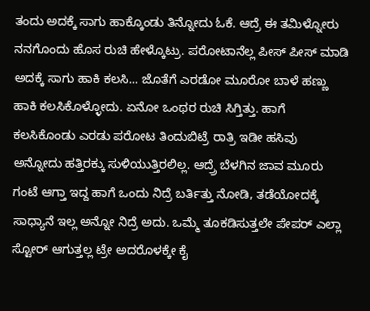ತಂದು ಅದಕ್ಕೆ ಸಾಗು ಹಾಕ್ಕೊಂಡು ತಿನ್ನೋದು ಓಕೆ. ಆದ್ರೆ ಈ ತಮಿಳ್ನೋರು ನನಗೊಂದು ಹೊಸ ರುಚಿ ಹೇಳ್ಕೊಟ್ರು. ಪರೋಟಾನೆಲ್ಲ ಪೀಸ್ ಪೀಸ್ ಮಾಡಿ ಅದಕ್ಕೆ ಸಾಗು ಹಾಕಿ ಕಲಸಿ... ಜೊತೆಗೆ ಎರಡೋ ಮೂರೋ ಬಾಳೆ ಹಣ್ಣು ಹಾಕಿ ಕಲಸಿಕೊಳ್ಳೋದು. ಏನೋ ಒಂಥರ ರುಚಿ ಸಿಗ್ತಿತ್ತು. ಹಾಗೆ ಕಲಸಿಕೊಂಡು ಎರಡು ಪರೋಟ ತಿಂದುಬಿಟ್ರೆ ರಾತ್ರಿ ಇಡೀ ಹಸಿವು ಅನ್ನೋದು ಹತ್ತಿರಕ್ಕು ಸುಳಿಯುತ್ತಿರಲಿಲ್ಲ. ಆದ್ರ್ರೆ ಬೆಳಗಿನ ಜಾವ ಮೂರು ಗಂಟೆ ಆಗ್ತಾ ಇದ್ದ ಹಾಗೆ ಒಂದು ನಿದ್ರೆ ಬರ್ತಿತ್ತು ನೋಡಿ, ತಡೆಯೋದಕ್ಕೆ ಸಾಧ್ಯಾನೆ ಇಲ್ಲ ಅನ್ನೋ ನಿದ್ರೆ ಅದು. ಒಮ್ಮೆ ತೂಕಡಿಸುತ್ತಲೇ ಪೇಪರ್ ಎಲ್ಲಾ ಸ್ಟೋರ್ ಆಗುತ್ತಲ್ಲ ಟ್ರೇ ಅದರೊಳಕ್ಕೇ ಕೈ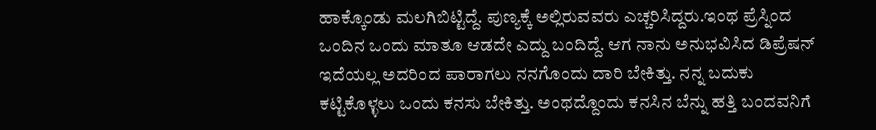ಹಾಕ್ಕೊಂಡು ಮಲಗಿಬಿಟ್ಟಿದ್ದೆ. ಪುಣ್ಯಕ್ಕೆ ಅಲ್ಲಿರುವವರು ಎಚ್ಚರಿಸಿದ್ದರು.ಇಂಥ ಪ್ರೆಸ್ನಿಂದ ಒಂದಿನ ಒಂದು ಮಾತೂ ಆಡದೇ ಎದ್ದು ಬಂದಿದ್ದೆ. ಆಗ ನಾನು ಅನುಭವಿಸಿದ ಡಿಪ್ರೆಷನ್ ಇದೆಯಲ್ಲ ಅದರಿಂದ ಪಾರಾಗಲು ನನಗೊಂದು ದಾರಿ ಬೇಕಿತ್ತು. ನನ್ನ ಬದುಕು ಕಟ್ಟಿಕೊಳ್ಳಲು ಒಂದು ಕನಸು ಬೇಕಿತ್ತು. ಅಂಥದ್ದೊಂದು ಕನಸಿನ ಬೆನ್ನು ಹತ್ತಿ ಬಂದವನಿಗೆ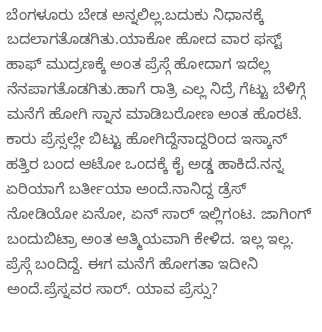ಬೆಂಗಳೂರು ಬೇಡ ಅನ್ನಲಿಲ್ಲ.ಬದುಕು ನಿಧಾನಕ್ಕೆ ಬದಲಾಗತೊಡಗಿತು.ಯಾಕೋ ಹೋದ ವಾರ ಫಸ್ಟ್ ಹಾಫ್ ಮುದ್ರಣಕ್ಕೆ ಅಂತ ಪ್ರೆಸ್ಗೆ ಹೋದಾಗ ಇದೆಲ್ಲ ನೆನಪಾಗತೊಡಗಿತು.ಹಾಗೆ ರಾತ್ರಿ ಎಲ್ಲ ನಿದ್ರೆ ಗೆಟ್ಟು ಬೆಳಿಗ್ಗೆ ಮನೆಗೆ ಹೋಗಿ ಸ್ನಾನ ಮಾಡಿಬರೋಣ ಅಂತ ಹೊರಟೆ. ಕಾರು ಪ್ರೆಸ್ಸಲ್ಲೇ ಬಿಟ್ಟು ಹೋಗಿದ್ದೆನಾದ್ದರಿಂದ ಇಸ್ಕಾನ್ ಹತ್ತಿರ ಬಂದ ಆಟೋ ಒಂದಕ್ಕೆ ಕೈ ಅಡ್ಡ ಹಾಕಿದೆ.ನನ್ನ ಏರಿಯಾಗೆ ಬರ್ತೀಯಾ ಅಂದೆ.ನಾನಿದ್ದ ಡ್ರೆಸ್ ನೋಡಿಯೋ ಏನೋ, ಏನ್ ಸಾರ್ ಇಲ್ಲಿಗಂಟ. ಜಾಗಿಂಗ್ ಬಂದುಬಿಟ್ರಾ ಅಂತ ಆತ್ಮಿಯವಾಗಿ ಕೇಳಿದ. ಇಲ್ಲ ಇಲ್ಲ. ಪ್ರೆಸ್ಗೆ ಬಂದಿದ್ದೆ. ಈಗ ಮನೆಗೆ ಹೋಗತಾ ಇದೀನಿ ಅಂದೆ.ಪ್ರೆಸ್ನವರ ಸಾರ್. ಯಾವ ಪ್ರೆಸ್ಸು?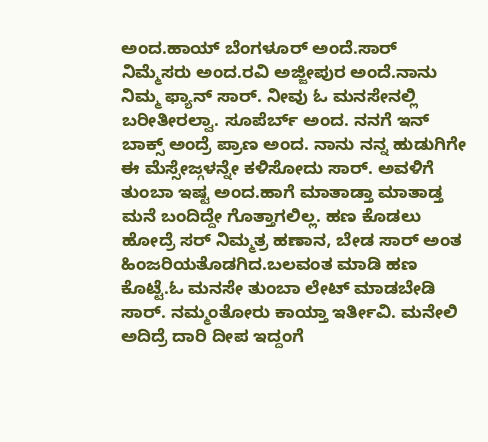ಅಂದ.ಹಾಯ್ ಬೆಂಗಳೂರ್ ಅಂದೆ.ಸಾರ್ ನಿಮ್ಮೆಸರು ಅಂದ.ರವಿ ಅಜ್ಜೀಪುರ ಅಂದೆ.ನಾನು ನಿಮ್ಮ ಫ್ಯಾನ್ ಸಾರ್. ನೀವು ಓ ಮನಸೇನಲ್ಲಿ ಬರೀತೀರಲ್ವಾ. ಸೂಪೆರ್ಬ್ ಅಂದ. ನನಗೆ ಇನ್ ಬಾಕ್ಸ್ ಅಂದ್ರೆ ಪ್ರಾಣ ಅಂದ. ನಾನು ನನ್ನ ಹುಡುಗಿಗೇ ಈ ಮೆಸ್ಸೇಜ್ಗಳನ್ನೇ ಕಳಿಸೋದು ಸಾರ್. ಅವಳಿಗೆ ತುಂಬಾ ಇಷ್ಟ ಅಂದ.ಹಾಗೆ ಮಾತಾಡ್ತಾ ಮಾತಾಡ್ತ ಮನೆ ಬಂದಿದ್ದೇ ಗೊತ್ತಾಗಲಿಲ್ಲ. ಹಣ ಕೊಡಲು ಹೋದ್ರೆ ಸರ್ ನಿಮ್ಮತ್ರ ಹಣಾನ, ಬೇಡ ಸಾರ್ ಅಂತ ಹಿಂಜರಿಯತೊಡಗಿದ.ಬಲವಂತ ಮಾಡಿ ಹಣ ಕೊಟ್ಟೆ.ಓ ಮನಸೇ ತುಂಬಾ ಲೇಟ್ ಮಾಡಬೇಡಿ ಸಾರ್. ನಮ್ಮಂತೋರು ಕಾಯ್ತಾ ಇರ್ತೀವಿ. ಮನೇಲಿ ಅದಿದ್ರೆ ದಾರಿ ದೀಪ ಇದ್ದಂಗೆ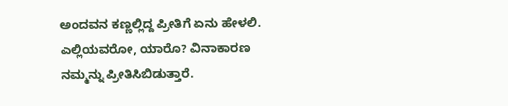ಅಂದವನ ಕಣ್ಣಲ್ಲಿದ್ದ ಪ್ರೀತಿಗೆ ಏನು ಹೇಳಲಿ. ಎಲ್ಲಿಯವರೋ, ಯಾರೊ? ವಿನಾಕಾರಣ ನಮ್ಮನ್ನು ಪ್ರೀತಿಸಿಬಿಡುತ್ತಾರೆ.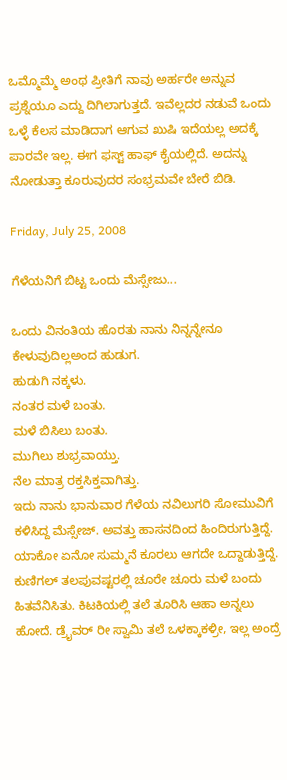ಒಮ್ಮೊಮ್ಮೆ ಅಂಥ ಪ್ರೀತಿಗೆ ನಾವು ಅರ್ಹರೇ ಅನ್ನುವ ಪ್ರಶ್ನೆಯೂ ಎದ್ದು ದಿಗಿಲಾಗುತ್ತದೆ. ಇವೆಲ್ಲದರ ನಡುವೆ ಒಂದು ಒಳ್ಳೆ ಕೆಲಸ ಮಾಡಿದಾಗ ಆಗುವ ಖುಷಿ ಇದೆಯಲ್ಲ ಅದಕ್ಕೆ ಪಾರವೇ ಇಲ್ಲ. ಈಗ ಫಸ್ಟ್ ಹಾಫ್ ಕೈಯಲ್ಲಿದೆ. ಅದನ್ನು ನೋಡುತ್ತಾ ಕೂರುವುದರ ಸಂಭ್ರಮವೇ ಬೇರೆ ಬಿಡಿ.

Friday, July 25, 2008

ಗೆಳೆಯನಿಗೆ ಬಿಟ್ಟ ಒಂದು ಮೆಸ್ಸೇಜು...

ಒಂದು ವಿನಂತಿಯ ಹೊರತು ನಾನು ನಿನ್ನನ್ನೇನೂ ಕೇಳುವುದಿಲ್ಲಅಂದ ಹುಡುಗ.
ಹುಡುಗಿ ನಕ್ಕಳು.
ನಂತರ ಮಳೆ ಬಂತು.
ಮಳೆ ಬಿಸಿಲು ಬಂತು.
ಮುಗಿಲು ಶುಭ್ರವಾಯ್ತು.
ನೆಲ ಮಾತ್ರ ರಕ್ತಸಿಕ್ತವಾಗಿತ್ತು.
ಇದು ನಾನು ಭಾನುವಾರ ಗೆಳೆಯ ನವಿಲುಗರಿ ಸೋಮುವಿಗೆ ಕಳಿಸಿದ್ದ ಮೆಸ್ಸೇಜ್. ಅವತ್ತು ಹಾಸನದಿಂದ ಹಿಂದಿರುಗುತ್ತಿದ್ದೆ. ಯಾಕೋ ಏನೋ ಸುಮ್ಮನೆ ಕೂರಲು ಆಗದೇ ಒದ್ದಾಡುತ್ತಿದ್ದೆ. ಕುಣಿಗಲ್ ತಲಪುವಷ್ಟರಲ್ಲಿ ಚೂರೇ ಚೂರು ಮಳೆ ಬಂದು ಹಿತವೆನಿಸಿತು. ಕಿಟಕಿಯಲ್ಲಿ ತಲೆ ತೂರಿಸಿ ಆಹಾ ಅನ್ನಲು ಹೋದೆ. ಡ್ರೈವರ್ ರೀ ಸ್ವಾಮಿ ತಲೆ ಒಳಕ್ಕಾಕಳ್ರೀ, ಇಲ್ಲ ಅಂದ್ರೆ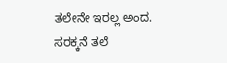ತಲೇನೇ ಇರಲ್ಲ ಅಂದ. ಸರಕ್ಕನೆ ತಲೆ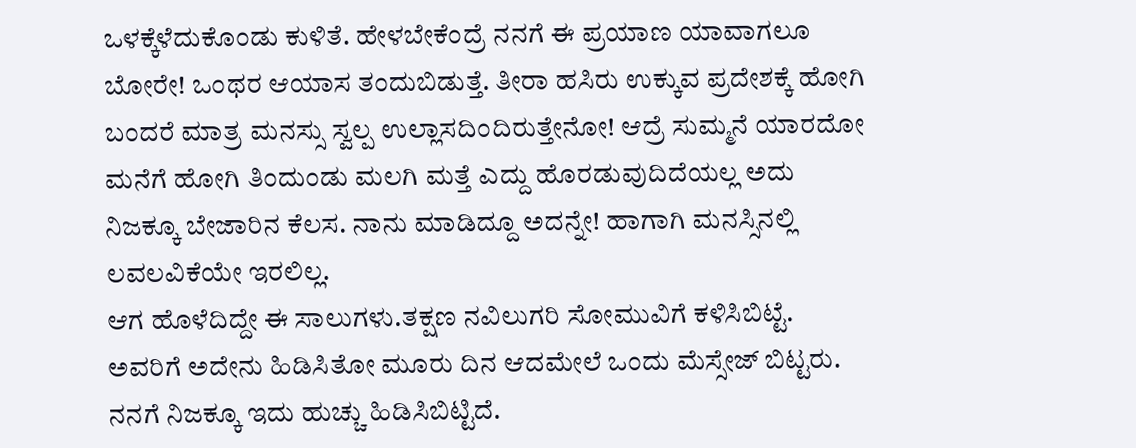ಒಳಕ್ಕೆಳೆದುಕೊಂಡು ಕುಳಿತೆ. ಹೇಳಬೇಕೆಂದ್ರೆ ನನಗೆ ಈ ಪ್ರಯಾಣ ಯಾವಾಗಲೂ ಬೋರೇ! ಒಂಥರ ಆಯಾಸ ತಂದುಬಿಡುತ್ತೆ. ತೀರಾ ಹಸಿರು ಉಕ್ಕುವ ಪ್ರದೇಶಕ್ಕೆ ಹೋಗಿ ಬಂದರೆ ಮಾತ್ರ ಮನಸ್ಸು ಸ್ವಲ್ಪ ಉಲ್ಲಾಸದಿಂದಿರುತ್ತೇನೋ! ಆದ್ರೆ ಸುಮ್ಮನೆ ಯಾರದೋ ಮನೆಗೆ ಹೋಗಿ ತಿಂದುಂಡು ಮಲಗಿ ಮತ್ತೆ ಎದ್ದು ಹೊರಡುವುದಿದೆಯಲ್ಲ ಅದು ನಿಜಕ್ಕೂ ಬೇಜಾರಿನ ಕೆಲಸ. ನಾನು ಮಾಡಿದ್ದೂ ಅದನ್ನೇ! ಹಾಗಾಗಿ ಮನಸ್ಸಿನಲ್ಲಿ ಲವಲವಿಕೆಯೇ ಇರಲಿಲ್ಲ.
ಆಗ ಹೊಳೆದಿದ್ದೇ ಈ ಸಾಲುಗಳು.ತಕ್ಷಣ ನವಿಲುಗರಿ ಸೋಮುವಿಗೆ ಕಳಿಸಿಬಿಟ್ಟೆ. ಅವರಿಗೆ ಅದೇನು ಹಿಡಿಸಿತೋ ಮೂರು ದಿನ ಆದಮೇಲೆ ಒಂದು ಮೆಸ್ಸೇಜ್ ಬಿಟ್ಟರು. ನನಗೆ ನಿಜಕ್ಕೂ ಇದು ಹುಚ್ಚು ಹಿಡಿಸಿಬಿಟ್ಟಿದೆ.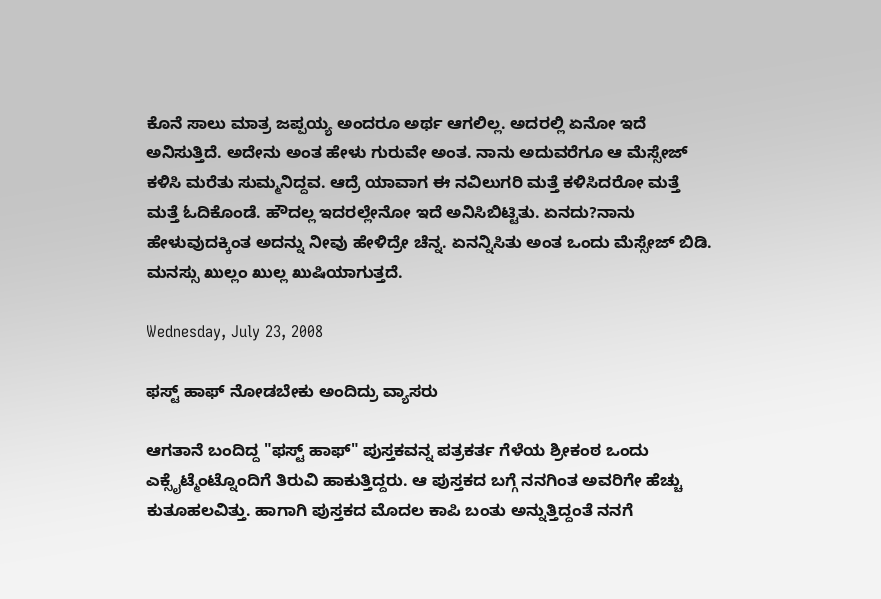ಕೊನೆ ಸಾಲು ಮಾತ್ರ ಜಪ್ಪಯ್ಯ ಅಂದರೂ ಅರ್ಥ ಆಗಲಿಲ್ಲ. ಅದರಲ್ಲಿ ಏನೋ ಇದೆ ಅನಿಸುತ್ತಿದೆ. ಅದೇನು ಅಂತ ಹೇಳು ಗುರುವೇ ಅಂತ. ನಾನು ಅದುವರೆಗೂ ಆ ಮೆಸ್ಸೇಜ್ ಕಳಿಸಿ ಮರೆತು ಸುಮ್ಮನಿದ್ದವ. ಆದ್ರೆ ಯಾವಾಗ ಈ ನವಿಲುಗರಿ ಮತ್ತೆ ಕಳಿಸಿದರೋ ಮತ್ತೆ ಮತ್ತೆ ಓದಿಕೊಂಡೆ. ಹೌದಲ್ಲ ಇದರಲ್ಲೇನೋ ಇದೆ ಅನಿಸಿಬಿಟ್ಟಿತು. ಏನದು?ನಾನು ಹೇಳುವುದಕ್ಕಿಂತ ಅದನ್ನು ನೀವು ಹೇಳಿದ್ರೇ ಚೆನ್ನ. ಏನನ್ನಿಸಿತು ಅಂತ ಒಂದು ಮೆಸ್ಸೇಜ್ ಬಿಡಿ.
ಮನಸ್ಸು ಖುಲ್ಲಂ ಖುಲ್ಲ ಖುಷಿಯಾಗುತ್ತದೆ.

Wednesday, July 23, 2008

ಫಸ್ಟ್ ಹಾಫ್ ನೋಡಬೇಕು ಅಂದಿದ್ರು ವ್ಯಾಸರು

ಆಗತಾನೆ ಬಂದಿದ್ದ "ಫಸ್ಟ್ ಹಾಫ್" ಪುಸ್ತಕವನ್ನ ಪತ್ರಕರ್ತ ಗೆಳೆಯ ಶ್ರೀಕಂಠ ಒಂದು ಎಕ್ಸೈಟ್ಮೆಂಟ್ನೊಂದಿಗೆ ತಿರುವಿ ಹಾಕುತ್ತಿದ್ದರು. ಆ ಪುಸ್ತಕದ ಬಗ್ಗೆ ನನಗಿಂತ ಅವರಿಗೇ ಹೆಚ್ಚು ಕುತೂಹಲವಿತ್ತು. ಹಾಗಾಗಿ ಪುಸ್ತಕದ ಮೊದಲ ಕಾಪಿ ಬಂತು ಅನ್ನುತ್ತಿದ್ದಂತೆ ನನಗೆ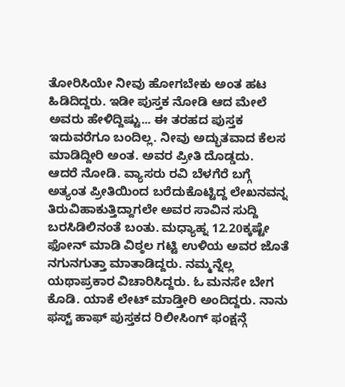ತೋರಿಸಿಯೇ ನೀವು ಹೋಗಬೇಕು ಅಂತ ಹಟ ಹಿಡಿದಿದ್ದರು. ಇಡೀ ಪುಸ್ತಕ ನೋಡಿ ಆದ ಮೇಲೆ ಅವರು ಹೇಳಿದ್ದಿಷ್ಟು... ಈ ತರಹದ ಪುಸ್ತಕ ಇದುವರೆಗೂ ಬಂದಿಲ್ಲ. ನೀವು ಅದ್ಭುತವಾದ ಕೆಲಸ ಮಾಡಿದ್ದೀರಿ ಅಂತ. ಅವರ ಪ್ರೀತಿ ದೊಡ್ಡದು.
ಆದರೆ ನೋಡಿ. ವ್ಯಾಸರು ರವಿ ಬೆಳಗೆರೆ ಬಗ್ಗೆ ಅತ್ಯಂತ ಪ್ರೀತಿಯಿಂದ ಬರೆದುಕೊಟ್ಟಿದ್ದ ಲೇಖನವನ್ನ ತಿರುವಿಹಾಕುತ್ತಿದ್ದಾಗಲೇ ಅವರ ಸಾವಿನ ಸುದ್ದಿ ಬರಸಿಡಿಲಿನಂತೆ ಬಂತು. ಮಧ್ಯಾಹ್ನ 12.20ಕ್ಕಷ್ಟೇ ಫೋನ್ ಮಾಡಿ ವಿಠ್ಠಲ ಗಟ್ಟಿ ಉಳಿಯ ಅವರ ಜೊತೆ ನಗುನಗುತ್ತಾ ಮಾತಾಡಿದ್ದರು. ನಮ್ಮನ್ನೆಲ್ಲ ಯಥಾಪ್ರಕಾರ ವಿಚಾರಿಸಿದ್ದರು. ಓ ಮನಸೇ ಬೇಗ ಕೊಡಿ. ಯಾಕೆ ಲೇಟ್ ಮಾಡ್ತೀರಿ ಅಂದಿದ್ದರು. ನಾನು ಫಸ್ಟ್ ಹಾಫ್ ಪುಸ್ತಕದ ರಿಲೀಸಿಂಗ್ ಫಂಕ್ಷನ್ಗೆ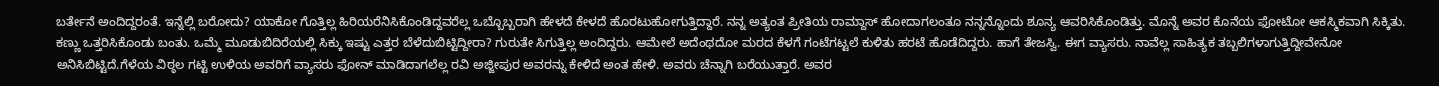ಬರ್ತೇನೆ ಅಂದಿದ್ದರಂತೆ. ಇನ್ನೆಲ್ಲಿ ಬರೋದು? ಯಾಕೋ ಗೊತ್ತಿಲ್ಲ ಹಿರಿಯರೆನಿಸಿಕೊಂಡಿದ್ದವರೆಲ್ಲ ಒಬ್ಬೊಬ್ಬರಾಗಿ ಹೇಳದೆ ಕೇಳದೆ ಹೊರಟುಹೋಗುತ್ತಿದ್ದಾರೆ. ನನ್ನ ಅತ್ಯಂತ ಪ್ರೀತಿಯ ರಾಮ್ದಾಸ್ ಹೋದಾಗಲಂತೂ ನನ್ನನ್ನೊಂದು ಶೂನ್ಯ ಆವರಿಸಿಕೊಂಡಿತ್ತು. ಮೊನ್ನೆ ಅವರ ಕೊನೆಯ ಫೋಟೋ ಆಕಸ್ಮಿಕವಾಗಿ ಸಿಕ್ಕಿತು. ಕಣ್ಣು ಒತ್ತರಿಸಿಕೊಂಡು ಬಂತು. ಒಮ್ಮೆ ಮೂಡುಬಿದಿರೆಯಲ್ಲಿ ಸಿಕ್ಕು ಇಷ್ಟು ಎತ್ತರ ಬೆಳೆದುಬಿಟ್ಟಿದ್ದೀರಾ? ಗುರುತೇ ಸಿಗುತ್ತಿಲ್ಲ ಅಂದಿದ್ದರು. ಆಮೇಲೆ ಅದೆಂಥದೋ ಮರದ ಕೆಳಗೆ ಗಂಟೆಗಟ್ಟಲೆ ಕುಳಿತು ಹರಟೆ ಹೊಡೆದಿದ್ದರು. ಹಾಗೆ ತೇಜಸ್ವಿ. ಈಗ ವ್ಯಾಸರು. ನಾವೆಲ್ಲ ಸಾಹಿತ್ಯಕ ತಬ್ಬಲಿಗಳಾಗುತ್ತಿದ್ದೀವೇನೋ ಅನಿಸಿಬಿಟ್ಟಿದೆ.ಗೆಳೆಯ ವಿಠ್ಠಲ ಗಟ್ಟಿ ಉಳಿಯ ಅವರಿಗೆ ವ್ಯಾಸರು ಫೋನ್ ಮಾಡಿದಾಗಲೆಲ್ಲ ರವಿ ಅಜ್ಜೀಪುರ ಅವರನ್ನು ಕೇಳಿದೆ ಅಂತ ಹೇಳಿ. ಅವರು ಚೆನ್ನಾಗಿ ಬರೆಯುತ್ತಾರೆ. ಅವರ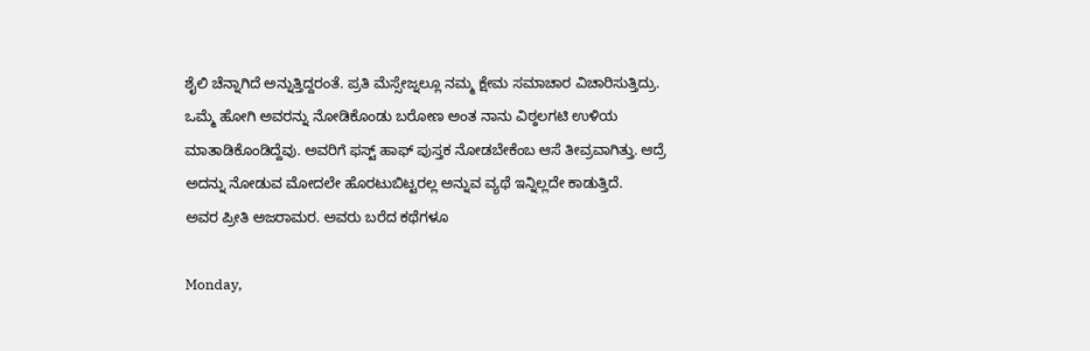ಶೈಲಿ ಚೆನ್ನಾಗಿದೆ ಅನ್ನುತ್ತಿದ್ದರಂತೆ. ಪ್ರತಿ ಮೆಸ್ಸೇಜ್ನಲ್ಲೂ ನಮ್ಮ ಕ್ಷೇಮ ಸಮಾಚಾರ ವಿಚಾರಿಸುತ್ತಿದ್ರು. ಒಮ್ಮೆ ಹೋಗಿ ಅವರನ್ನು ನೋಡಿಕೊಂಡು ಬರೋಣ ಅಂತ ನಾನು ವಿಠ್ಠಲಗಟಿ ಉಳಿಯ ಮಾತಾಡಿಕೊಂಡಿದ್ದೆವು. ಅವರಿಗೆ ಫಸ್ಟ್ ಹಾಫ್ ಪುಸ್ತಕ ನೋಡಬೇಕೆಂಬ ಆಸೆ ತೀವ್ರವಾಗಿತ್ತು. ಆದ್ರೆ ಅದನ್ನು ನೋಡುವ ಮೋದಲೇ ಹೊರಟುಬಿಟ್ಟರಲ್ಲ ಅನ್ನುವ ವ್ಯಥೆ ಇನ್ನಿಲ್ಲದೇ ಕಾಡುತ್ತಿದೆ.
ಅವರ ಪ್ರೀತಿ ಅಜರಾಮರ. ಅವರು ಬರೆದ ಕಥೆಗಳೂ

Monday,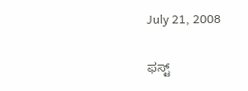July 21, 2008

ಫಸ್ಟ್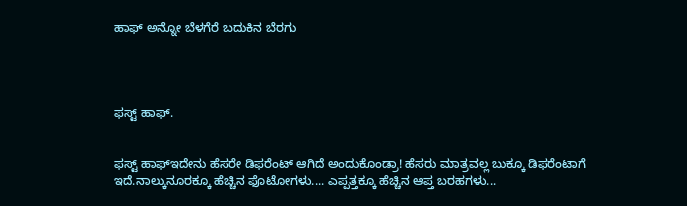ಹಾಫ್ ಅನ್ನೋ ಬೆಳಗೆರೆ ಬದುಕಿನ ಬೆರಗು




ಫಸ್ಟ್ ಹಾಫ್.


ಫಸ್ಟ್ ಹಾಫ್ಇದೇನು ಹೆಸರೇ ಡಿಫರೆಂಟ್ ಆಗಿದೆ ಅಂದುಕೊಂಡ್ರಾ! ಹೆಸರು ಮಾತ್ರವಲ್ಲ ಬುಕ್ಕೂ ಡಿಫರೆಂಟಾಗೆ ಇದೆ.ನಾಲ್ಕುನೂರಕ್ಕೂ ಹೆಚ್ಚಿನ ಫೊಟೋಗಳು.... ಎಪ್ಪತ್ತಕ್ಕೂ ಹೆಚ್ಚಿನ ಆಪ್ತ ಬರಹಗಳು...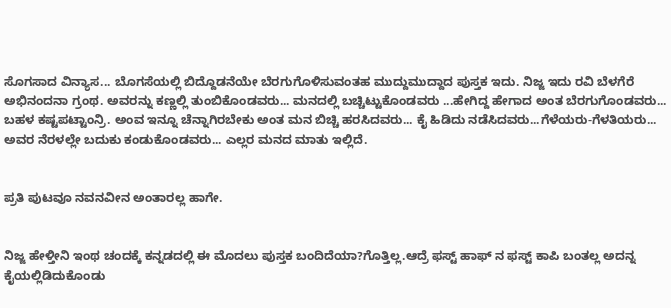ಸೊಗಸಾದ ವಿನ್ಯಾಸ... ಬೊಗಸೆಯಲ್ಲಿ ಬಿದ್ದೊಡನೆಯೇ ಬೆರಗುಗೊಳಿಸುವಂತಹ ಮುದ್ದುಮುದ್ದಾದ ಪುಸ್ತಕ ಇದು. ನಿಜ್ಜ ಇದು ರವಿ ಬೆಳಗೆರೆ ಅಭಿನಂದನಾ ಗ್ರಂಥ. ಅವರನ್ನು ಕಣ್ಣಲ್ಲಿ ತುಂಬಿಕೊಂಡವರು... ಮನದಲ್ಲಿ ಬಚ್ಚಿಟ್ಟುಕೊಂಡವರು ...ಹೇಗಿದ್ದ ಹೇಗಾದ ಅಂತ ಬೆರಗುಗೊಂಡವರು... ಬಹಳ ಕಷ್ಟಪಟ್ಟಾಂನ್ರಿ. ಅಂವ ಇನ್ನೂ ಚೆನ್ನಾಗಿರಬೇಕು ಅಂತ ಮನ ಬಿಚ್ಚಿ ಹರಸಿದವರು... ಕೈ ಹಿಡಿದು ನಡೆಸಿದವರು...ಗೆಳೆಯರು-ಗೆಳತಿಯರು... ಅವರ ನೆರಳಲ್ಲೇ ಬದುಕು ಕಂಡುಕೊಂಡವರು... ಎಲ್ಲರ ಮನದ ಮಾತು ಇಲ್ಲಿದೆ.


ಪ್ರತಿ ಪುಟವೂ ನವನವೀನ ಅಂತಾರಲ್ಲ ಹಾಗೇ.


ನಿಜ್ಜ ಹೇಳ್ತೀನಿ ಇಂಥ ಚಂದಕ್ಕೆ ಕನ್ನಡದಲ್ಲಿ ಈ ಮೊದಲು ಪುಸ್ತಕ ಬಂದಿದೆಯಾ?ಗೊತ್ತಿಲ್ಲ.ಆದ್ರೆ ಫಸ್ಟ್ ಹಾಫ್ ನ ಫಸ್ಟ್ ಕಾಪಿ ಬಂತಲ್ಲ ಅದನ್ನ ಕೈಯಲ್ಲಿಡಿದುಕೊಂಡು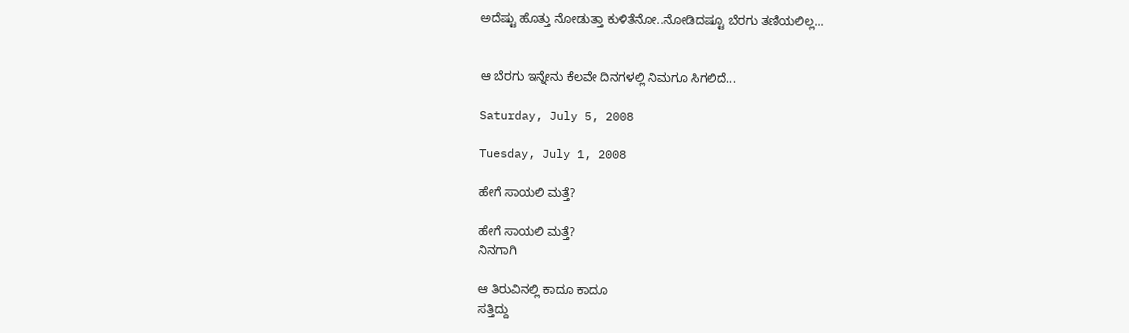ಅದೆಷ್ಟು ಹೊತ್ತು ನೋಡುತ್ತಾ ಕುಳಿತೆನೋ..ನೋಡಿದಷ್ಟೂ ಬೆರಗು ತಣಿಯಲಿಲ್ಲ...


ಆ ಬೆರಗು ಇನ್ನೇನು ಕೆಲವೇ ದಿನಗಳಲ್ಲಿ ನಿಮಗೂ ಸಿಗಲಿದೆ...

Saturday, July 5, 2008

Tuesday, July 1, 2008

ಹೇಗೆ ಸಾಯಲಿ ಮತ್ತೆ?

ಹೇಗೆ ಸಾಯಲಿ ಮತ್ತೆ?
ನಿನಗಾಗಿ

ಆ ತಿರುವಿನಲ್ಲಿ ಕಾದೂ ಕಾದೂ
ಸತ್ತಿದ್ದು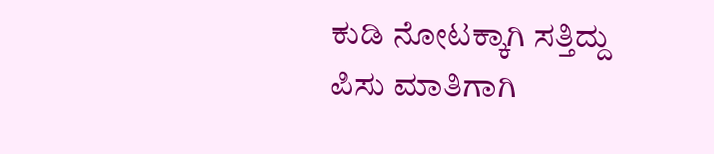ಕುಡಿ ನೋಟಕ್ಕಾಗಿ ಸತ್ತಿದ್ದು
ಪಿಸು ಮಾತಿಗಾಗಿ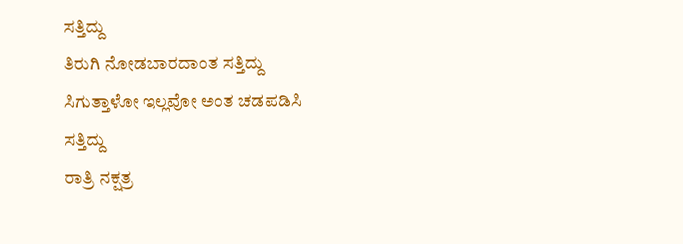ಸತ್ತಿದ್ದು
ತಿರುಗಿ ನೋಡಬಾರದಾಂತ ಸತ್ತಿದ್ದು
ಸಿಗುತ್ತಾಳೋ ಇಲ್ಲವೋ ಅಂತ ಚಡಪಡಿಸಿ
ಸತ್ತಿದ್ದು
ರಾತ್ರಿ ನಕ್ಷತ್ರ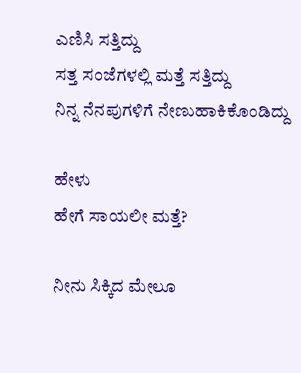ಎಣಿಸಿ ಸತ್ತಿದ್ದು
ಸತ್ತ ಸಂಜೆಗಳಲ್ಲಿ ಮತ್ತೆ ಸತ್ತಿದ್ದು
ನಿನ್ನ ನೆನಪುಗಳಿಗೆ ನೇಣುಹಾಕಿಕೊಂಡಿದ್ದು

ಹೇಳು
ಹೇಗೆ ಸಾಯಲೀ ಮತ್ತೆ?

ನೀನು ಸಿಕ್ಕಿದ ಮೇಲೂ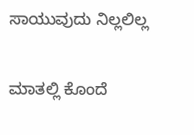ಸಾಯುವುದು ನಿಲ್ಲಲಿಲ್ಲ

ಮಾತಲ್ಲಿ ಕೊಂದೆ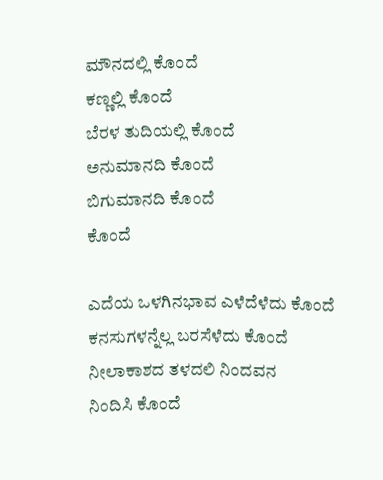ಮೌನದಲ್ಲಿ ಕೊಂದೆ
ಕಣ್ಣಲ್ಲಿ ಕೊಂದೆ
ಬೆರಳ ತುದಿಯಲ್ಲಿ ಕೊಂದೆ
ಅನುಮಾನದಿ ಕೊಂದೆ
ಬಿಗುಮಾನದಿ ಕೊಂದೆ
ಕೊಂದೆ

ಎದೆಯ ಒಳಗಿನಭಾವ ಎಳೆದೆಳೆದು ಕೊಂದೆ
ಕನಸುಗಳನ್ನೆಲ್ಲ ಬರಸೆಳೆದು ಕೊಂದೆ
ನೀಲಾಕಾಶದ ತಳದಲಿ ನಿಂದವನ
ನಿಂದಿಸಿ ಕೊಂದೆ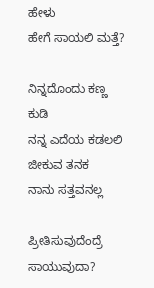ಹೇಳು
ಹೇಗೆ ಸಾಯಲಿ ಮತ್ತೆ?

ನಿನ್ನದೊಂದು ಕಣ್ಣ ಕುಡಿ
ನನ್ನ ಎದೆಯ ಕಡಲಲಿ ಜೀಕುವ ತನಕ
ನಾನು ಸತ್ತವನಲ್ಲ

ಪ್ರೀತಿಸುವುದೆಂದ್ರೆ
ಸಾಯುವುದಾ?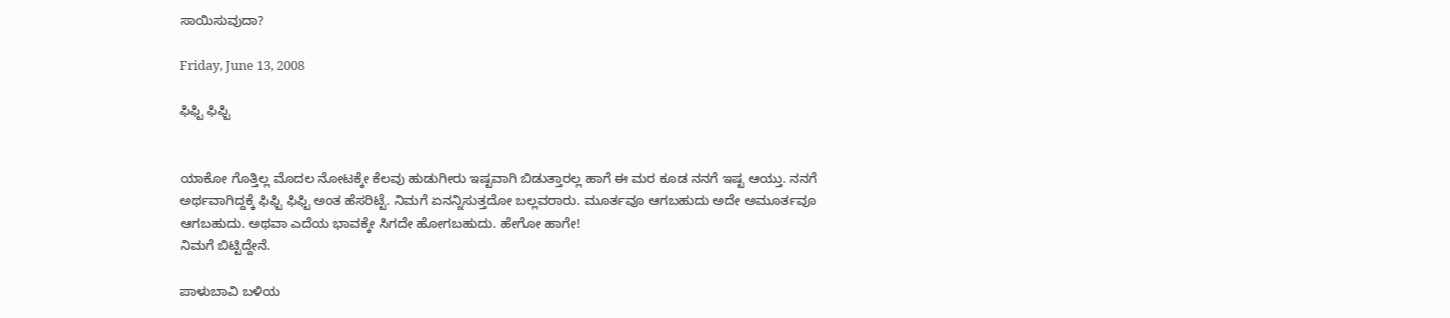ಸಾಯಿಸುವುದಾ?

Friday, June 13, 2008

ಫಿಫ್ಟಿ ಫಿಫ್ಟಿ


ಯಾಕೋ ಗೊತ್ತಿಲ್ಲ ಮೊದಲ ನೋಟಕ್ಕೇ ಕೆಲವು ಹುಡುಗೀರು ಇಷ್ಟವಾಗಿ ಬಿಡುತ್ತಾರಲ್ಲ ಹಾಗೆ ಈ ಮರ ಕೂಡ ನನಗೆ ಇಷ್ಟ ಆಯ್ತು. ನನಗೆ ಅರ್ಥವಾಗಿದ್ದಕ್ಕೆ ಫಿಫ್ಟಿ ಫಿಫ್ಟಿ ಅಂತ ಹೆಸರಿಟ್ಟೆ. ನಿಮಗೆ ಏನನ್ನಿಸುತ್ತದೋ ಬಲ್ಲವರಾರು. ಮೂರ್ತವೂ ಆಗಬಹುದು ಅದೇ ಅಮೂರ್ತವೂ ಆಗಬಹುದು. ಅಥವಾ ಎದೆಯ ಭಾವಕ್ಕೇ ಸಿಗದೇ ಹೋಗಬಹುದು. ಹೇಗೋ ಹಾಗೇ!
ನಿಮಗೆ ಬಿಟ್ಟಿದ್ದೇನೆ.

ಪಾಳುಬಾವಿ ಬಳಿಯ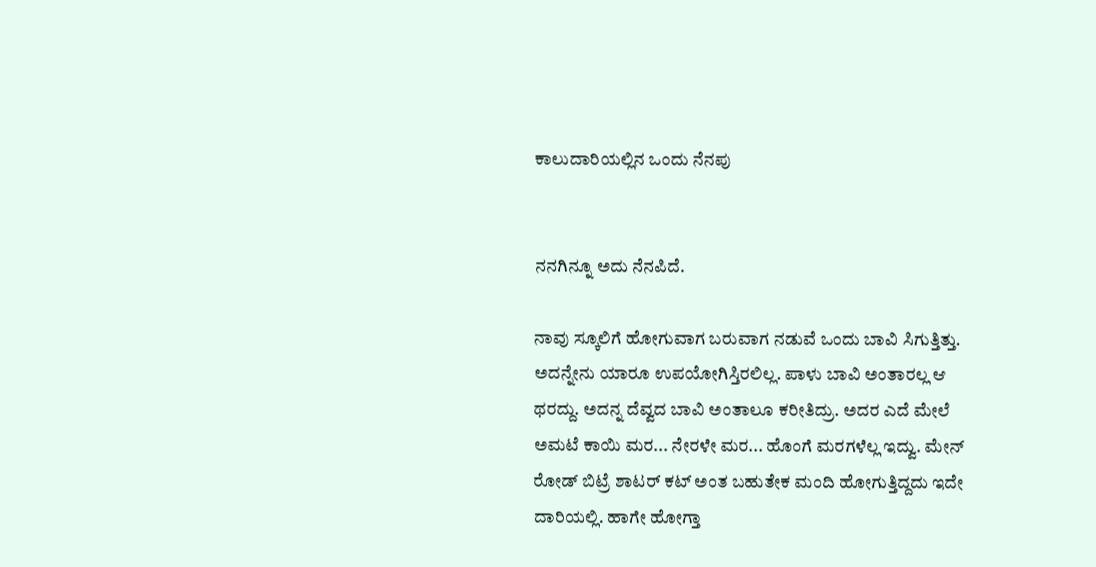ಕಾಲುದಾರಿಯಲ್ಲಿನ ಒಂದು ನೆನಪು


ನನಗಿನ್ನೂ ಅದು ನೆನಪಿದೆ.

ನಾವು ಸ್ಕೂಲಿಗೆ ಹೋಗುವಾಗ ಬರುವಾಗ ನಡುವೆ ಒಂದು ಬಾವಿ ಸಿಗುತ್ತಿತ್ತು. ಅದನ್ನೇನು ಯಾರೂ ಉಪಯೋಗಿಸ್ತಿರಲಿಲ್ಲ. ಪಾಳು ಬಾವಿ ಅಂತಾರಲ್ಲ ಆ ಥರದ್ದು. ಅದನ್ನ ದೆವ್ವದ ಬಾವಿ ಅಂತಾಲೂ ಕರೀತಿದ್ರು. ಅದರ ಎದೆ ಮೇಲೆ ಅಮಟೆ ಕಾಯಿ ಮರ... ನೇರಳೇ ಮರ... ಹೊಂಗೆ ಮರಗಳೆಲ್ಲ ಇದ್ವು. ಮೇನ್ ರೋಡ್ ಬಿಟ್ರೆ ಶಾಟರ್ ಕಟ್ ಅಂತ ಬಹುತೇಕ ಮಂದಿ ಹೋಗುತ್ತಿದ್ದದು ಇದೇ ದಾರಿಯಲ್ಲಿ. ಹಾಗೇ ಹೋಗ್ತಾ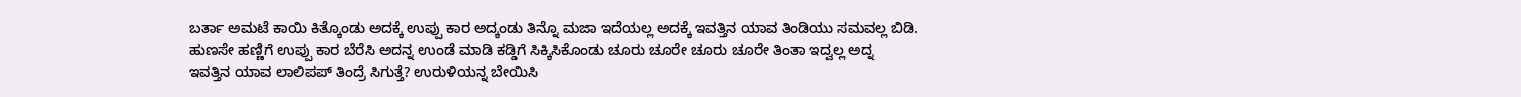ಬರ್ತಾ ಅಮಟೆ ಕಾಯಿ ಕಿತ್ಕೊಂಡು ಅದಕ್ಕೆ ಉಪ್ಪು ಕಾರ ಅದ್ಕಂಡು ತಿನ್ನೊ ಮಜಾ ಇದೆಯಲ್ಲ ಅದಕ್ಕೆ ಇವತ್ತಿನ ಯಾವ ತಿಂಡಿಯು ಸಮವಲ್ಲ ಬಿಡಿ. ಹುಣಸೇ ಹಣ್ಣಿಗೆ ಉಪ್ಪು ಕಾರ ಬೆರೆಸಿ ಅದನ್ನ ಉಂಡೆ ಮಾಡಿ ಕಡ್ಡಿಗೆ ಸಿಕ್ಕಿಸಿಕೊಂಡು ಚೂರು ಚೂರೇ ಚೂರು ಚೂರೇ ತಿಂತಾ ಇದ್ವಲ್ಲ ಅದ್ನ ಇವತ್ತಿನ ಯಾವ ಲಾಲಿಪಪ್ ತಿಂದ್ರೆ ಸಿಗುತ್ತೆ? ಉರುಳಿಯನ್ನ ಬೇಯಿಸಿ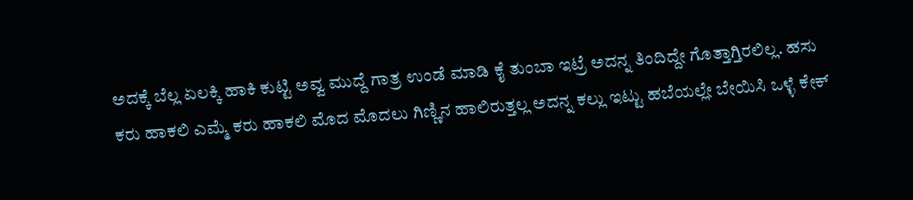ಅದಕ್ಕೆ ಬೆಲ್ಲ ಏಲಕ್ಕಿ ಹಾಕಿ ಕುಟ್ಟಿ ಅವ್ವ ಮುದ್ದೆ ಗಾತ್ರ ಉಂಡೆ ಮಾಡಿ ಕೈ ತುಂಬಾ ಇಟ್ರೆ ಅದನ್ನ ತಿಂದಿದ್ದೇ ಗೊತ್ತಾಗ್ತಿರಲಿಲ್ಲ. ಹಸು ಕರು ಹಾಕಲಿ ಎಮ್ಮೆ ಕರು ಹಾಕಲಿ ಮೊದ ಮೊದಲು ಗಿಣ್ಣಿನ ಹಾಲಿರುತ್ತಲ್ಲ ಅದನ್ನ ಕಲ್ಲು ಇಟ್ಟು ಹಬೆಯಲ್ಲೇ ಬೇಯಿಸಿ ಒಳ್ಳೆ ಕೇಕ್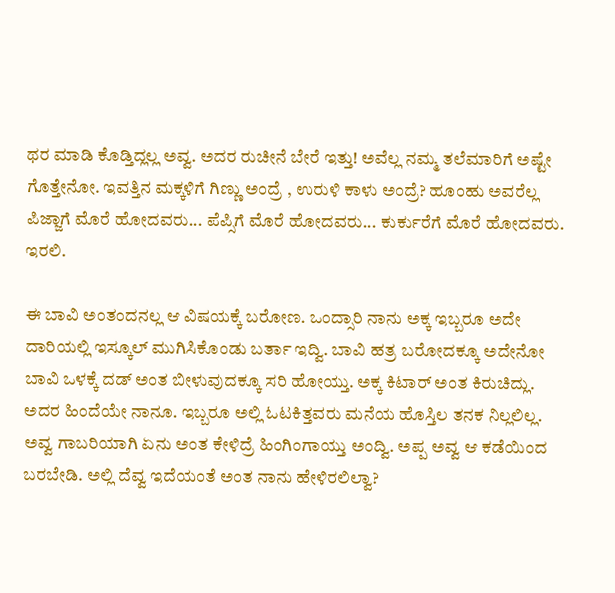ಥರ ಮಾಡಿ ಕೊಡ್ತಿದ್ಲಲ್ಲ ಅವ್ವ. ಅದರ ರುಚೀನೆ ಬೇರೆ ಇತ್ತು! ಅವೆಲ್ಲ ನಮ್ಮ ತಲೆಮಾರಿಗೆ ಅಷ್ಟೇ ಗೊತ್ತೇನೋ. ಇವತ್ತಿನ ಮಕ್ಕಳಿಗೆ ಗಿಣ್ಣು ಅಂದ್ರೆ , ಉರುಳಿ ಕಾಳು ಅಂದ್ರೆ? ಹೂಂಹು ಅವರೆಲ್ಲ ಪಿಜ್ಜಾಗೆ ಮೊರೆ ಹೋದವರು... ಪೆಪ್ಸಿಗೆ ಮೊರೆ ಹೋದವರು... ಕುರ್ಕುರೆಗೆ ಮೊರೆ ಹೋದವರು. ಇರಲಿ.

ಈ ಬಾವಿ ಅಂತಂದನಲ್ಲ ಆ ವಿಷಯಕ್ಕೆ ಬರೋಣ. ಒಂದ್ಸಾರಿ ನಾನು ಅಕ್ಕ ಇಬ್ಬರೂ ಅದೇ ದಾರಿಯಲ್ಲಿ ಇಸ್ಕೂಲ್ ಮುಗಿಸಿಕೊಂಡು ಬರ್ತಾ ಇದ್ವಿ. ಬಾವಿ ಹತ್ರ ಬರೋದಕ್ಕೂ ಅದೇನೋ ಬಾವಿ ಒಳಕ್ಕೆ ದಡ್ ಅಂತ ಬೀಳುವುದಕ್ಕೂ ಸರಿ ಹೋಯ್ತು. ಅಕ್ಕ ಕಿಟಾರ್ ಅಂತ ಕಿರುಚಿದ್ಲು. ಅದರ ಹಿಂದೆಯೇ ನಾನೂ. ಇಬ್ಬರೂ ಅಲ್ಲಿ ಓಟಕಿತ್ತವರು ಮನೆಯ ಹೊಸ್ತಿಲ ತನಕ ನಿಲ್ಲಲಿಲ್ಲ. ಅವ್ವ ಗಾಬರಿಯಾಗಿ ಏನು ಅಂತ ಕೇಳಿದ್ರೆ ಹಿಂಗಿಂಗಾಯ್ತು ಅಂದ್ವಿ. ಅಪ್ಪ ಅವ್ವ ಆ ಕಡೆಯಿಂದ ಬರಬೇಡಿ. ಅಲ್ಲಿ ದೆವ್ವ ಇದೆಯಂತೆ ಅಂತ ನಾನು ಹೇಳಿರಲಿಲ್ವಾ?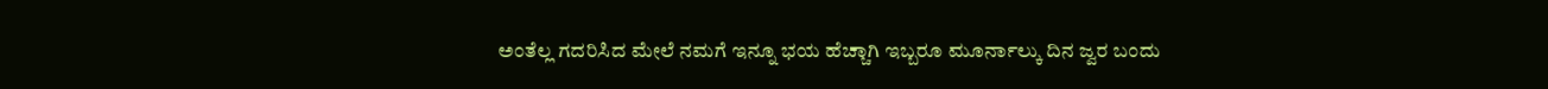ಅಂತೆಲ್ಲ ಗದರಿಸಿದ ಮೇಲೆ ನಮಗೆ ಇನ್ನೂ ಭಯ ಹೆಚ್ಚಾಗಿ ಇಬ್ಬರೂ ಮೂರ್ನಾಲ್ಕು ದಿನ ಜ್ವರ ಬಂದು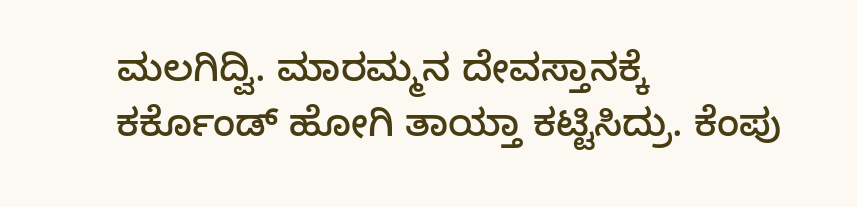ಮಲಗಿದ್ವಿ. ಮಾರಮ್ಮನ ದೇವಸ್ತಾನಕ್ಕೆ ಕರ್ಕೊಂಡ್ ಹೋಗಿ ತಾಯ್ತಾ ಕಟ್ಟಿಸಿದ್ರು. ಕೆಂಪು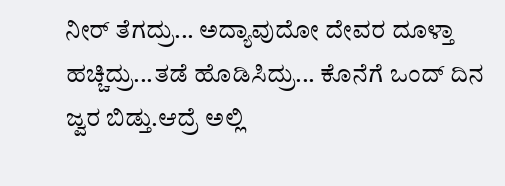ನೀರ್ ತೆಗದ್ರು... ಅದ್ಯಾವುದೋ ದೇವರ ದೂಳ್ತಾ ಹಚ್ಚಿದ್ರು...ತಡೆ ಹೊಡಿಸಿದ್ರು... ಕೊನೆಗೆ ಒಂದ್ ದಿನ ಜ್ವರ ಬಿಡ್ತು.ಆದ್ರೆ ಅಲ್ಲಿ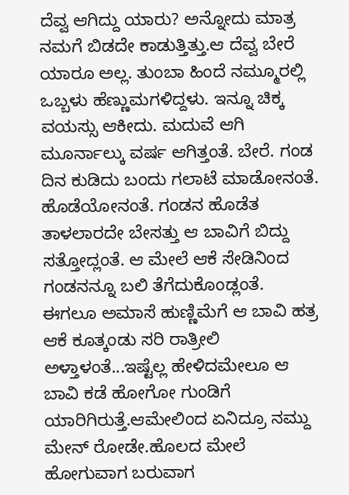ದೆವ್ವ ಆಗಿದ್ದು ಯಾರು? ಅನ್ನೋದು ಮಾತ್ರ ನಮಗೆ ಬಿಡದೇ ಕಾಡುತ್ತಿತ್ತು.ಆ ದೆವ್ವ ಬೇರೆ ಯಾರೂ ಅಲ್ಲ. ತುಂಬಾ ಹಿಂದೆ ನಮ್ಮೂರಲ್ಲಿ ಒಬ್ಬಳು ಹೆಣ್ಣುಮಗಳಿದ್ದಳು. ಇನ್ನೂ ಚಿಕ್ಕ ವಯಸ್ಸು ಆಕೀದು. ಮದುವೆ ಆಗಿ ಮೂರ್ನಾಲ್ಕು ವರ್ಷ ಆಗಿತ್ತಂತೆ. ಬೇರೆ. ಗಂಡ ದಿನ ಕುಡಿದು ಬಂದು ಗಲಾಟೆ ಮಾಡೋನಂತೆ. ಹೊಡೆಯೋನಂತೆ. ಗಂಡನ ಹೊಡೆತ ತಾಳಲಾರದೇ ಬೇಸತ್ತು ಆ ಬಾವಿಗೆ ಬಿದ್ದು ಸತ್ತೋದ್ಲಂತೆ. ಆ ಮೇಲೆ ಆಕೆ ಸೇಡಿನಿಂದ ಗಂಡನನ್ನೂ ಬಲಿ ತೆಗೆದುಕೊಂಡ್ಲಂತೆ. ಈಗಲೂ ಅಮಾಸೆ ಹುಣ್ಣಿಮೆಗೆ ಆ ಬಾವಿ ಹತ್ರ ಆಕೆ ಕೂತ್ಕಂಡು ಸರಿ ರಾತ್ರೀಲಿ ಅಳ್ತಾಳಂತೆ...ಇಷ್ಟೆಲ್ಲ ಹೇಳಿದಮೇಲೂ ಆ ಬಾವಿ ಕಡೆ ಹೋಗೋ ಗುಂಡಿಗೆ ಯಾರಿಗಿರುತ್ತೆ.ಆಮೇಲಿಂದ ಏನಿದ್ರೂ ನಮ್ದು ಮೇನ್ ರೋಡೇ.ಹೊಲದ ಮೇಲೆ ಹೋಗುವಾಗ ಬರುವಾಗ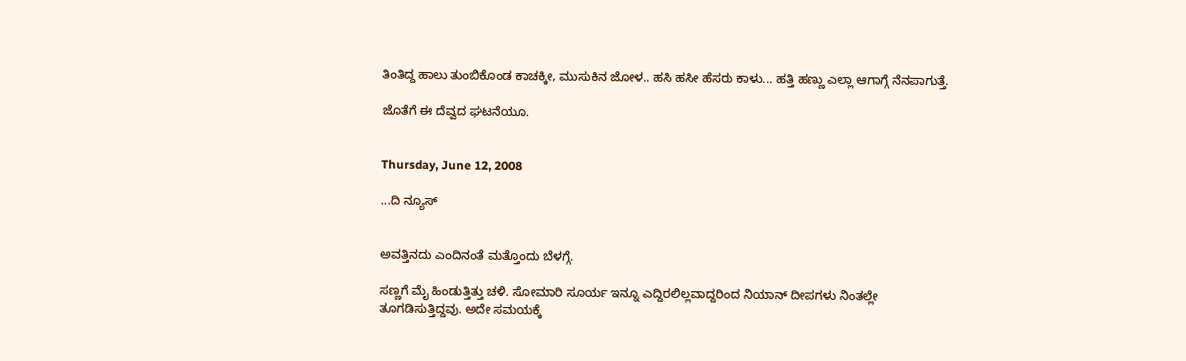ತಿಂತಿದ್ದ ಹಾಲು ತುಂಬಿಕೊಂಡ ಕಾಚಕ್ಕೀ, ಮುಸುಕಿನ ಜೋಳ.. ಹಸಿ ಹಸೀ ಹೆಸರು ಕಾಳು... ಹತ್ತಿ ಹಣ್ಣು ಎಲ್ಲಾ ಆಗಾಗ್ಗೆ ನೆನಪಾಗುತ್ತೆ.

ಜೊತೆಗೆ ಈ ದೆವ್ವದ ಘಟನೆಯೂ.


Thursday, June 12, 2008

...ದಿ ನ್ಯೂಸ್


ಅವತ್ತಿನದು ಎಂದಿನಂತೆ ಮತ್ತೊಂದು ಬೆಳಗ್ಗೆ.

ಸಣ್ಣಗೆ ಮೈ ಹಿಂಡುತ್ತಿತ್ತು ಚಳಿ. ಸೋಮಾರಿ ಸೂರ್ಯ ಇನ್ನೂ ಎದ್ದಿರಲಿಲ್ಲವಾದ್ದರಿಂದ ನಿಯಾನ್ ದೀಪಗಳು ನಿಂತಲ್ಲೇ ತೂಗಡಿಸುತ್ತಿದ್ದವು. ಅದೇ ಸಮಯಕ್ಕೆ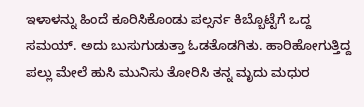ಇಳಾಳನ್ನು ಹಿಂದೆ ಕೂರಿಸಿಕೊಂಡು ಪಲ್ಸರ್ನ ಕಿಬ್ಬೊಟ್ಟೆಗೆ ಒದ್ದ ಸಮಯ್. ಅದು ಬುಸುಗುಡುತ್ತಾ ಓಡತೊಡಗಿತು. ಹಾರಿಹೋಗುತ್ತಿದ್ದ ಪಲ್ಲು ಮೇಲೆ ಹುಸಿ ಮುನಿಸು ತೋರಿಸಿ ತನ್ನ ಮೃದು ಮಧುರ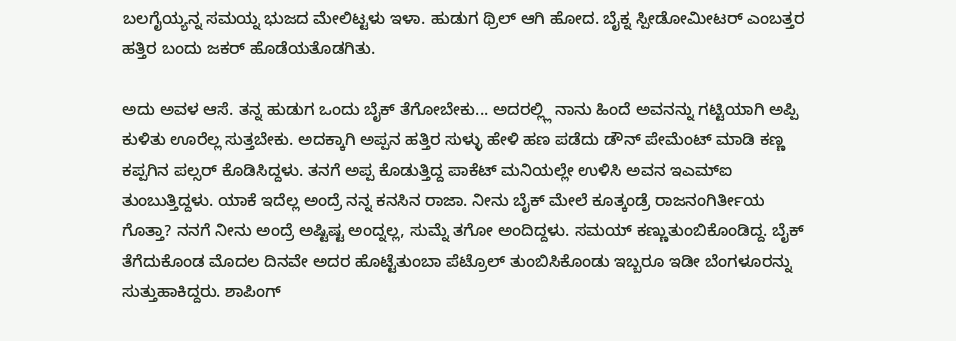ಬಲಗೈಯ್ಯನ್ನ ಸಮಯ್ನ ಭುಜದ ಮೇಲಿಟ್ಟಳು ಇಳಾ. ಹುಡುಗ ಥ್ರಿಲ್ ಆಗಿ ಹೋದ. ಬೈಕ್ನ ಸ್ಪೀಡೋಮೀಟರ್ ಎಂಬತ್ತರ ಹತ್ತಿರ ಬಂದು ಜಕರ್ ಹೊಡೆಯತೊಡಗಿತು.

ಅದು ಅವಳ ಆಸೆ. ತನ್ನ ಹುಡುಗ ಒಂದು ಬೈಕ್ ತೆಗೋಬೇಕು... ಅದರಲ್ಲ್ಲಿ ನಾನು ಹಿಂದೆ ಅವನನ್ನು ಗಟ್ಟಿಯಾಗಿ ಅಪ್ಪಿ ಕುಳಿತು ಊರೆಲ್ಲ ಸುತ್ತಬೇಕು. ಅದಕ್ಕಾಗಿ ಅಪ್ಪನ ಹತ್ತಿರ ಸುಳ್ಳು ಹೇಳಿ ಹಣ ಪಡೆದು ಡೌನ್ ಪೇಮೆಂಟ್ ಮಾಡಿ ಕಣ್ಣ ಕಪ್ಪಗಿನ ಪಲ್ಸರ್ ಕೊಡಿಸಿದ್ದಳು. ತನಗೆ ಅಪ್ಪ ಕೊಡುತ್ತಿದ್ದ ಪಾಕೆಟ್ ಮನಿಯಲ್ಲೇ ಉಳಿಸಿ ಅವನ ಇಎಮ್ಐ ತುಂಬುತ್ತಿದ್ದಳು. ಯಾಕೆ ಇದೆಲ್ಲ ಅಂದ್ರೆ ನನ್ನ ಕನಸಿನ ರಾಜಾ. ನೀನು ಬೈಕ್ ಮೇಲೆ ಕೂತ್ಕಂಡ್ರೆ ರಾಜನಂಗಿರ್ತೀಯ ಗೊತ್ತಾ? ನನಗೆ ನೀನು ಅಂದ್ರೆ ಅಷ್ಟಿಷ್ಟ ಅಂದ್ನಲ್ಲ, ಸುಮ್ನೆ ತಗೋ ಅಂದಿದ್ದಳು. ಸಮಯ್ ಕಣ್ಣುತುಂಬಿಕೊಂಡಿದ್ದ. ಬೈಕ್ ತೆಗೆದುಕೊಂಡ ಮೊದಲ ದಿನವೇ ಅದರ ಹೊಟ್ಟೆತುಂಬಾ ಪೆಟ್ರೊಲ್ ತುಂಬಿಸಿಕೊಂಡು ಇಬ್ಬರೂ ಇಡೀ ಬೆಂಗಳೂರನ್ನು ಸುತ್ತುಹಾಕಿದ್ದರು. ಶಾಪಿಂಗ್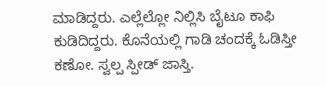ಮಾಡಿದ್ದರು. ಎಲ್ಲೆಲ್ಲೋ ನಿಲ್ಲಿಸಿ ಬೈಟೂ ಕಾಫಿ ಕುಡಿದಿದ್ದರು. ಕೊನೆಯಲ್ಲಿ ಗಾಡಿ ಚಂದಕ್ಕೆ ಓಡಿಸ್ತೀ ಕಣೋ. ಸ್ವಲ್ಪ ಸ್ಪೀಡ್ ಜಾಸ್ತಿ.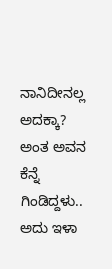ನಾನಿದೀನಲ್ಲ ಅದಕ್ಕಾ? ಅಂತ ಅವನ ಕೆನ್ನೆ ಗಿಂಡಿದ್ದಳು.. ಅದು ಇಳಾ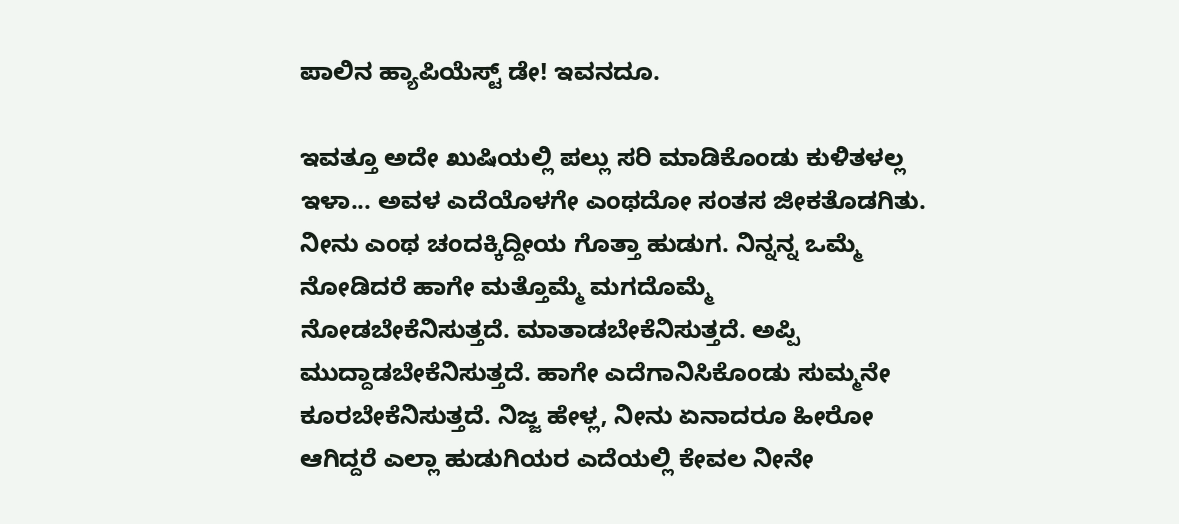ಪಾಲಿನ ಹ್ಯಾಪಿಯೆಸ್ಟ್ ಡೇ! ಇವನದೂ.

ಇವತ್ತೂ ಅದೇ ಖುಷಿಯಲ್ಲಿ ಪಲ್ಲು ಸರಿ ಮಾಡಿಕೊಂಡು ಕುಳಿತಳಲ್ಲ ಇಳಾ... ಅವಳ ಎದೆಯೊಳಗೇ ಎಂಥದೋ ಸಂತಸ ಜೀಕತೊಡಗಿತು. ನೀನು ಎಂಥ ಚಂದಕ್ಕಿದ್ದೀಯ ಗೊತ್ತಾ ಹುಡುಗ. ನಿನ್ನನ್ನ ಒಮ್ಮೆ ನೋಡಿದರೆ ಹಾಗೇ ಮತ್ತೊಮ್ಮೆ ಮಗದೊಮ್ಮೆ ನೋಡಬೇಕೆನಿಸುತ್ತದೆ. ಮಾತಾಡಬೇಕೆನಿಸುತ್ತದೆ. ಅಪ್ಪಿ ಮುದ್ದಾಡಬೇಕೆನಿಸುತ್ತದೆ. ಹಾಗೇ ಎದೆಗಾನಿಸಿಕೊಂಡು ಸುಮ್ಮನೇ ಕೂರಬೇಕೆನಿಸುತ್ತದೆ. ನಿಜ್ಜ ಹೇಳ್ಲ, ನೀನು ಏನಾದರೂ ಹೀರೋ ಆಗಿದ್ದರೆ ಎಲ್ಲಾ ಹುಡುಗಿಯರ ಎದೆಯಲ್ಲಿ ಕೇವಲ ನೀನೇ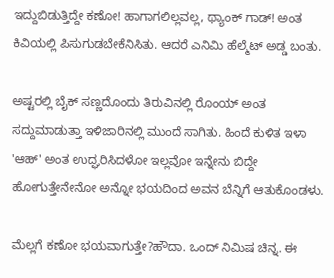ಇದ್ದುಬಿಡುತ್ತಿದ್ದೇ ಕಣೋ! ಹಾಗಾಗಲಿಲ್ಲವಲ್ಲ, ಥ್ಯಾಂಕ್ ಗಾಡ್! ಅಂತ ಕಿವಿಯಲ್ಲಿ ಪಿಸುಗುಡಬೇಕೆನಿಸಿತು. ಆದರೆ ಎನಿಮಿ ಹೆಲ್ಮೆಟ್ ಅಡ್ಡ ಬಂತು.

ಅಷ್ಟರಲ್ಲಿ ಬೈಕ್ ಸಣ್ಣದೊಂದು ತಿರುವಿನಲ್ಲಿ ರೊಂಯ್ ಅಂತ ಸದ್ದುಮಾಡುತ್ತಾ ಇಳಿಜಾರಿನಲ್ಲಿ ಮುಂದೆ ಸಾಗಿತು. ಹಿಂದೆ ಕುಳಿತ ಇಳಾ 'ಆಹ್' ಅಂತ ಉದ್ಘರಿಸಿದಳೋ ಇಲ್ಲವೋ ಇನ್ನೇನು ಬಿದ್ದೇ ಹೋಗುತ್ತೇನೇನೋ ಅನ್ನೋ ಭಯದಿಂದ ಅವನ ಬೆನ್ನಿಗೆ ಆತುಕೊಂಡಳು.

ಮೆಲ್ಲಗೆ ಕಣೋ ಭಯವಾಗುತ್ತೇ?ಹೌದಾ. ಒಂದ್ ನಿಮಿಷ ಚಿನ್ನ. ಈ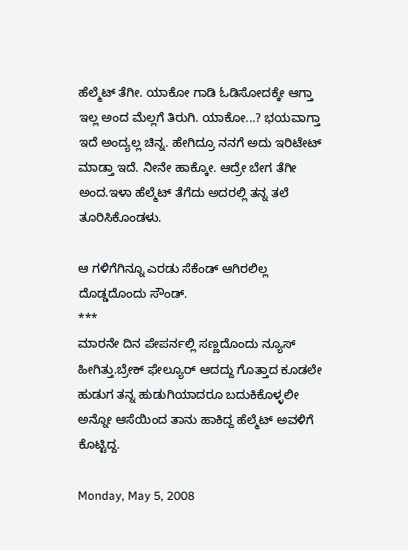ಹೆಲ್ಮೆಟ್ ತೆಗೀ. ಯಾಕೋ ಗಾಡಿ ಓಡಿಸೋದಕ್ಕೇ ಆಗ್ತಾ ಇಲ್ಲ ಅಂದ ಮೆಲ್ಲಗೆ ತಿರುಗಿ. ಯಾಕೋ...? ಭಯವಾಗ್ತಾ ಇದೆ ಅಂದ್ಯಲ್ಲ ಚಿನ್ನ. ಹೇಗಿದ್ರೂ ನನಗೆ ಅದು ಇರಿಟೇಟ್ ಮಾಡ್ತಾ ಇದೆ. ನೀನೇ ಹಾಕ್ಕೋ. ಆದ್ರೇ ಬೇಗ ತೆಗೀ ಅಂದ.ಇಳಾ ಹೆಲ್ಮೆಟ್ ತೆಗೆದು ಅದರಲ್ಲಿ ತನ್ನ ತಲೆ ತೂರಿಸಿಕೊಂಡಳು.

ಆ ಗಳಿಗೆಗಿನ್ನೂ ಎರಡು ಸೆಕೆಂಡ್ ಆಗಿರಲಿಲ್ಲ ದೊಡ್ಡದೊಂದು ಸೌಂಡ್.
***
ಮಾರನೇ ದಿನ ಪೇಪರ್ನಲ್ಲಿ ಸಣ್ಣದೊಂದು ನ್ಯೂಸ್ ಹೀಗಿತ್ತು.ಬ್ರೇಕ್ ಫೇಲ್ಯೂರ್ ಆದದ್ದು ಗೊತ್ತಾದ ಕೂಡಲೇ ಹುಡುಗ ತನ್ನ ಹುಡುಗಿಯಾದರೂ ಬದುಕಿಕೊಳ್ಳಲೀ ಅನ್ನೋ ಆಸೆಯಿಂದ ತಾನು ಹಾಕಿದ್ದ ಹೆಲ್ಮೆಟ್ ಅವಳಿಗೆ ಕೊಟ್ಟಿದ್ದ.

Monday, May 5, 2008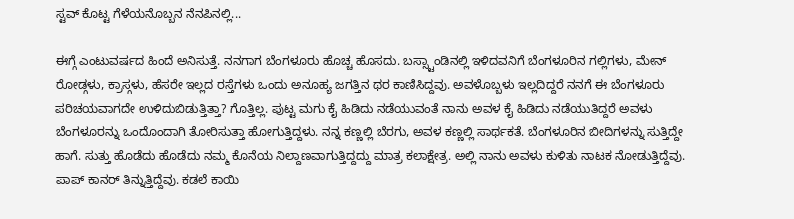ಸ್ಟವ್ ಕೊಟ್ಟ ಗೆಳೆಯನೊಬ್ಬನ ನೆನಪಿನಲ್ಲಿ...

ಈಗ್ಗೆ ಎಂಟುವರ್ಷದ ಹಿಂದೆ ಅನಿಸುತ್ತೆ. ನನಗಾಗ ಬೆಂಗಳೂರು ಹೊಚ್ಚ ಹೊಸದು. ಬಸ್ಸ್ಟಾಂಡಿನಲ್ಲಿ ಇಳಿದವನಿಗೆ ಬೆಂಗಳೂರಿನ ಗಲ್ಲಿಗಳು, ಮೇನ್ ರೋಡ್ಗಳು, ಕ್ರಾಸ್ಗಳು, ಹೆಸರೇ ಇಲ್ಲದ ರಸ್ತೆಗಳು ಒಂದು ಅನೂಹ್ಯ ಜಗತ್ತಿನ ಥರ ಕಾಣಿಸಿದ್ದವು. ಅವಳೊಬ್ಬಳು ಇಲ್ಲದಿದ್ದರೆ ನನಗೆ ಈ ಬೆಂಗಳೂರು ಪರಿಚಯವಾಗದೇ ಉಳಿದುಬಿಡುತ್ತಿತ್ತಾ? ಗೊತ್ತಿಲ್ಲ. ಪುಟ್ಟ ಮಗು ಕೈ ಹಿಡಿದು ನಡೆಯುವಂತೆ ನಾನು ಅವಳ ಕೈ ಹಿಡಿದು ನಡೆಯುತಿದ್ದರೆ ಅವಳು ಬೆಂಗಳೂರನ್ನು ಒಂದೊಂದಾಗಿ ತೋರಿಸುತ್ತಾ ಹೋಗುತ್ತಿದ್ದಳು. ನನ್ನ ಕಣ್ಣಲ್ಲಿ ಬೆರಗು, ಅವಳ ಕಣ್ಣಲ್ಲಿ ಸಾರ್ಥಕತೆ. ಬೆಂಗಳೂರಿನ ಬೀದಿಗಳನ್ನು ಸುತ್ತಿದ್ದೇ ಹಾಗೆ. ಸುತ್ತು ಹೊಡೆದು ಹೊಡೆದು ನಮ್ಮ ಕೊನೆಯ ನಿಲ್ದಾಣವಾಗುತ್ತಿದ್ದದ್ದು ಮಾತ್ರ ಕಲಾಕ್ಷೇತ್ರ. ಅಲ್ಲಿ ನಾನು ಅವಳು ಕುಳಿತು ನಾಟಕ ನೋಡುತ್ತಿದ್ದೆವು. ಪಾಪ್ ಕಾನರ್ ತಿನ್ನುತ್ತಿದ್ದೆವು. ಕಡಲೆ ಕಾಯಿ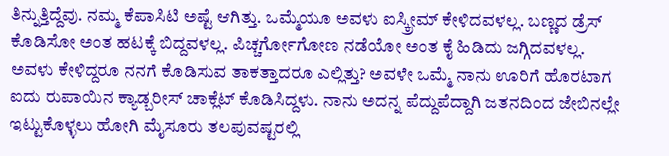ತಿನ್ನುತ್ತಿದ್ದೆವು. ನಮ್ಮ ಕೆಪಾಸಿಟಿ ಅಷ್ಟೆ ಆಗಿತ್ತು. ಒಮ್ಮೆಯೂ ಅವಳು ಐಸ್ಕ್ರೀಮ್ ಕೇಳಿದವಳಲ್ಲ. ಬಣ್ಣದ ಡ್ರೆಸ್ ಕೊಡಿಸೋ ಅಂತ ಹಟಕ್ಕೆ ಬಿದ್ದವಳಲ್ಲ. ಪಿಚ್ಚರ್ಗೋಗೋಣ ನಡೆಯೋ ಅಂತ ಕೈ ಹಿಡಿದು ಜಗ್ಗಿದವಳಲ್ಲ. ಅವಳು ಕೇಳಿದ್ದರೂ ನನಗೆ ಕೊಡಿಸುವ ತಾಕತ್ತಾದರೂ ಎಲ್ಲಿತ್ತು? ಅವಳೇ ಒಮ್ಮೆ ನಾನು ಊರಿಗೆ ಹೊರಟಾಗ ಐದು ರುಪಾಯಿನ ಕ್ಯಾಡ್ಬರೀಸ್ ಚಾಕ್ಲೆಟ್ ಕೊಡಿಸಿದ್ದಳು. ನಾನು ಅದನ್ನ ಪೆದ್ದುಪೆದ್ದಾಗಿ ಜತನದಿಂದ ಜೇಬಿನಲ್ಲೇ ಇಟ್ಟುಕೊಳ್ಳಲು ಹೋಗಿ ಮೈಸೂರು ತಲಪುವಷ್ಟರಲ್ಲಿ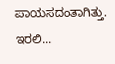ಪಾಯಸದಂತಾಗಿತ್ತು.
ಇರಲಿ...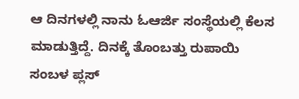ಆ ದಿನಗಳಲ್ಲಿ ನಾನು ಓಆರ್ಜಿ ಸಂಸ್ಥೆಯಲ್ಲಿ ಕೆಲಸ ಮಾಡುತ್ತಿದ್ದೆ. ದಿನಕ್ಕೆ ತೊಂಬತ್ತು ರುಪಾಯಿ ಸಂಬಳ ಪ್ಲಸ್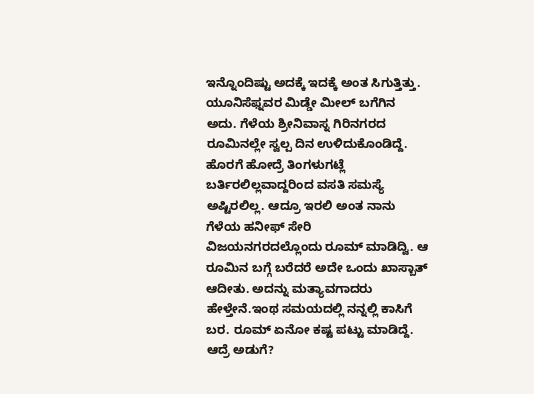ಇನ್ನೊಂದಿಷ್ಟು ಅದಕ್ಕೆ ಇದಕ್ಕೆ ಅಂತ ಸಿಗುತ್ತಿತ್ತು. ಯೂನಿಸೆಫ್ನವರ ಮಿಡ್ಡೇ ಮೀಲ್ ಬಗೆಗಿನ ಅದು. ಗೆಳೆಯ ಶ್ರೀನಿವಾಸ್ನ ಗಿರಿನಗರದ ರೂಮಿನಲ್ಲೇ ಸ್ವಲ್ಪ ದಿನ ಉಳಿದುಕೊಂಡಿದ್ದೆ. ಹೊರಗೆ ಹೋದ್ರೆ ತಿಂಗಳುಗಟ್ಲೆ ಬರ್ತಿರಲಿಲ್ಲವಾದ್ದರಿಂದ ವಸತಿ ಸಮಸ್ಯೆ ಅಷ್ಟಿರಲಿಲ್ಲ. ಆದ್ರೂ ಇರಲಿ ಅಂತ ನಾನು ಗೆಳೆಯ ಹನೀಫ್ ಸೇರಿ ವಿಜಯನಗರದಲ್ಲೊಂದು ರೂಮ್ ಮಾಡಿದ್ವಿ. ಆ ರೂಮಿನ ಬಗ್ಗೆ ಬರೆದರೆ ಅದೇ ಒಂದು ಖಾಸ್ಬಾತ್ ಆದೀತು. ಅದನ್ನು ಮತ್ಯಾವಗಾದರು ಹೇಳ್ತೇನೆ.ಇಂಥ ಸಮಯದಲ್ಲಿ ನನ್ನಲ್ಲಿ ಕಾಸಿಗೆ ಬರ. ರೂಮ್ ಏನೋ ಕಷ್ಟ ಪಟ್ಟು ಮಾಡಿದ್ದೆ. ಆದ್ರೆ ಅಡುಗೆ?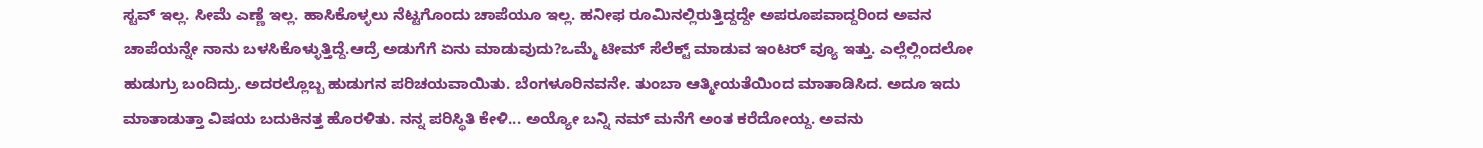ಸ್ಟವ್ ಇಲ್ಲ. ಸೀಮೆ ಎಣ್ಣೆ ಇಲ್ಲ. ಹಾಸಿಕೊಳ್ಳಲು ನೆಟ್ಟಗೊಂದು ಚಾಪೆಯೂ ಇಲ್ಲ. ಹನೀಫ ರೂಮಿನಲ್ಲಿರುತ್ತಿದ್ದದ್ದೇ ಅಪರೂಪವಾದ್ದರಿಂದ ಅವನ ಚಾಪೆಯನ್ನೇ ನಾನು ಬಳಸಿಕೊಳ್ಳುತ್ತಿದ್ದೆ.ಆದ್ರೆ ಅಡುಗೆಗೆ ಏನು ಮಾಡುವುದು?ಒಮ್ಮೆ ಟೀಮ್ ಸೆಲೆಕ್ಟ್ ಮಾಡುವ ಇಂಟರ್ ವ್ಯೂ ಇತ್ತು. ಎಲ್ಲೆಲ್ಲಿಂದಲೋ ಹುಡುಗ್ರು ಬಂದಿದ್ರು. ಅದರಲ್ಲೊಬ್ಬ ಹುಡುಗನ ಪರಿಚಯವಾಯಿತು. ಬೆಂಗಳೂರಿನವನೇ. ತುಂಬಾ ಆತ್ಮೀಯತೆಯಿಂದ ಮಾತಾಡಿಸಿದ. ಅದೂ ಇದು ಮಾತಾಡುತ್ತಾ ವಿಷಯ ಬದುಕಿನತ್ತ ಹೊರಳಿತು. ನನ್ನ ಪರಿಸ್ಥಿತಿ ಕೇಳಿ... ಅಯ್ಯೋ ಬನ್ನಿ ನಮ್ ಮನೆಗೆ ಅಂತ ಕರೆದೋಯ್ದ. ಅವನು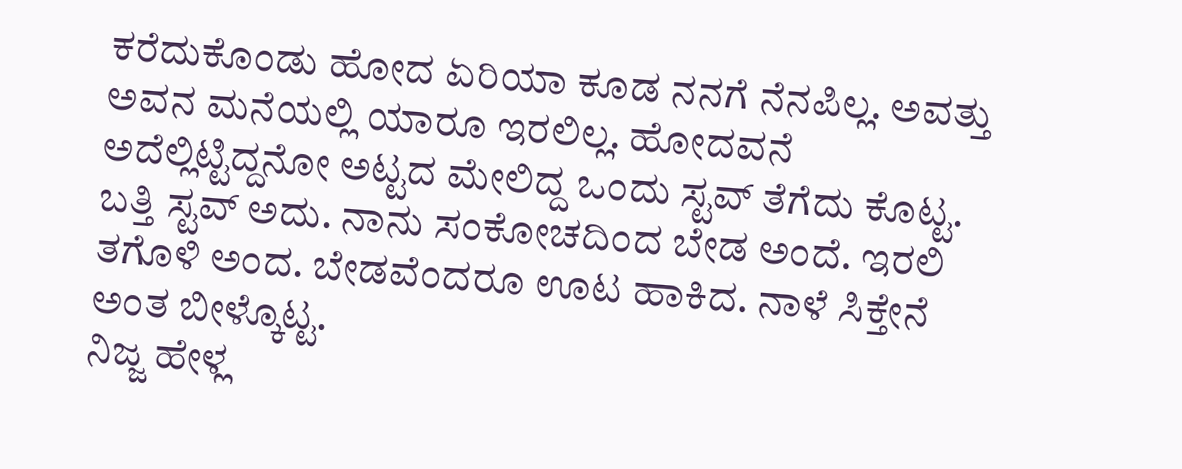ಕರೆದುಕೊಂಡು ಹೋದ ಏರಿಯಾ ಕೂಡ ನನಗೆ ನೆನಪಿಲ್ಲ. ಅವತ್ತು ಅವನ ಮನೆಯಲ್ಲಿ ಯಾರೂ ಇರಲಿಲ್ಲ. ಹೋದವನೆ ಅದೆಲ್ಲಿಟ್ಟಿದ್ದನೋ ಅಟ್ಟದ ಮೇಲಿದ್ದ ಒಂದು ಸ್ಟವ್ ತೆಗೆದು ಕೊಟ್ಟ. ಬತ್ತಿ ಸ್ಟವ್ ಅದು. ನಾನು ಸಂಕೋಚದಿಂದ ಬೇಡ ಅಂದೆ. ಇರಲಿ ತಗೊಳಿ ಅಂದ. ಬೇಡವೆಂದರೂ ಊಟ ಹಾಕಿದ. ನಾಳೆ ಸಿಕ್ತೇನೆ ಅಂತ ಬೀಳ್ಕೊಟ್ಟ.
ನಿಜ್ಜ ಹೇಳ್ಲ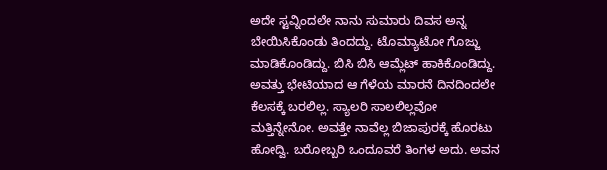ಅದೇ ಸ್ಟವ್ನಿಂದಲೇ ನಾನು ಸುಮಾರು ದಿವಸ ಅನ್ನ ಬೇಯಿಸಿಕೊಂಡು ತಿಂದದ್ದು. ಟೊಮ್ಯಾಟೋ ಗೊಜ್ಜು ಮಾಡಿಕೊಂಡಿದ್ದು. ಬಿಸಿ ಬಿಸಿ ಆಮ್ಲೆಟ್ ಹಾಕಿಕೊಂಡಿದ್ದು. ಅವತ್ತು ಭೇಟಿಯಾದ ಆ ಗೆಳೆಯ ಮಾರನೆ ದಿನದಿಂದಲೇ ಕೆಲಸಕ್ಕೆ ಬರಲಿಲ್ಲ. ಸ್ಯಾಲರಿ ಸಾಲಲಿಲ್ಲವೋ ಮತ್ತಿನ್ನೇನೋ. ಅವತ್ತೇ ನಾವೆಲ್ಲ ಬಿಜಾಪುರಕ್ಕೆ ಹೊರಟು ಹೋದ್ವಿ. ಬರೋಬ್ಬರಿ ಒಂದೂವರೆ ತಿಂಗಳ ಅದು. ಅವನ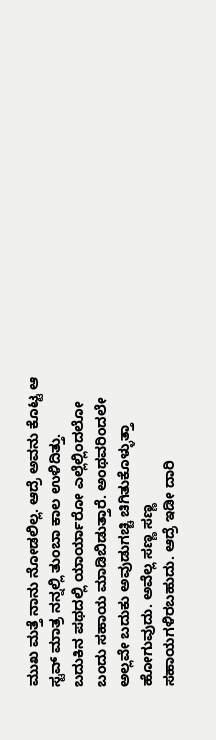ಮುಖ ಮತ್ತೆ ನಾನು ನೋಡಲಿಲ್ಲ. ಆದ್ರೆ ಅವನು ಕೊಟ್ಟ ಆ ಸ್ಟವ್ ಮಾತ್ರ ನನ್ನಲ್ಲಿ ತುಂಬಾ ಕಾಲ ಉಳಿದಿತ್ತು.
ಬದುಕಿನ ಪಥದಲ್ಲಿ ಯಾರ್ಯಾರೋ ಎಲ್ಲೆಲ್ಲಿಂದಲೋ ಬಂದು ಸಹಾಯ ಮಾಡಿಬಿಡುತ್ತಾರೆ. ಅಂಥವರಿಂದಲೇ ಅಲ್ಲವೇ ಬದುಕು ಅವುಡುಗಚ್ಚಿ ಚಿಗಿತುಕೊಳ್ಳುತ್ತಾ ಹೋಗುವುದು. ಅವೆಲ್ಲ ಸಣ್ಣ ಸಣ್ಣ ಸಹಾಯಗಳಿರಬಹುದು. ಆದ್ರೆ ಇಡೀ ದಾರಿ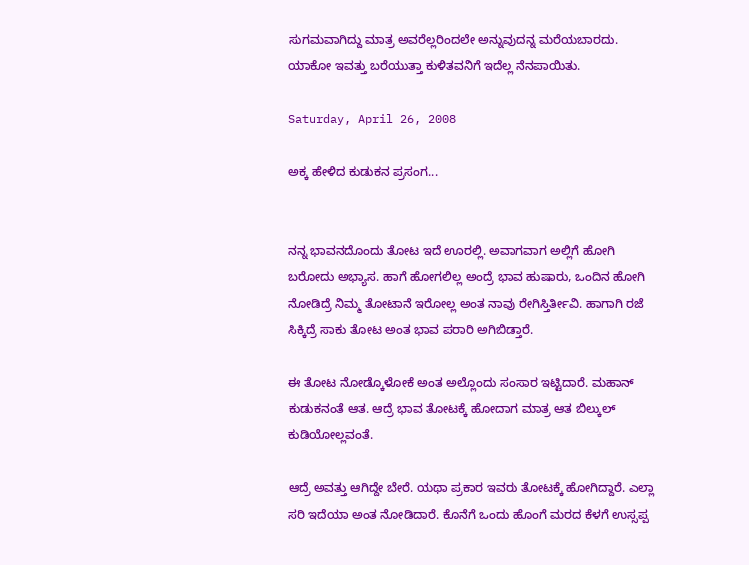ಸುಗಮವಾಗಿದ್ದು ಮಾತ್ರ ಅವರೆಲ್ಲರಿಂದಲೇ ಅನ್ನುವುದನ್ನ ಮರೆಯಬಾರದು.
ಯಾಕೋ ಇವತ್ತು ಬರೆಯುತ್ತಾ ಕುಳಿತವನಿಗೆ ಇದೆಲ್ಲ ನೆನಪಾಯಿತು.

Saturday, April 26, 2008

ಅಕ್ಕ ಹೇಳಿದ ಕುಡುಕನ ಪ್ರಸಂಗ...


ನನ್ನ ಭಾವನದೊಂದು ತೋಟ ಇದೆ ಊರಲ್ಲಿ. ಅವಾಗವಾಗ ಅಲ್ಲಿಗೆ ಹೋಗಿ ಬರೋದು ಅಭ್ಯಾಸ. ಹಾಗೆ ಹೋಗಲಿಲ್ಲ ಅಂದ್ರೆ ಭಾವ ಹುಷಾರು, ಒಂದಿನ ಹೋಗಿ ನೋಡಿದ್ರೆ ನಿಮ್ಮ ತೋಟಾನೆ ಇರೋಲ್ಲ ಅಂತ ನಾವು ರೇಗಿಸ್ತಿರ್ತೀವಿ. ಹಾಗಾಗಿ ರಜೆ ಸಿಕ್ಕಿದ್ರೆ ಸಾಕು ತೋಟ ಅಂತ ಭಾವ ಪರಾರಿ ಅಗಿಬಿಡ್ತಾರೆ.

ಈ ತೋಟ ನೋಡ್ಕೊಳೋಕೆ ಅಂತ ಅಲ್ಲೊಂದು ಸಂಸಾರ ಇಟ್ಟಿದಾರೆ. ಮಹಾನ್ ಕುಡುಕನಂತೆ ಆತ. ಆದ್ರೆ ಭಾವ ತೋಟಕ್ಕೆ ಹೋದಾಗ ಮಾತ್ರ ಆತ ಬಿಲ್ಕುಲ್ ಕುಡಿಯೋಲ್ಲವಂತೆ.

ಆದ್ರೆ ಅವತ್ತು ಆಗಿದ್ದೇ ಬೇರೆ. ಯಥಾ ಪ್ರಕಾರ ಇವರು ತೋಟಕ್ಕೆ ಹೋಗಿದ್ದಾರೆ. ಎಲ್ಲಾ ಸರಿ ಇದೆಯಾ ಅಂತ ನೋಡಿದಾರೆ. ಕೊನೆಗೆ ಒಂದು ಹೊಂಗೆ ಮರದ ಕೆಳಗೆ ಉಸ್ಸಪ್ಪ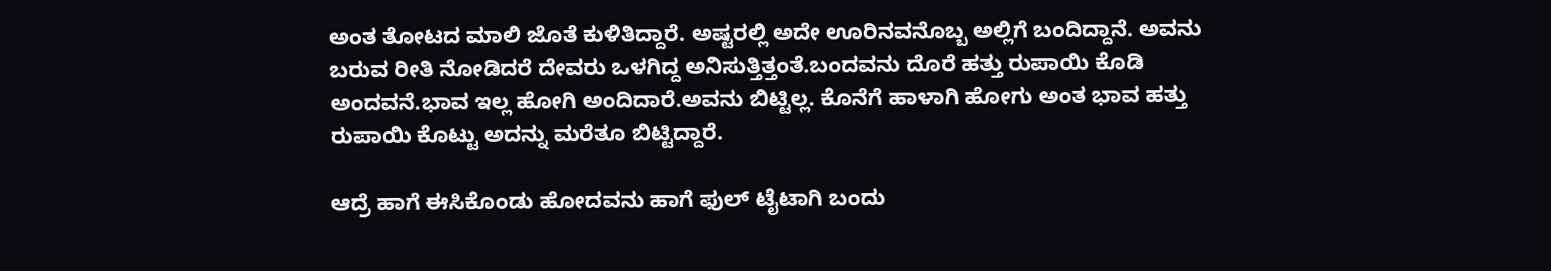ಅಂತ ತೋಟದ ಮಾಲಿ ಜೊತೆ ಕುಳಿತಿದ್ದಾರೆ. ಅಷ್ಟರಲ್ಲಿ ಅದೇ ಊರಿನವನೊಬ್ಬ ಅಲ್ಲಿಗೆ ಬಂದಿದ್ದಾನೆ. ಅವನು ಬರುವ ರೀತಿ ನೋಡಿದರೆ ದೇವರು ಒಳಗಿದ್ದ ಅನಿಸುತ್ತಿತ್ತಂತೆ.ಬಂದವನು ದೊರೆ ಹತ್ತು ರುಪಾಯಿ ಕೊಡಿ ಅಂದವನೆ.ಭಾವ ಇಲ್ಲ ಹೋಗಿ ಅಂದಿದಾರೆ.ಅವನು ಬಿಟ್ಟಿಲ್ಲ. ಕೊನೆಗೆ ಹಾಳಾಗಿ ಹೋಗು ಅಂತ ಭಾವ ಹತ್ತು ರುಪಾಯಿ ಕೊಟ್ಟು ಅದನ್ನು ಮರೆತೂ ಬಿಟ್ಟಿದ್ದಾರೆ.

ಆದ್ರೆ ಹಾಗೆ ಈಸಿಕೊಂಡು ಹೋದವನು ಹಾಗೆ ಫುಲ್ ಟೈಟಾಗಿ ಬಂದು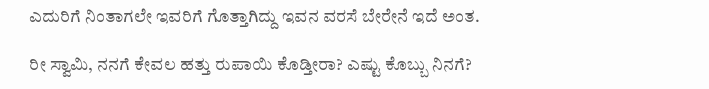ಎದುರಿಗೆ ನಿಂತಾಗಲೇ ಇವರಿಗೆ ಗೊತ್ತಾಗಿದ್ದು ಇವನ ವರಸೆ ಬೇರೇನೆ ಇದೆ ಅಂತ.

ರೀ ಸ್ವಾಮಿ, ನನಗೆ ಕೇವಲ ಹತ್ತು ರುಪಾಯಿ ಕೊಡ್ತೀರಾ? ಎಷ್ಟು ಕೊಬ್ಬು ನಿನಗೆ?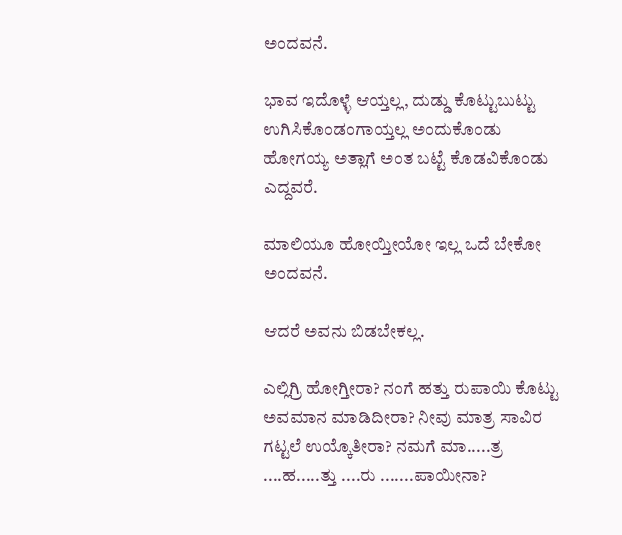ಅಂದವನೆ.

ಭಾವ ಇದೊಳ್ಳೆ ಆಯ್ತಲ್ಲ, ದುಡ್ಡು ಕೊಟ್ಟುಬುಟ್ಟು ಉಗಿಸಿಕೊಂಡಂಗಾಯ್ತಲ್ಲ ಅಂದುಕೊಂಡು ಹೋಗಯ್ಯ ಅತ್ಲಾಗೆ ಅಂತ ಬಟ್ಟೆ ಕೊಡವಿಕೊಂಡು ಎದ್ದವರೆ.

ಮಾಲಿಯೂ ಹೋಯ್ತೀಯೋ ಇಲ್ಲ ಒದೆ ಬೇಕೋ ಅಂದವನೆ.

ಆದರೆ ಅವನು ಬಿಡಬೇಕಲ್ಲ.

ಎಲ್ಲಿಗ್ರಿ ಹೋಗ್ತೀರಾ? ನಂಗೆ ಹತ್ತು ರುಪಾಯಿ ಕೊಟ್ಟು ಅವಮಾನ ಮಾಡಿದೀರಾ? ನೀವು ಮಾತ್ರ ಸಾವಿರ ಗಟ್ಟಲೆ ಉಯ್ಕೊತೀರಾ? ನಮಗೆ ಮಾ.....ತ್ರ ....ಹ.....ತ್ತು ....ರು .......ಪಾಯೀನಾ?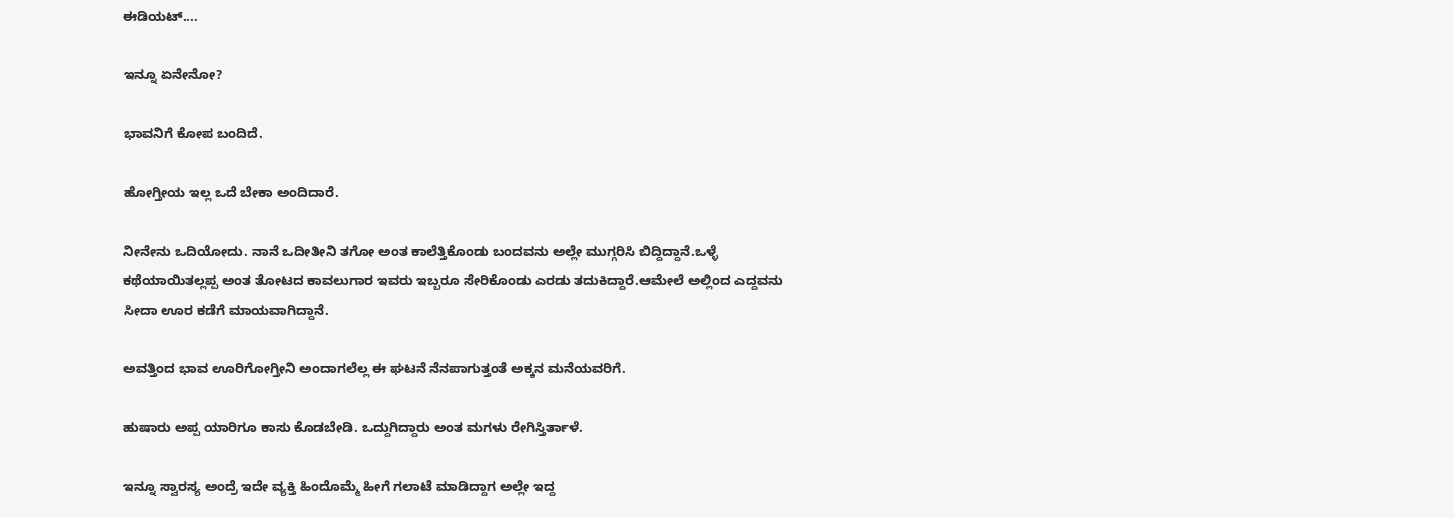ಈಡಿಯಟ್....

ಇನ್ನೂ ಏನೇನೋ?

ಭಾವನಿಗೆ ಕೋಪ ಬಂದಿದೆ.

ಹೋಗ್ತೀಯ ಇಲ್ಲ ಒದೆ ಬೇಕಾ ಅಂದಿದಾರೆ.

ನೀನೇನು ಒದಿಯೋದು. ನಾನೆ ಒದೀತೀನಿ ತಗೋ ಅಂತ ಕಾಲೆತ್ತಿಕೊಂಡು ಬಂದವನು ಅಲ್ಲೇ ಮುಗ್ಗರಿಸಿ ಬಿದ್ದಿದ್ದಾನೆ.ಒಳ್ಳೆ ಕಥೆಯಾಯಿತಲ್ಲಪ್ಪ ಅಂತ ತೋಟದ ಕಾವಲುಗಾರ ಇವರು ಇಬ್ಬರೂ ಸೇರಿಕೊಂಡು ಎರಡು ತದುಕಿದ್ದಾರೆ.ಆಮೇಲೆ ಅಲ್ಲಿಂದ ಎದ್ದವನು ಸೀದಾ ಊರ ಕಡೆಗೆ ಮಾಯವಾಗಿದ್ದಾನೆ.

ಅವತ್ತಿಂದ ಭಾವ ಊರಿಗೋಗ್ತೀನಿ ಅಂದಾಗಲೆಲ್ಲ ಈ ಘಟನೆ ನೆನಪಾಗುತ್ತಂತೆ ಅಕ್ಕನ ಮನೆಯವರಿಗೆ.

ಹುಷಾರು ಅಪ್ಪ ಯಾರಿಗೂ ಕಾಸು ಕೊಡಬೇಡಿ. ಒದ್ದುಗಿದ್ದಾರು ಅಂತ ಮಗಳು ರೇಗಿಸ್ತಿರ್ತಾಳೆ.

ಇನ್ನೂ ಸ್ವಾರಸ್ಯ ಅಂದ್ರೆ ಇದೇ ವ್ಯಕ್ತಿ ಹಿಂದೊಮ್ಮೆ ಹೀಗೆ ಗಲಾಟೆ ಮಾಡಿದ್ದಾಗ ಅಲ್ಲೇ ಇದ್ದ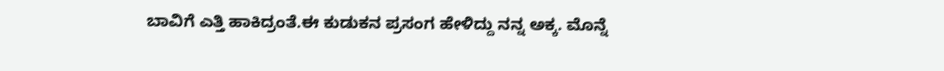ಬಾವಿಗೆ ಎತ್ತಿ ಹಾಕಿದ್ರಂತೆ.ಈ ಕುಡುಕನ ಪ್ರಸಂಗ ಹೇಳಿದ್ದು ನನ್ನ ಅಕ್ಕ. ಮೊನ್ನೆ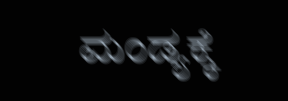ಮಂಡ್ಯಕ್ಕೆ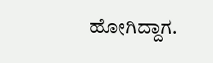ಹೋಗಿದ್ದಾಗ.